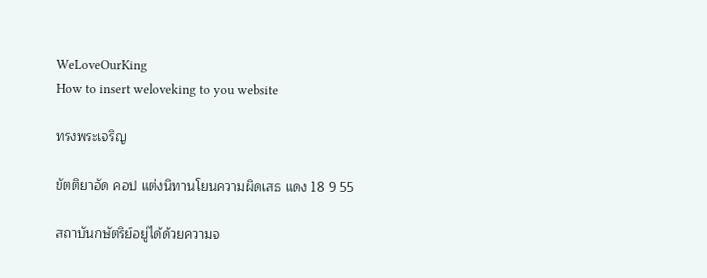WeLoveOurKing
How to insert weloveking to you website

ทรงพระเจริญ

ขัตติยาอัด คอป แต่งนิทานโยนความผิดเสธ แดง 18 9 55

สถาบันกษัตริย์อยู่ได้ด้วยความจ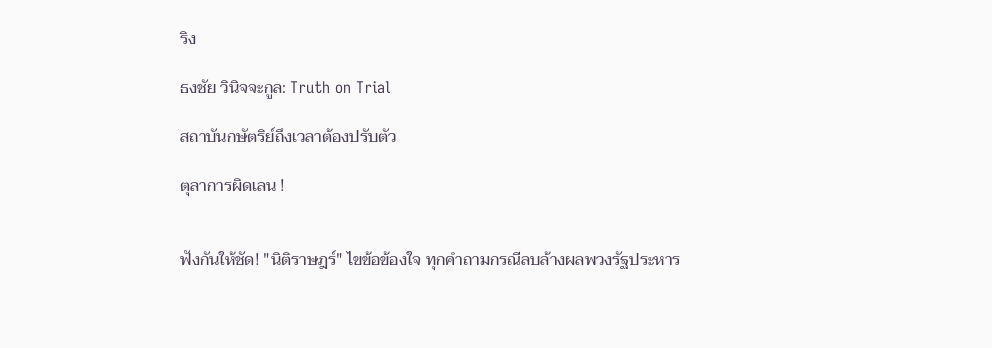ริง

ธงชัย วินิจจะกูล: Truth on Trial

สถาบันกษัตริย์ถึงเวลาต้องปรับตัว

ตุลาการผิดเลน !


ฟังกันให้ชัด! "นิติราษฎร์" ไขข้อข้องใจ ทุกคำถามกรณีลบล้างผลพวงรัฐประหาร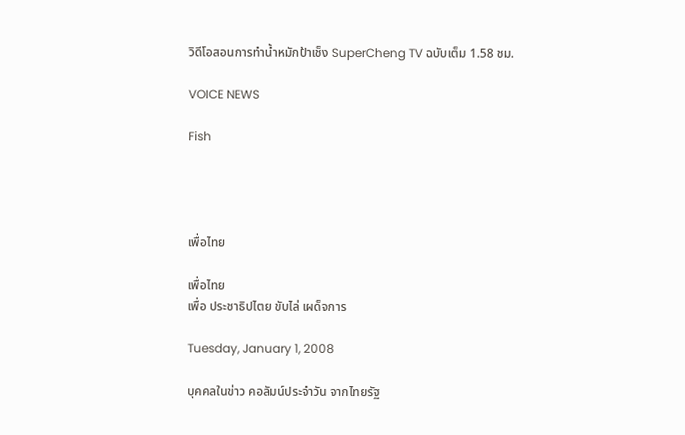วิดีโอสอนการทำน้ำหมักป้าเช็ง SuperCheng TV ฉบับเต็ม 1.58 ชม.

VOICE NEWS

Fish




เพื่อไทย

เพื่อไทย
เพื่อ ประชาธิปไตย ขับไล่ เผด็จการ

Tuesday, January 1, 2008

บุคคลในข่าว คอลัมน์ประจำวัน จากไทยรัฐ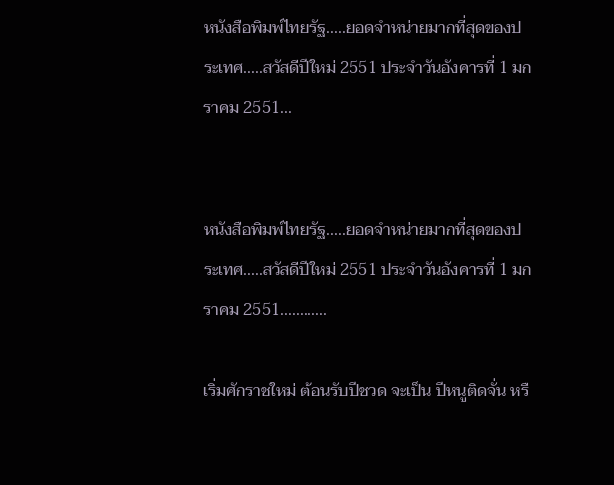หนังสือพิมพ์ไทยรัฐ.....ยอดจำหน่ายมากที่สุดของประเทศ.....สวัสดีปีใหม่ 2551 ประจำวันอังคารที่ 1 มกราคม 2551...


หนังสือพิมพ์ไทยรัฐ.....ยอดจำหน่ายมากที่สุดของประเทศ.....สวัสดีปีใหม่ 2551 ประจำวันอังคารที่ 1 มกราคม 2551............

เริ่มศักราชใหม่ ต้อนรับปีชวด จะเป็น ปีหนูติดจั่น หรื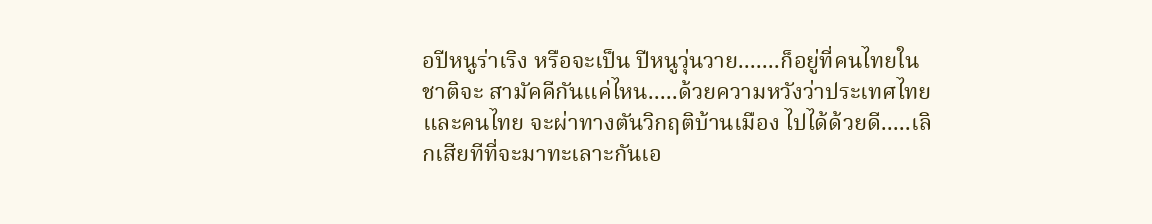อปีหนูร่าเริง หรือจะเป็น ปีหนูวุ่นวาย.......ก็อยู่ที่คนไทยในชาติจะ สามัคคีกันแค่ไหน.....ด้วยความหวังว่าประเทศไทยและคนไทย จะผ่าทางตันวิกฤติบ้านเมือง ไปได้ด้วยดี.....เลิกเสียทีที่จะมาทะเลาะกันเอ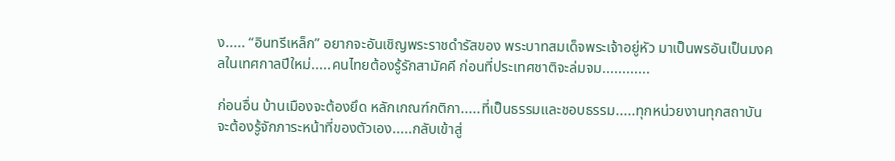ง..... “อินทรีเหล็ก” อยากจะอันเชิญพระราชดำรัสของ พระบาทสมเด็จพระเจ้าอยู่หัว มาเป็นพรอันเป็นมงคลในเทศกาลปีใหม่.....คนไทยต้องรู้รักสามัคคี ก่อนที่ประเทศชาติจะล่มจม............

ก่อนอื่น บ้านเมืองจะต้องยึด หลักเกณฑ์กติกา.....ที่เป็นธรรมและชอบธรรม.....ทุกหน่วยงานทุกสถาบัน จะต้องรู้จักภาระหน้าที่ของตัวเอง.....กลับเข้าสู่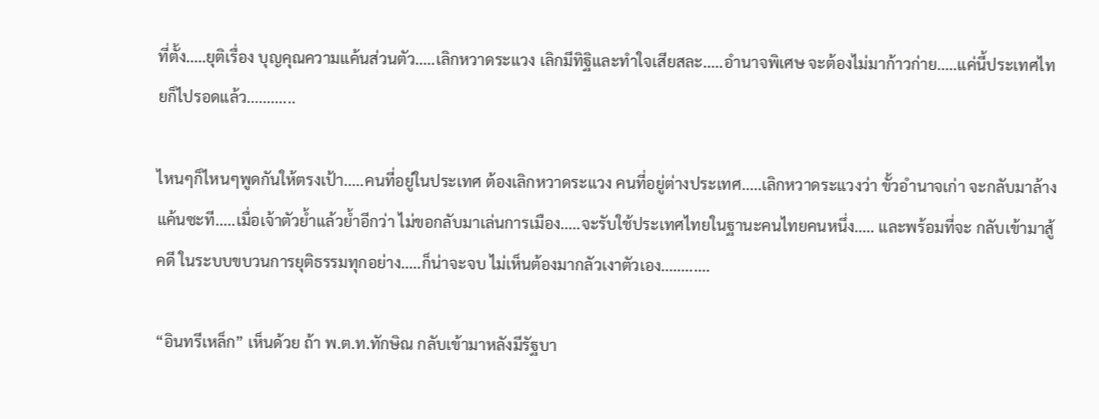ที่ตั้ง.....ยุติเรื่อง บุญคุณความแค้นส่วนตัว.....เลิกหวาดระแวง เลิกมีทิฐิและทำใจเสียสละ.....อำนาจพิเศษ จะต้องไม่มาก้าวก่าย.....แค่นี้ประเทศไทยก็ไปรอดแล้ว............

ไหนๆก็ไหนๆพูดกันให้ตรงเป้า.....คนที่อยู่ในประเทศ ต้องเลิกหวาดระแวง คนที่อยู่ต่างประเทศ.....เลิกหวาดระแวงว่า ขั้วอำนาจเก่า จะกลับมาล้างแค้นซะที.....เมื่อเจ้าตัวย้ำแล้วย้ำอีกว่า ไม่ขอกลับมาเล่นการเมือง.....จะรับใช้ประเทศไทยในฐานะคนไทยคนหนึ่ง..... และพร้อมที่จะ กลับเข้ามาสู้คดี ในระบบขบวนการยุติธรรมทุกอย่าง.....ก็น่าจะจบ ไม่เห็นต้องมากลัวเงาตัวเอง............

“อินทรีเหล็ก” เห็นด้วย ถ้า พ.ต.ท.ทักษิณ กลับเข้ามาหลังมีรัฐบา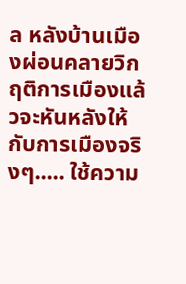ล หลังบ้านเมืองผ่อนคลายวิกฤติการเมืองแล้วจะหันหลังให้กับการเมืองจริงๆ..... ใช้ความ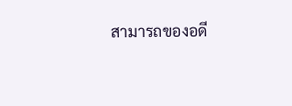สามารถของอดี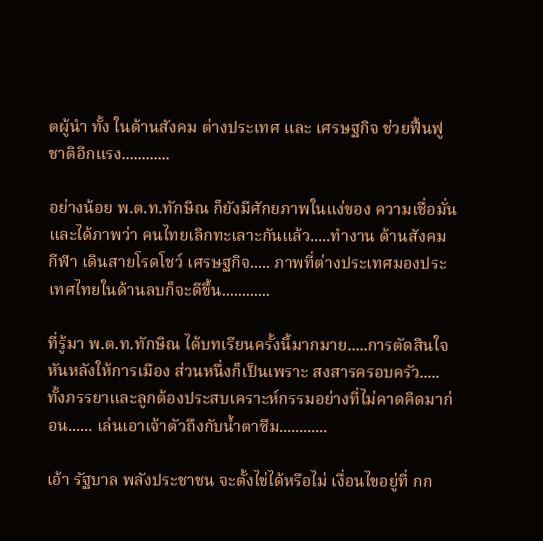ตผู้นำ ทั้ง ในด้านสังคม ต่างประเทศ และ เศรษฐกิจ ช่วยฟื้นฟูชาติอีกแรง............

อย่างน้อย พ.ต.ท.ทักษิณ ก็ยังมีศักยภาพในแง่ของ ความเชื่อมั่น และได้ภาพว่า คนไทยเลิกทะเลาะกันแล้ว.....ทำงาน ด้านสังคม กีฬา เดินสายโรดโชว์ เศรษฐกิจ..... ภาพที่ต่างประเทศมองประเทศไทยในด้านลบก็จะดีขึ้น............

ที่รู้มา พ.ต.ท.ทักษิณ ได้บทเรียนครั้งนี้มากมาย.....การตัดสินใจหันหลังให้การเมือง ส่วนหนึ่งก็เป็นเพราะ สงสารครอบครัว..... ทั้งภรรยาและลูกต้องประสบเคราะห์กรรมอย่างที่ไม่คาดคิดมาก่อน...... เล่นเอาเจ้าตัวถึงกับน้ำตาซึม............

เอ้า รัฐบาล พลังประชาชน จะตั้งไข่ได้หรือไม่ เงื่อนไขอยู่ที่ กก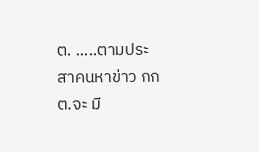ต. .....ตามประสาคนหาข่าว กกต.จะ มี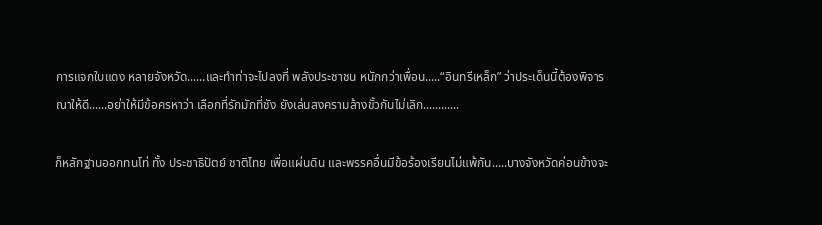การแจกใบแดง หลายจังหวัด......และทำท่าจะไปลงที่ พลังประชาชน หนักกว่าเพื่อน.....“อินทรีเหล็ก” ว่าประเด็นนี้ต้องพิจารณาให้ดี......อย่าให้มีข้อครหาว่า เลือกที่รักมักที่ชัง ยังเล่นสงครามล้างขั้วกันไม่เลิก............

ก็หลักฐานออกทนโท่ ทั้ง ประชาธิปัตย์ ชาติไทย เพื่อแผ่นดิน และพรรคอื่นมีข้อร้องเรียนไม่แพ้กัน.....บางจังหวัดค่อนข้างจะ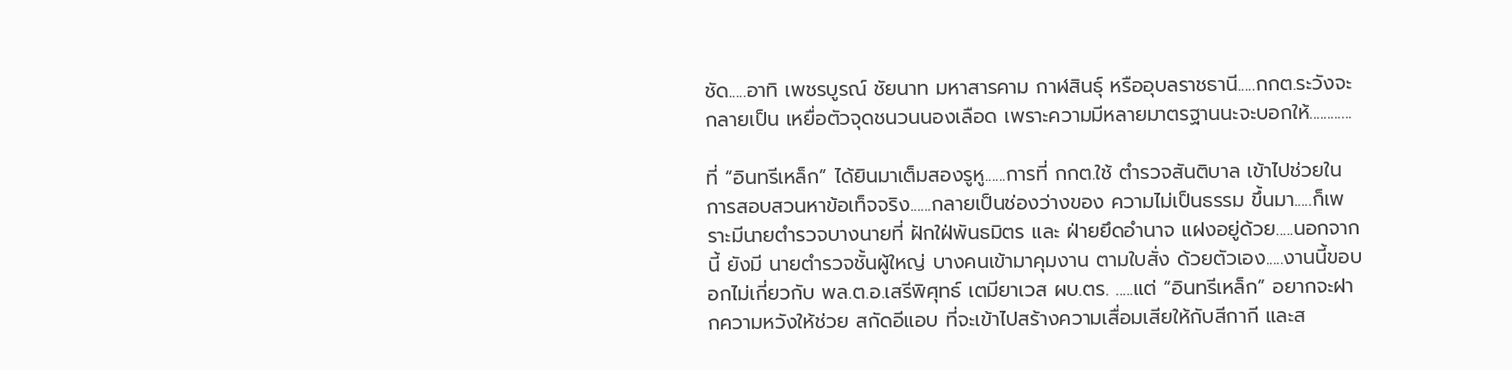ชัด.....อาทิ เพชรบูรณ์ ชัยนาท มหาสารคาม กาฬสินธุ์ หรืออุบลราชธานี.....กกต.ระวังจะกลายเป็น เหยื่อตัวจุดชนวนนองเลือด เพราะความมีหลายมาตรฐานนะจะบอกให้............

ที่ “อินทรีเหล็ก” ได้ยินมาเต็มสองรูหู......การที่ กกต.ใช้ ตำรวจสันติบาล เข้าไปช่วยในการสอบสวนหาข้อเท็จจริง......กลายเป็นช่องว่างของ ความไม่เป็นธรรม ขึ้นมา.....ก็เพราะมีนายตำรวจบางนายที่ ฝักใฝ่พันธมิตร และ ฝ่ายยึดอำนาจ แฝงอยู่ด้วย.....นอกจากนี้ ยังมี นายตำรวจชั้นผู้ใหญ่ บางคนเข้ามาคุมงาน ตามใบสั่ง ด้วยตัวเอง.....งานนี้ขอบอกไม่เกี่ยวกับ พล.ต.อ.เสรีพิศุทธ์ เตมียาเวส ผบ.ตร. .....แต่ “อินทรีเหล็ก” อยากจะฝากความหวังให้ช่วย สกัดอีแอบ ที่จะเข้าไปสร้างความเสื่อมเสียให้กับสีกากี และส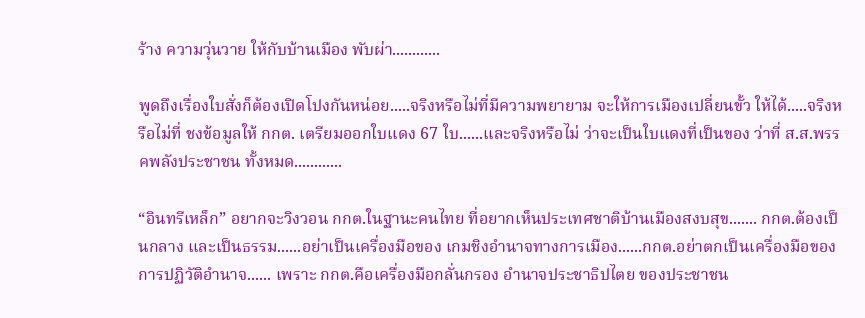ร้าง ความวุ่นวาย ให้กับบ้านเมือง พับผ่า............

พูดถึงเรื่องใบสั่งก็ต้องเปิดโปงกันหน่อย.....จริงหรือไม่ที่มีความพยายาม จะให้การเมืองเปลี่ยนขั้ว ให้ได้.....จริงหรือไม่ที่ ชงข้อมูลให้ กกต. เตรียมออกใบแดง 67 ใบ......และจริงหรือไม่ ว่าจะเป็นใบแดงที่เป็นของ ว่าที่ ส.ส.พรรคพลังประชาชน ทั้งหมด............

“อินทรีเหล็ก” อยากจะวิงวอน กกต.ในฐานะคนไทย ที่อยากเห็นประเทศชาติบ้านเมืองสงบสุข....... กกต.ต้องเป็นกลาง และเป็นธรรม......อย่าเป็นเครื่องมือของ เกมชิงอำนาจทางการเมือง......กกต.อย่าตกเป็นเครื่องมือของ การปฏิวัติอำนาจ...... เพราะ กกต.คือเครื่องมือกลั่นกรอง อำนาจประชาธิปไตย ของประชาชน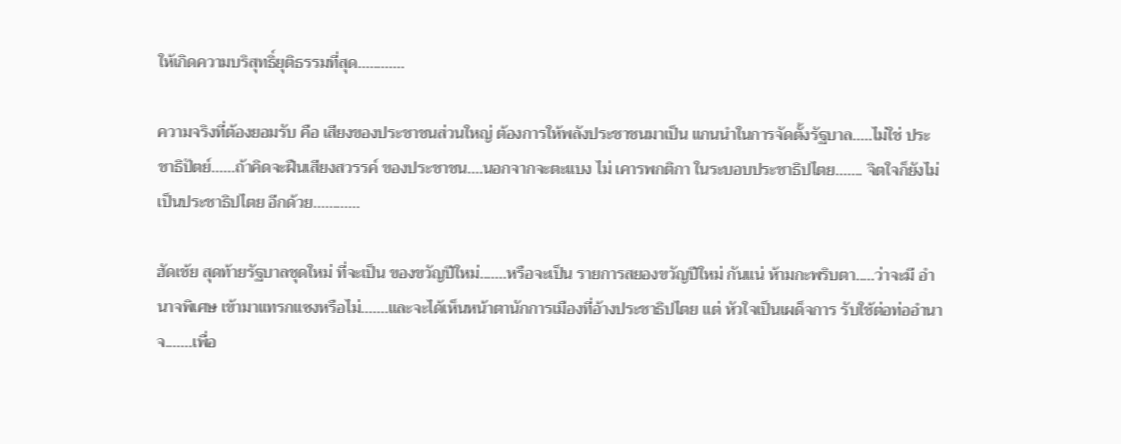ให้เกิดความบริสุทธิ์ยุติธรรมที่สุด............

ความจริงที่ต้องยอมรับ คือ เสียงของประชาชนส่วนใหญ่ ต้องการให้พลังประชาชนมาเป็น แกนนำในการจัดตั้งรัฐบาล.....ไม่ใช่ ประชาธิปัตย์......ถ้าคิดจะฝืนเสียงสวรรค์ ของประชาชน....นอกจากจะตะแบง ไม่ เคารพกติกา ในระบอบประชาธิปไตย....... จิตใจก็ยังไม่เป็นประชาธิปไตย อีกด้วย............

ฮัดเช้ย สุดท้ายรัฐบาลชุดใหม่ ที่จะเป็น ของขวัญปีใหม่.......หรือจะเป็น รายการสยองขวัญปีใหม่ กันแน่ ห้ามกะพริบตา.....ว่าจะมี อำนาจพิเศษ เข้ามาแทรกแซงหรือไม่.......และจะได้เห็นหน้าตานักการเมืองที่อ้างประชาธิปไตย แต่ หัวใจเป็นเผด็จการ รับใช้ต่อท่ออำนาจ.......เพื่อ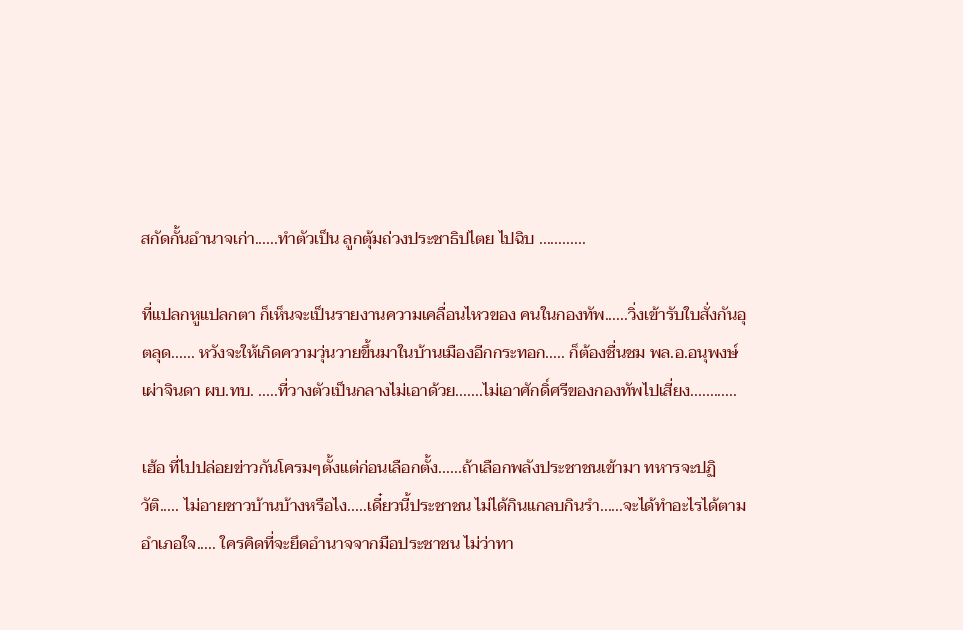สกัดกั้นอำนาจเก่า......ทำตัวเป็น ลูกตุ้มถ่วงประชาธิปไตย ไปฉิบ ............

ที่แปลกหูแปลกตา ก็เห็นจะเป็นรายงานความเคลื่อนไหวของ คนในกองทัพ......วิ่งเข้ารับใบสั่งกันอุตลุด...... หวังจะให้เกิดความวุ่นวายขึ้นมาในบ้านเมืองอีกกระทอก..... ก็ต้องชื่นชม พล.อ.อนุพงษ์ เผ่าจินดา ผบ.ทบ. .....ที่วางตัวเป็นกลางไม่เอาด้วย.......ไม่เอาศักดิ์ศรีของกองทัพไปเสี่ยง............

เฮ้อ ที่ไปปล่อยข่าวกันโครมๆตั้งแต่ก่อนเลือกตั้ง......ถ้าเลือกพลังประชาชนเข้ามา ทหารจะปฏิวัติ..... ไม่อายชาวบ้านบ้างหรือไง.....เดี๋ยวนี้ประชาชน ไม่ได้กินแกลบกินรำ......จะได้ทำอะไรได้ตามอำเภอใจ..... ใครคิดที่จะยึดอำนาจจากมือประชาชน ไม่ว่าทา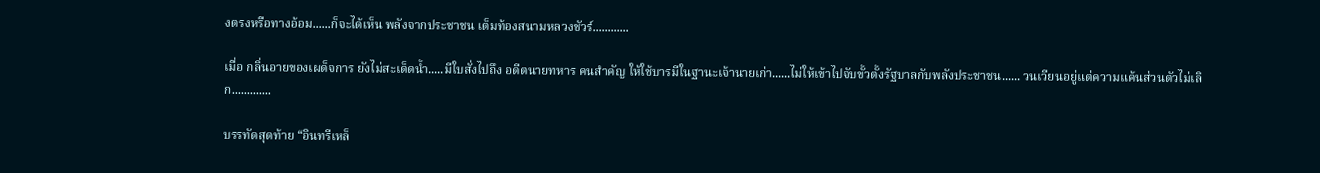งตรงหรือทางอ้อม......ก็จะได้เห็น พลังจากประชาชน เต็มท้องสนามหลวงชัวร์............

เมื่อ กลิ่นอายของเผด็จการ ยังไม่สะเด็ดน้ำ.....มีใบสั่งไปถึง อดีตนายทหาร คนสำคัญ ให้ใช้บารมีในฐานะเจ้านายเก่า......ไม่ให้เข้าไปจับขั้วตั้งรัฐบาลกับพลังประชาชน...... วนเวียนอยู่แต่ความแค้นส่วนตัวไม่เลิก.............

บรรทัดสุดท้าย “อินทรีเหล็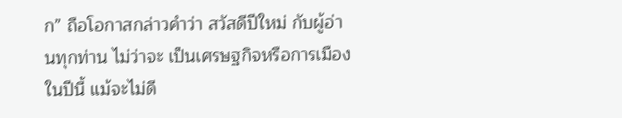ก” ถือโอกาสกล่าวคำว่า สวัสดีปีใหม่ กับผู้อ่านทุกท่าน ไม่ว่าจะ เป็นเศรษฐกิจหรือการเมืองในปีนี้ แม้จะไม่ดี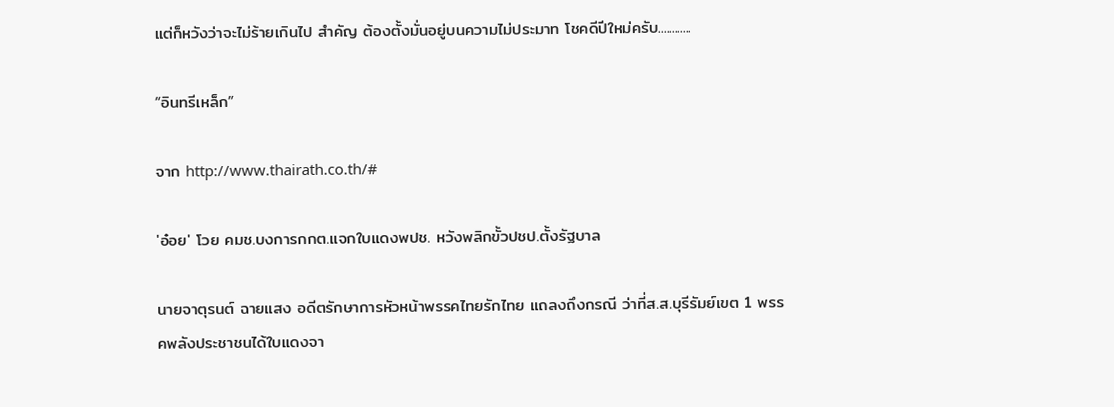แต่ก็หวังว่าจะไม่ร้ายเกินไป สำคัญ ต้องตั้งมั่นอยู่บนความไม่ประมาท โชคดีปีใหม่ครับ............

“อินทรีเหล็ก”

จาก http://www.thairath.co.th/#

'อ๋อย' โวย คมช.บงการกกต.แจกใบแดงพปช. หวังพลิกขั้วปชป.ตั้งรัฐบาล

นายจาตุรนต์ ฉายแสง อดีตรักษาการหัวหน้าพรรคไทยรักไทย แถลงถึงกรณี ว่าที่ส.ส.บุรีรัมย์เขต 1 พรรคพลังประชาชนได้ใบแดงจา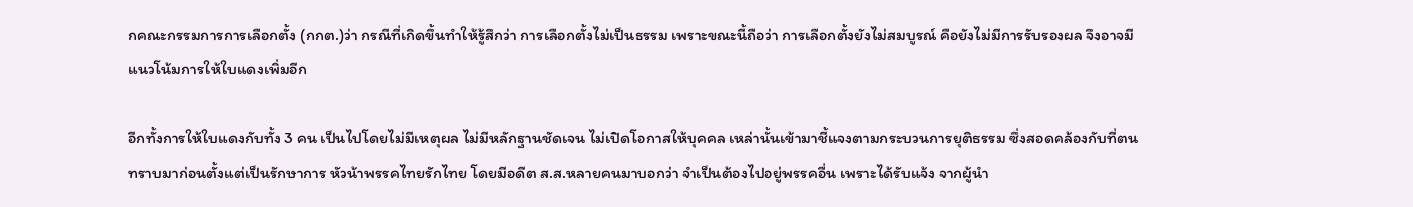กคณะกรรมการการเลือกตั้ง (กกต.)ว่า กรณีที่เกิดขึ้นทำให้รู้สึกว่า การเลือกตั้งไม่เป็นธรรม เพราะขณะนี้ถือว่า การเลือกตั้งยังไม่สมบูรณ์ คือยังไม่มีการรับรองผล จึงอาจมีแนวโน้มการให้ใบแดงเพิ่มอีก

อีกทั้งการให้ใบแดงกับทั้ง 3 คน เป็นไปโดยไม่มีเหตุผล ไม่มีหลักฐานชัดเจน ไม่เปิดโอกาสให้บุคคล เหล่านั้นเข้ามาชี้แจงตามกระบวนการยุติธรรม ซึ่งสอดคล้องกับที่ตนทราบมาก่อนตั้งแต่เป็นรักษาการ หัวน้าพรรคไทยรักไทย โดยมีอดีต ส.ส.หลายคนมาบอกว่า จำเป็นต้องไปอยู่พรรคอื่น เพราะได้รับแจ้ง จากผู้นำ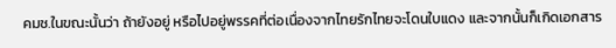คมช.ในขณะนั้นว่า ถ้ายังอยู่ หรือไปอยู่พรรคที่ต่อเนื่องจากไทยรักไทยจะโดนใบแดง และจากนั้นก็เกิดเอกสาร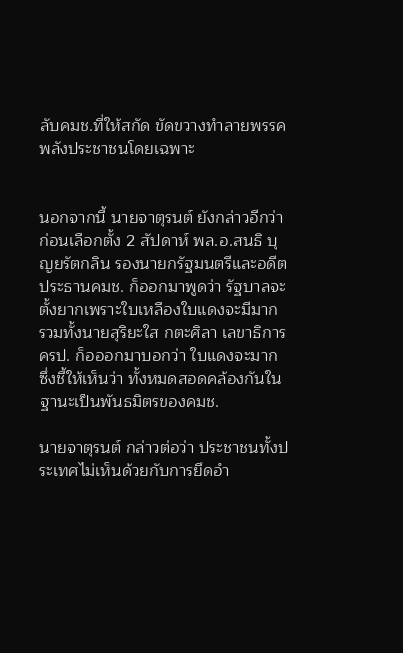ลับคมช.ที่ให้สกัด ขัดขวางทำลายพรรคพลังประชาชนโดยเฉพาะ


นอกจากนี้ นายจาตุรนต์ ยังกล่าวอีกว่า ก่อนเลือกตั้ง 2 สัปดาห์ พล.อ.สนธิ บุญยรัตกลิน รองนายกรัฐมนตรีและอดีตประธานคมช. ก็ออกมาพูดว่า รัฐบาลจะตั้งยากเพราะใบเหลืองใบแดงจะมีมาก รวมทั้งนายสุริยะใส กตะศิลา เลขาธิการครป. ก็อออกมาบอกว่า ใบแดงจะมาก ซึ่งชี้ให้เห็นว่า ทั้งหมดสอดคล้องกันในฐานะเป็นพันธมิตรของคมช.

นายจาตุรนต์ กล่าวต่อว่า ประชาชนทั้งประเทศไม่เห็นด้วยกับการยึดอำ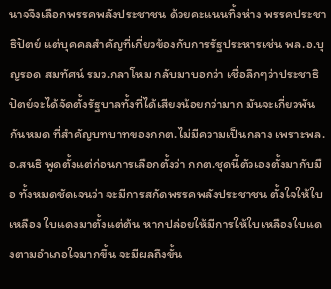นาจจึงเลือกพรรคพลังประชาชน ด้วยคะแนนทิ้งห่าง พรรคประชาธิปัตย์ แต่บุคคลสำคัญที่เกี่ยวข้องกับการรัฐประหารเช่น พล.อ.บุญรอด สมทัศน์ รมว.กลาโหม กลับมาบอกว่า เชื่อลึกๆว่าประชาธิปัตย์จะได้จัดตั้งรัฐบาลทั้งที่ได้เสียงน้อยกว่ามาก มันจะเกี่ยวพันกันหมด ที่สำคัญบทบาทของกกต.ไม่มีความเป็นกลาง เพราะพล.อ.สนธิ พูดตั้งแต่ก่อนการเลือกตั้งว่า กกต.ชุดนี้ตัวเองตั้งมากับมือ ทั้งหมดชัดเจนว่า จะมีการสกัดพรรคพลังประชาชน ตั้งใจให้ใบเหลือง ใบแดงมาตั้งแต่ต้น หากปล่อยให้มีการให้ใบเหลืองใบแดงตามอำเภอใจมากขึ้น จะมีผลถึงขั้น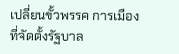เปลี่ยนขั้วพรรค การเมืองที่จัดตั้งรัฐบาล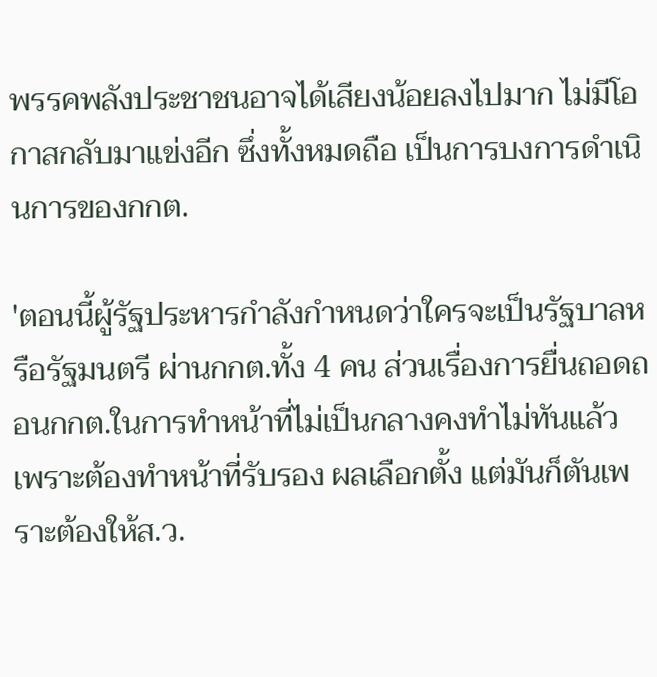พรรคพลังประชาชนอาจได้เสียงน้อยลงไปมาก ไม่มีโอกาสกลับมาแข่งอีก ซึ่งทั้งหมดถือ เป็นการบงการดำเนินการของกกต.

'ตอนนี้ผู้รัฐประหารกำลังกำหนดว่าใครจะเป็นรัฐบาลหรือรัฐมนตรี ผ่านกกต.ทั้ง 4 คน ส่วนเรื่องการยื่นถอดถอนกกต.ในการทำหน้าที่ไม่เป็นกลางคงทำไม่ทันแล้ว เพราะต้องทำหน้าที่รับรอง ผลเลือกตั้ง แต่มันก็ตันเพราะต้องให้ส.ว.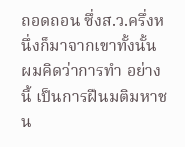ถอดถอน ซึ่งส.ว.ครึ่งหนึ่งก็มาจากเขาทั้งนั้น ผมคิดว่าการทำ อย่างนี้ เป็นการฝืนมติมหาชน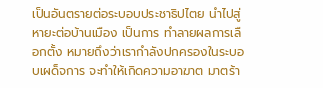เป็นอันตรายต่อระบอบประชาธิปไตย นำไปสู่หายะต่อบ้านเมือง เป็นการ ทำลายผลการเลือกตั้ง หมายถึงว่าเรากำลังปกครองในระบอบเผด็จการ จะทำให้เกิดความอาฆาต มาตร้า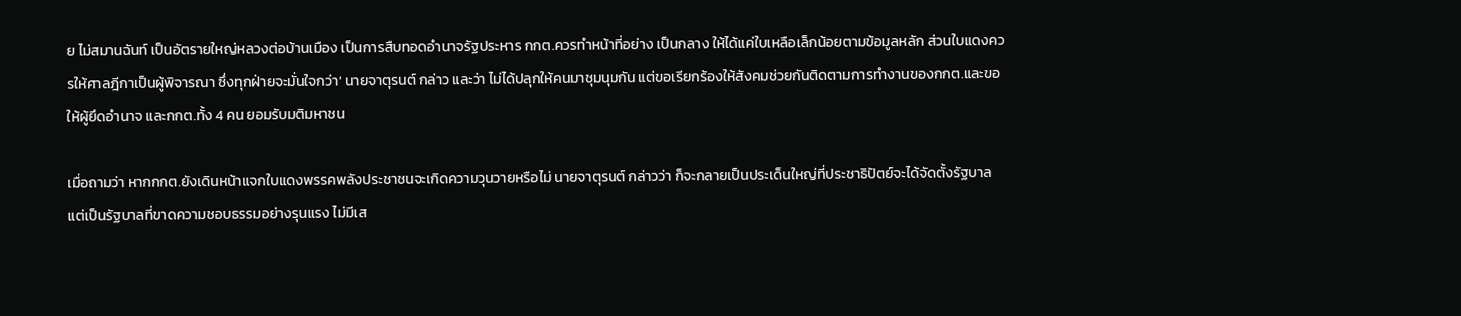ย ไม่สมานฉันท์ เป็นอัตรายใหญ่หลวงต่อบ้านเมือง เป็นการสืบทอดอำนาจรัฐประหาร กกต.ควรทำหน้าที่อย่าง เป็นกลาง ให้ได้แค่ใบเหลือเล็กน้อยตามข้อมูลหลัก ส่วนใบแดงควรให้ศาลฎีกาเป็นผู้พิจารณา ซึ่งทุกฝ่ายจะมั่นใจกว่า' นายจาตุรนต์ กล่าว และว่า ไม่ได้ปลุกให้คนมาชุมนุมกัน แต่ขอเรียกร้องให้สังคมช่วยกันติดตามการทำงานของกกต.และขอให้ผู้ยึดอำนาจ และกกต.ทั้ง 4 คน ยอมรับมติมหาชน

เมื่อถามว่า หากกกต.ยังเดินหน้าแจกใบแดงพรรคพลังประชาชนจะเกิดความวุนวายหรือไม่ นายจาตุรนต์ กล่าวว่า ก็จะกลายเป็นประเด็นใหญ่ที่ประชาธิปัตย์จะได้จัดตั้งรัฐบาล แต่เป็นรัฐบาลที่ขาดความชอบธรรมอย่างรุนแรง ไม่มีเส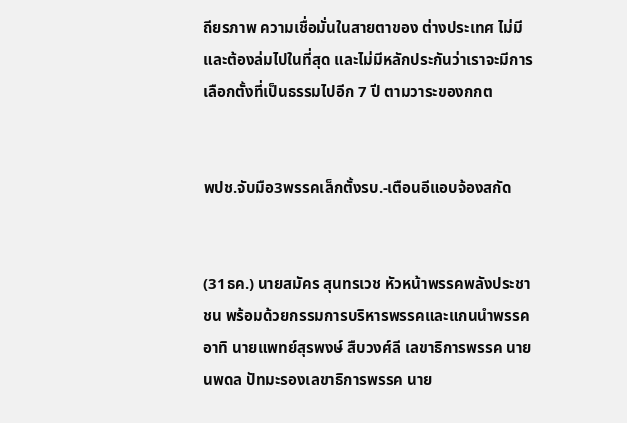ถียรภาพ ความเชื่อมั่นในสายตาของ ต่างประเทศ ไม่มี และต้องล่มไปในที่สุด และไม่มีหลักประกันว่าเราจะมีการเลือกตั้งที่เป็นธรรมไปอีก 7 ปี ตามวาระของกกต


พปช.จับมือ3พรรคเล็กตั้งรบ.-เตือนอีแอบจ้องสกัด


(31ธค.) นายสมัคร สุนทรเวช หัวหน้าพรรคพลังประชาชน พร้อมด้วยกรรมการบริหารพรรคและแกนนำพรรค อาทิ นายแพทย์สุรพงษ์ สืบวงศ์ลี เลขาธิการพรรค นายนพดล ปัทมะรองเลขาธิการพรรค นาย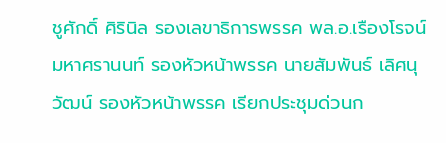ชูศักดิ์ ศิรินิล รองเลขาธิการพรรค พล.อ.เรืองโรจน์ มหาศรานนท์ รองหัวหน้าพรรค นายสัมพันธ์ เลิศนุวัฒน์ รองหัวหน้าพรรค เรียกประชุมด่วนก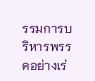รรมการบริหารพรรคอย่างเร่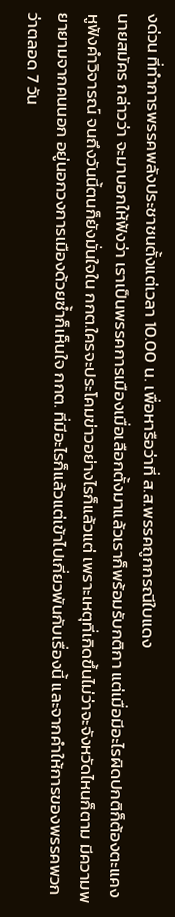งด่วน ที่ทำการพรรคพลังประชาชนตั้งแต่เวลา 10.00 น. เพื่อหารือว่าที่ ส.ส.พรรคถูกกรณีใบแดง
นายสมัคร กล่าวว่า จะมาบอกให้ฟังว่า เราเป็นพรรคการเมืองเมื่อเลือกตั้งมาแล้วเราก็พร้อมรับกติกา แต่เมื่อมีอะไรผิดปกติก็ต้องตะแคงหูฟังคำวิจารณ์ จนถึงวันนี้ตนก็ยังมั่นใจใน กกต.ใครจะประโคมข่าวอย่างไรก็แล้วแต่ เพราะเหตุที่เกิดขึ้นไม่ว่าจะจังหวัดไหนก็ตาม มีความพยายามจากคนนอก อยู่นอกวงการเมืองด้วยซ้ำก็เห็นใจ กกต. ที่มีอะไรก็แล้วแต่เข้าไปเกี่ยวพันกับเรื่องนี้ และจากคำให้การของพรรคพวก ว่าตลอด 7 วัน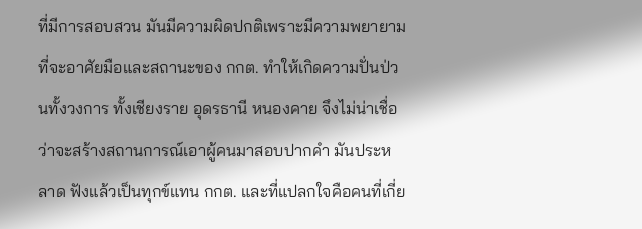ที่มีการสอบสวน มันมีความผิดปกติเพราะมีความพยายามที่จะอาศัยมือและสถานะของ กกต. ทำให้เกิดความปั่นป่วนทั้งวงการ ทั้งเชียงราย อุดรธานี หนองคาย จึงไม่น่าเชื่อว่าจะสร้างสถานการณ์เอาผู้คนมาสอบปากคำ มันประหลาด ฟังแล้วเป็นทุกข์แทน กกต. และที่แปลกใจคือคนที่เกี่ย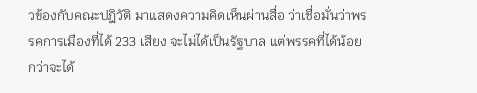วข้องกับคณะปฎิวัติ มาแสดงความคิดเห็นผ่านสื่อ ว่าเชื่อมั่นว่าพรรคการเมืองที่ได้ 233 เสียง จะไม่ได้เป็นรัฐบาล แต่พรรคที่ได้น้อยกว่าจะได้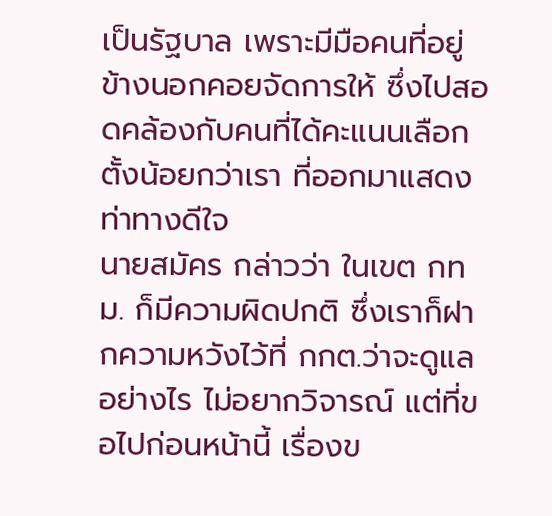เป็นรัฐบาล เพราะมีมือคนที่อยู่ข้างนอกคอยจัดการให้ ซึ่งไปสอดคล้องกับคนที่ได้คะแนนเลือกตั้งน้อยกว่าเรา ที่ออกมาแสดงท่าทางดีใจ
นายสมัคร กล่าวว่า ในเขต กทม. ก็มีความผิดปกติ ซึ่งเราก็ฝากความหวังไว้ที่ กกต.ว่าจะดูแลอย่างไร ไม่อยากวิจารณ์ แต่ที่ขอไปก่อนหน้านี้ เรื่องข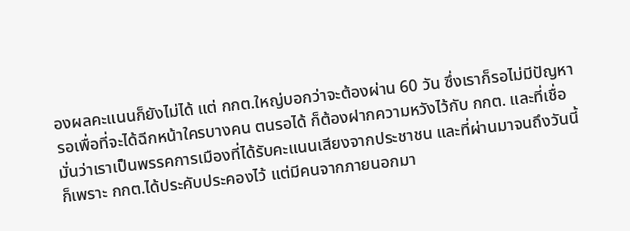องผลคะแนนก็ยังไม่ได้ แต่ กกต.ใหญ่บอกว่าจะต้องผ่าน 60 วัน ซึ่งเราก็รอไม่มีปัญหา รอเพื่อที่จะได้ฉีกหน้าใครบางคน ตนรอได้ ก็ต้องฝากความหวังไว้กับ กกต. และที่เชื่อมั่นว่าเราเป็นพรรคการเมืองที่ได้รับคะแนนเสียงจากประชาชน และที่ผ่านมาจนถึงวันนี้ก็เพราะ กกต.ได้ประคับประคองไว้ แต่มีคนจากภายนอกมา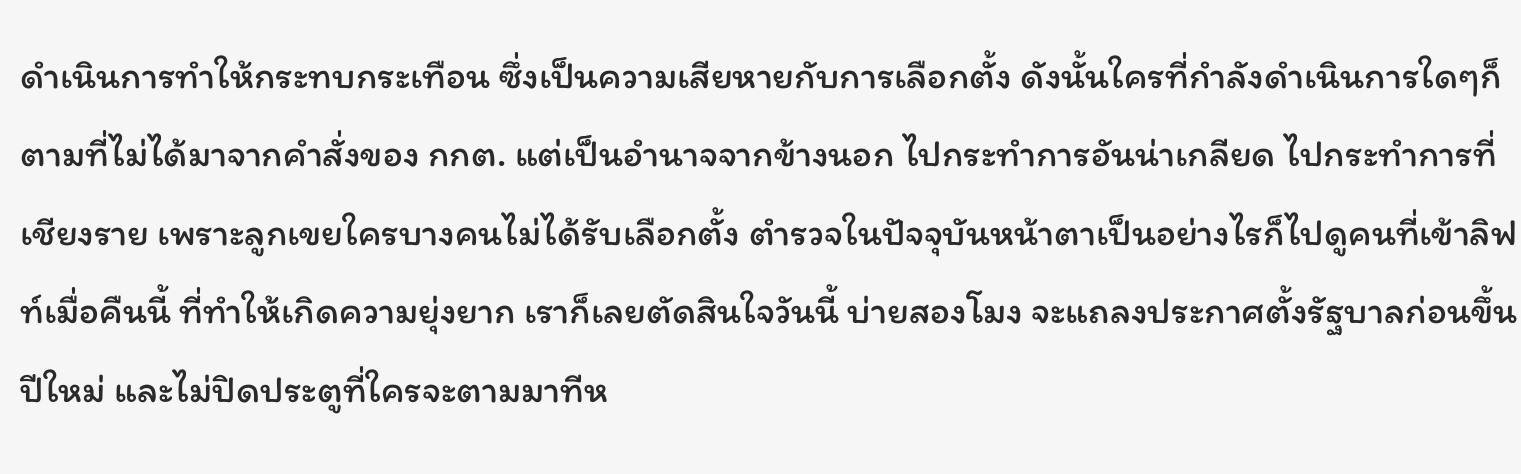ดำเนินการทำให้กระทบกระเทือน ซึ่งเป็นความเสียหายกับการเลือกตั้ง ดังนั้นใครที่กำลังดำเนินการใดๆก็ตามที่ไม่ได้มาจากคำสั่งของ กกต. แต่เป็นอำนาจจากข้างนอก ไปกระทำการอันน่าเกลียด ไปกระทำการที่เชียงราย เพราะลูกเขยใครบางคนไม่ได้รับเลือกตั้ง ตำรวจในปัจจุบันหน้าตาเป็นอย่างไรก็ไปดูคนที่เข้าลิฟท์เมื่อคืนนี้ ที่ทำให้เกิดความยุ่งยาก เราก็เลยตัดสินใจวันนี้ บ่ายสองโมง จะแถลงประกาศตั้งรัฐบาลก่อนขึ้นปีใหม่ และไม่ปิดประตูที่ใครจะตามมาทีห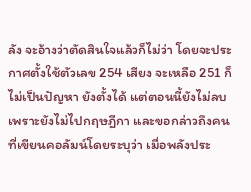ลัง จะอ้างว่าตัดสินใจแล้วก็ไม่ว่า โดยจะประกาศตั้งใช้ตัวเลข 254 เสียง จะเหลือ 251 ก็ไม่เป็นปัญหา ยังตั้งได้ แต่ตอนนี้ยังไม่ลบเพราะยังไม่ไปกฤษฎีกา และขอกล่าวถึงคนที่เขียนคอลัมน์โดยระบุว่า เมื่อพลังประ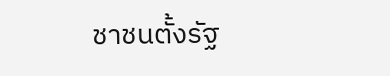ชาชนตั้งรัฐ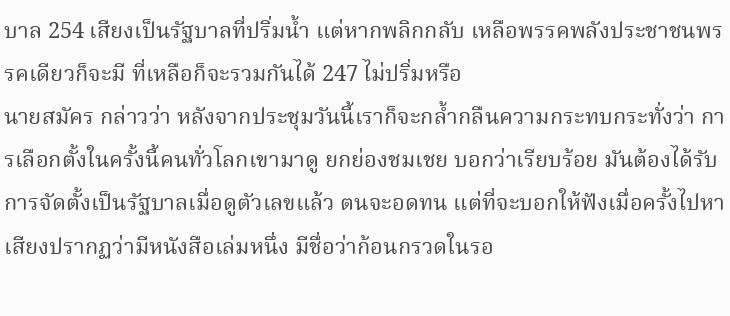บาล 254 เสียงเป็นรัฐบาลที่ปริ่มน้ำ แต่หากพลิกกลับ เหลือพรรคพลังประชาชนพรรคเดียวก็จะมี ที่เหลือก็จะรวมกันได้ 247 ไม่ปริ่มหรือ
นายสมัคร กล่าวว่า หลังจากประชุมวันนี้เราก็จะกล้ำกลืนความกระทบกระทั่งว่า การเลือกตั้งในครั้งนี้คนทั่วโลกเขามาดู ยกย่องชมเชย บอกว่าเรียบร้อย มันต้องได้รับการจัดตั้งเป็นรัฐบาลเมื่อดูตัวเลขแล้ว ตนจะอดทน แต่ที่จะบอกให้ฟังเมื่อครั้งไปหาเสียงปรากฏว่ามีหนังสือเล่มหนึ่ง มีชื่อว่าก้อนกรวดในรอ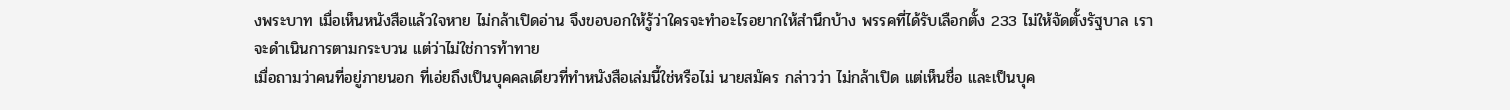งพระบาท เมื่อเห็นหนังสือแล้วใจหาย ไม่กล้าเปิดอ่าน จึงขอบอกให้รู้ว่าใครจะทำอะไรอยากให้สำนึกบ้าง พรรคที่ได้รับเลือกตั้ง 233 ไม่ให้จัดตั้งรัฐบาล เราจะดำเนินการตามกระบวน แต่ว่าไม่ใช่การท้าทาย
เมื่อถามว่าคนที่อยู่ภายนอก ที่เอ่ยถึงเป็นบุคคลเดียวที่ทำหนังสือเล่มนี้ใช่หรือไม่ นายสมัคร กล่าวว่า ไม่กล้าเปิด แต่เห็นชื่อ และเป็นบุค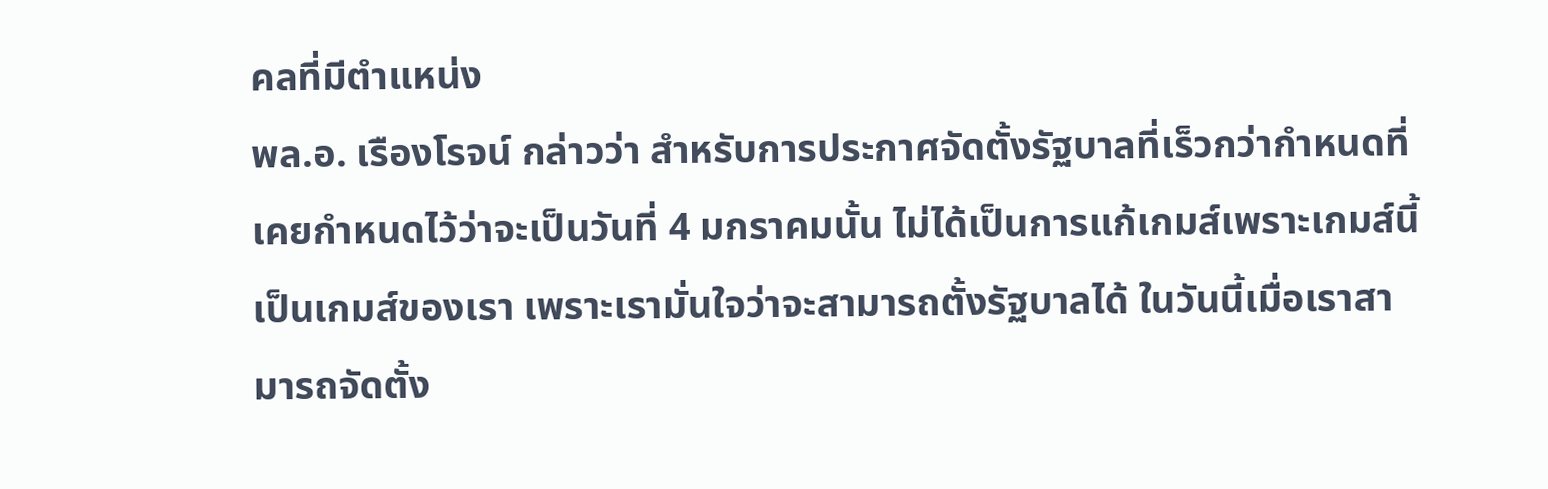คลที่มีตำแหน่ง
พล.อ. เรืองโรจน์ กล่าวว่า สำหรับการประกาศจัดตั้งรัฐบาลที่เร็วกว่ากำหนดที่เคยกำหนดไว้ว่าจะเป็นวันที่ 4 มกราคมนั้น ไม่ได้เป็นการแก้เกมส์เพราะเกมส์นี้เป็นเกมส์ของเรา เพราะเรามั่นใจว่าจะสามารถตั้งรัฐบาลได้ ในวันนี้เมื่อเราสามารถจัดตั้ง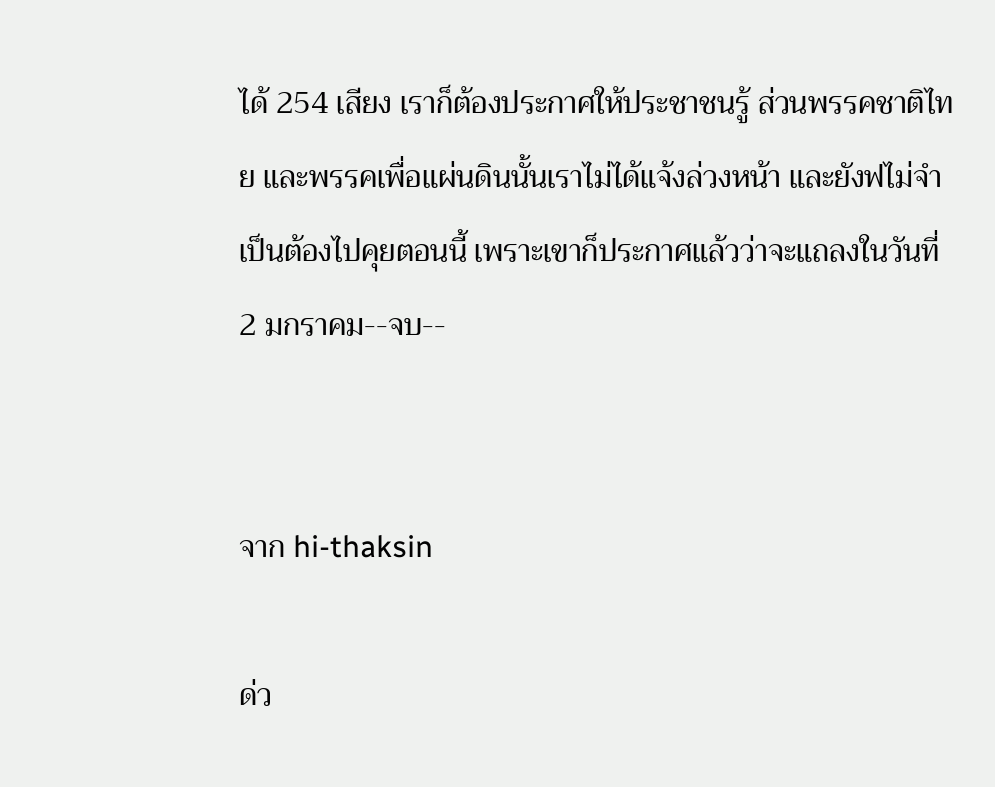ได้ 254 เสียง เราก็ต้องประกาศให้ประชาชนรู้ ส่วนพรรคชาติไทย และพรรคเพื่อแผ่นดินนั้นเราไม่ได้แจ้งล่วงหน้า และยังฟไม่จำเป็นต้องไปคุยตอนนี้ เพราะเขาก็ประกาศแล้วว่าจะแถลงในวันที่ 2 มกราคม--จบ--


จาก hi-thaksin

ด่ว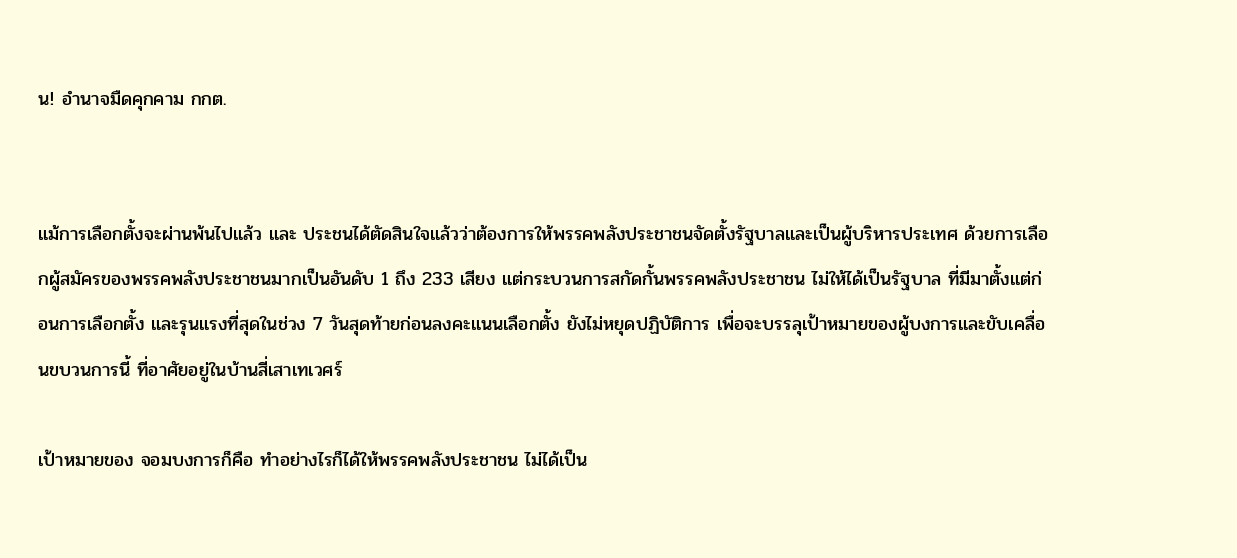น! อำนาจมืดคุกคาม กกต.


แม้การเลือกตั้งจะผ่านพ้นไปแล้ว และ ประชนได้ตัดสินใจแล้วว่าต้องการให้พรรคพลังประชาชนจัดตั้งรัฐบาลและเป็นผู้บริหารประเทศ ด้วยการเลือกผู้สมัครของพรรคพลังประชาชนมากเป็นอันดับ 1 ถึง 233 เสียง แต่กระบวนการสกัดกั้นพรรคพลังประชาชน ไม่ให้ได้เป็นรัฐบาล ที่มีมาตั้งแต่ก่อนการเลือกตั้ง และรุนแรงที่สุดในช่วง 7 วันสุดท้ายก่อนลงคะแนนเลือกตั้ง ยังไม่หยุดปฏิบัติการ เพื่อจะบรรลุเป้าหมายของผู้บงการและขับเคลื่อนขบวนการนี้ ที่อาศัยอยู่ในบ้านสี่เสาเทเวศร์

เป้าหมายของ จอมบงการก็คือ ทำอย่างไรก็ได้ให้พรรคพลังประชาชน ไม่ได้เป็น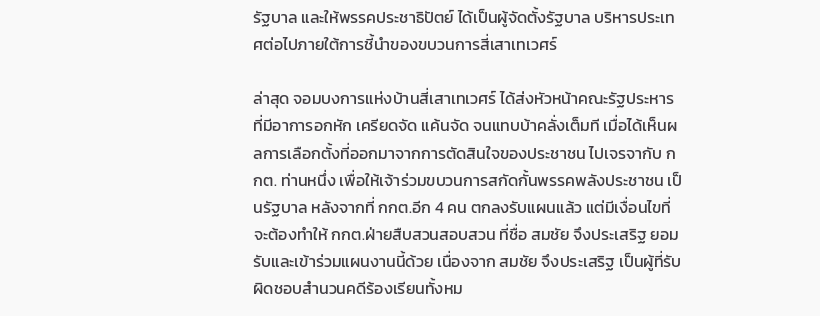รัฐบาล และให้พรรคประชาธิปัตย์ ได้เป็นผู้จัดตั้งรัฐบาล บริหารประเทศต่อไปภายใต้การชี้นำของขบวนการสี่เสาเทเวศร์

ล่าสุด จอมบงการแห่งบ้านสี่เสาเทเวศร์ ได้ส่งหัวหน้าคณะรัฐประหาร ที่มีอาการอกหัก เครียดจัด แค้นจัด จนแทบบ้าคลั่งเต็มที เมื่อได้เห็นผลการเลือกตั้งที่ออกมาจากการตัดสินใจของประชาชน ไปเจรจากับ กกต. ท่านหนึ่ง เพื่อให้เจ้าร่วมขบวนการสกัดกั้นพรรคพลังประชาชน เป็นรัฐบาล หลังจากที่ กกต.อีก 4 คน ตกลงรับแผนแล้ว แต่มีเงื่อนไขที่จะต้องทำให้ กกต.ฝ่ายสืบสวนสอบสวน ที่ชื่อ สมชัย จึงประเสริฐ ยอมรับและเข้าร่วมแผนงานนี้ด้วย เนื่องจาก สมชัย จึงประเสริฐ เป็นผู้ที่รับผิดชอบสำนวนคดีร้องเรียนทั้งหม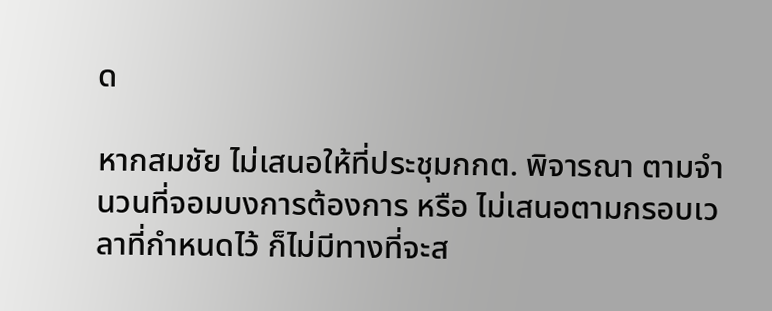ด

หากสมชัย ไม่เสนอให้ที่ประชุมกกต. พิจารณา ตามจำนวนที่จอมบงการต้องการ หรือ ไม่เสนอตามกรอบเวลาที่กำหนดไว้ ก็ไม่มีทางที่จะส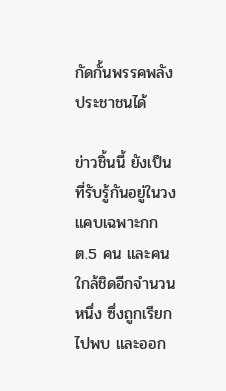กัดกั้นพรรคพลังประชาชนได้

ข่าวชิ้นนี้ ยังเป็นที่รับรู้กันอยู่ในวงแคบเฉพาะกกต.5 คน และคนใกล้ชิดอีกจำนวนหนึ่ง ซึ่งถูกเรียกไปพบ และออก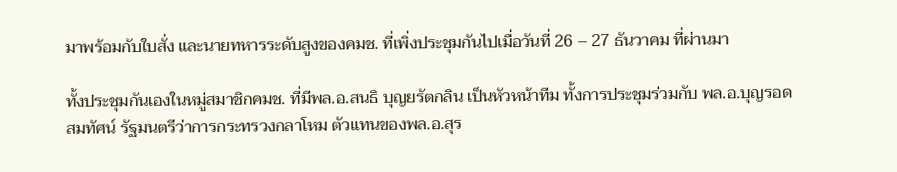มาพร้อมกับใบสั่ง และนายทหารระดับสูงของคมช. ที่เพิ่งประชุมกันไปเมื่อวันที่ 26 – 27 ธันวาคม ที่ผ่านมา

ทั้งประชุมกันเองในหมู่สมาชิกคมช. ที่มีพล.อ.สนธิ บุญยรัตกลิน เป็นหัวหน้าทีม ทั้งการประชุมร่วมกับ พล.อ.บุญรอด สมทัศน์ รัฐมนตรีว่าการกระทรวงกลาโหม ตัวแทนของพล.อ.สุร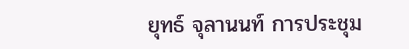ยุทธ์ จุลานนท์ การประชุม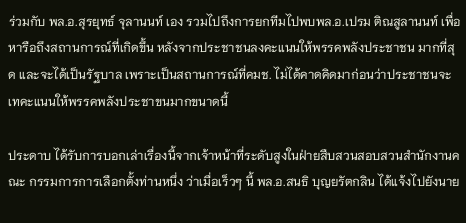ร่วมกับ พล.อ.สุรยุทธ์ จุลานนท์ เอง รวมไปถึงการยกทีมไปพบพล.อ.เปรม ติณสูลานนท์ เพื่อหารือถึงสถานการณ์ที่เกิดขึ้น หลังจากประชาชนลงคะแนนให้พรรคพลังประชาชน มากที่สุด และจะได้เป็นรัฐบาล เพราะเป็นสถานการณ์ที่คมช. ไม่ได้คาดคิดมาก่อนว่าประชาชนจะเทคะแนนให้พรรคพลังประชาขนมากขนาดนี้

ประดาบ ได้รับการบอกเล่าเรื่องนี้จากเจ้าหน้าที่ระดับสูงในฝ่ายสืบสวนสอบสวนสำนักงานคณะ กรรมการการเลือกตั้งท่านหนึ่ง ว่าเมื่อเร็วๆ นี้ พล.อ.สนธิ บุญยรัตกลิน ได้แจ้งไปยังนาย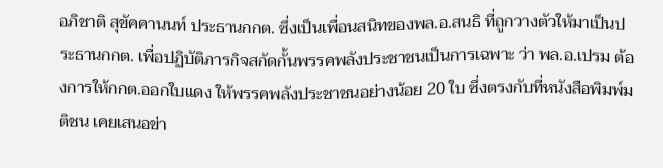อภิชาติ สุขัคคานนท์ ประธานกกต. ซึ่งเป็นเพื่อนสนิทของพล.อ.สนธิ ที่ถูกวางตัวให้มาเป็นประธานกกต. เพื่อปฏิบัติภารกิจสกัดกั้นพรรคพลังประชาชนเป็นการเฉพาะ ว่า พล.อ.เปรม ต้องการให้กกต.ออกใบแดง ให้พรรคพลังประชาชนอย่างน้อย 20 ใบ ซึ่งตรงกับที่หนังสือพิมพ์มติชน เคยเสนอข่า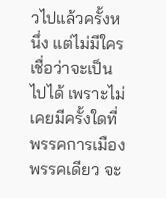วไปแล้วครั้งหนึ่ง แต่ไม่มีใครเชื่อว่าจะเป็นไปได้ เพราะไม่เคยมีครั้งใดที่พรรคการเมืองพรรคเดียว จะ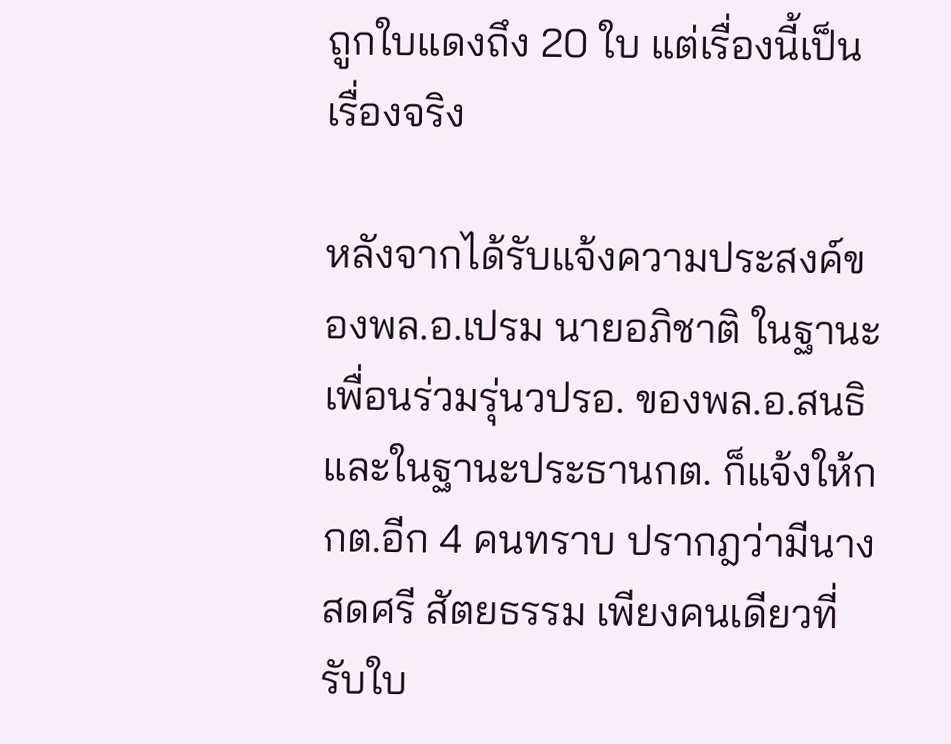ถูกใบแดงถึง 20 ใบ แต่เรื่องนี้เป็นเรื่องจริง

หลังจากได้รับแจ้งความประสงค์ของพล.อ.เปรม นายอภิชาติ ในฐานะเพื่อนร่วมรุ่นวปรอ. ของพล.อ.สนธิ และในฐานะประธานกต. ก็แจ้งให้กกต.อีก 4 คนทราบ ปรากฎว่ามีนางสดศรี สัตยธรรม เพียงคนเดียวที่ รับใบ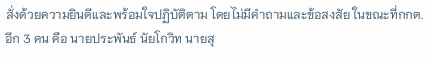สั่งด้วยความยินดีและพร้อมใจปฏิบัติตาม โดยไม่มีคำถามและข้อสงสัย ในขณะที่กกต.อีก 3 คน คือ นายประพันธ์ นัยโกวิท นายสุ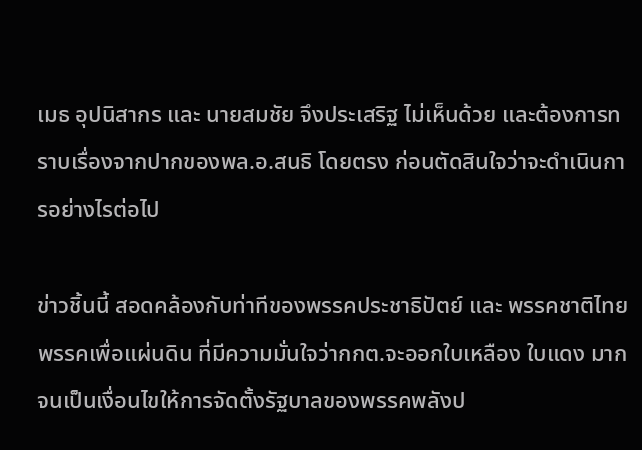เมธ อุปนิสากร และ นายสมชัย จึงประเสริฐ ไม่เห็นด้วย และต้องการทราบเรื่องจากปากของพล.อ.สนธิ โดยตรง ก่อนตัดสินใจว่าจะดำเนินการอย่างไรต่อไป

ข่าวชิ้นนี้ สอดคล้องกับท่าทีของพรรคประชาธิปัตย์ และ พรรคชาติไทย พรรคเพื่อแผ่นดิน ที่มีความมั่นใจว่ากกต.จะออกใบเหลือง ใบแดง มากจนเป็นเงื่อนไขให้การจัดตั้งรัฐบาลของพรรคพลังป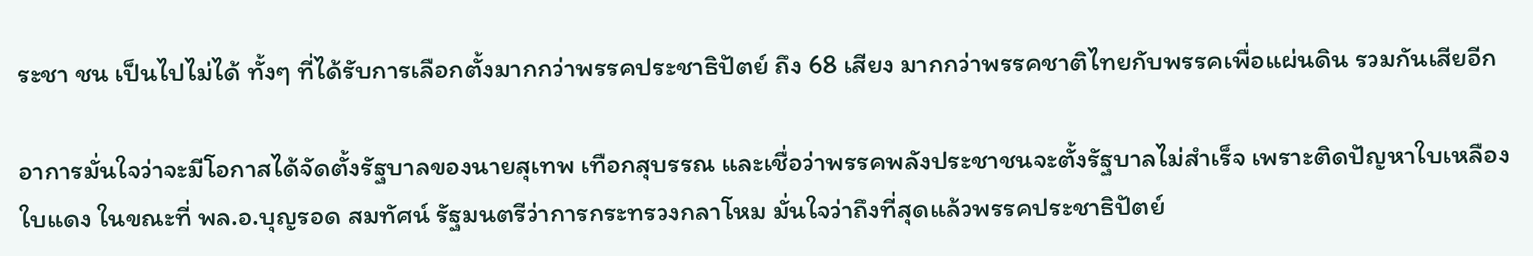ระชา ชน เป็นไปไม่ได้ ทั้งๆ ที่ได้รับการเลือกตั้งมากกว่าพรรคประชาธิปัตย์ ถึง 68 เสียง มากกว่าพรรคชาติไทยกับพรรคเพื่อแผ่นดิน รวมกันเสียอีก

อาการมั่นใจว่าจะมีโอกาสได้จัดตั้งรัฐบาลของนายสุเทพ เทือกสุบรรณ และเชื่อว่าพรรคพลังประชาชนจะตั้งรัฐบาลไม่สำเร็จ เพราะติดปัญหาใบเหลืองใบแดง ในขณะที่ พล.อ.บุญรอด สมทัศน์ รัฐมนตรีว่าการกระทรวงกลาโหม มั่นใจว่าถึงที่สุดแล้วพรรคประชาธิปัตย์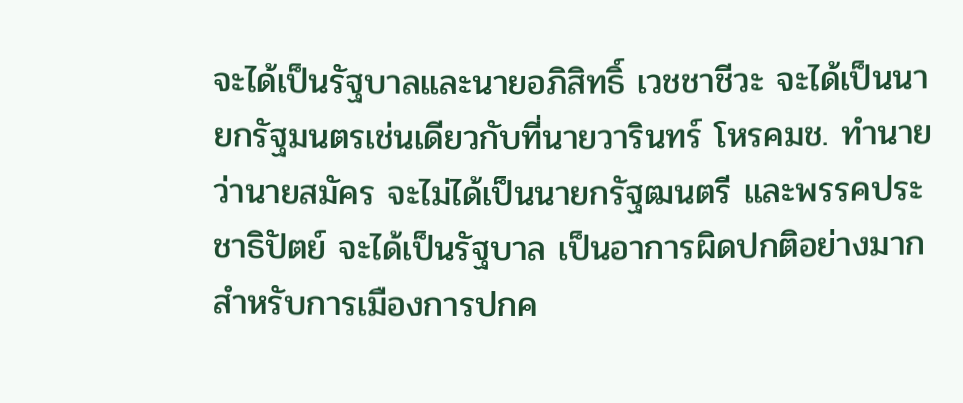จะได้เป็นรัฐบาลและนายอภิสิทธิ์ เวชชาชีวะ จะได้เป็นนายกรัฐมนตรเช่นเดียวกับที่นายวารินทร์ โหรคมช. ทำนายว่านายสมัคร จะไม่ได้เป็นนายกรัฐฒนตรี และพรรคประชาธิปัตย์ จะได้เป็นรัฐบาล เป็นอาการผิดปกติอย่างมากสำหรับการเมืองการปกค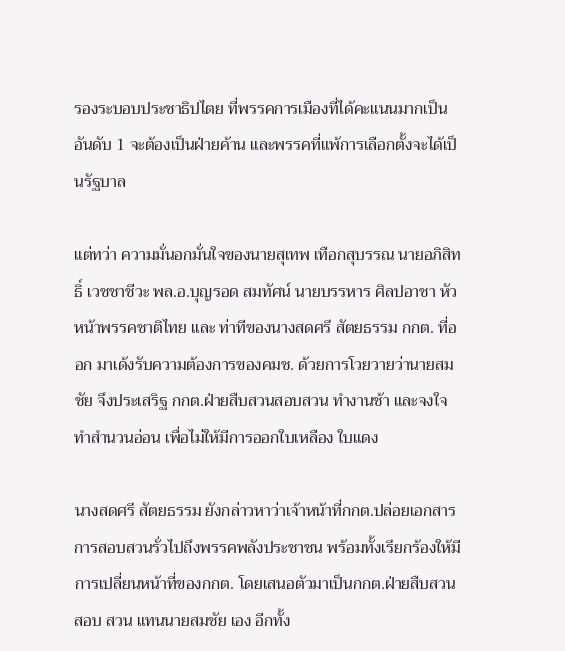รองระบอบประชาธิปไตย ที่พรรคการเมืองที่ได้คะแนนมากเป็นอันดับ 1 จะต้องเป็นฝ่ายค้าน และพรรคที่แพ้การเลือกตั้งจะได้เป็นรัฐบาล

แต่ทว่า ความมั่นอกมั่นใจของนายสุเทพ เทือกสุบรรณ นายอภิสิทธิ์ เวชชาชีวะ พล.อ.บุญรอด สมทัศน์ นายบรรหาร ศิลปอาชา หัวหน้าพรรคชาติไทย และ ท่าทีของนางสดศรี สัตยธรรม กกต. ที่ออก มาเด้งรับความต้องการของคมช. ด้วยการโวยวายว่านายสมชัย จึงประเสริฐ กกต.ฝ่ายสืบสวนสอบสวน ทำงานช้า และจงใจทำสำนวนอ่อน เพื่อไม่ให้มีการออกใบเหลือง ใบแดง

นางสดศรี สัตยธรรม ยังกล่าวหาว่าเจ้าหน้าที่กกต.ปล่อยเอกสารการสอบสวนรั่วไปถึงพรรคพลังประชาชน พร้อมทั้งเรียกร้องให้มีการเปลี่ยนหน้าที่ของกกต. โดยเสนอตัวมาเป็นกกต.ฝ่ายสืบสวนสอบ สวน แทนนายสมชัย เอง อีกทั้ง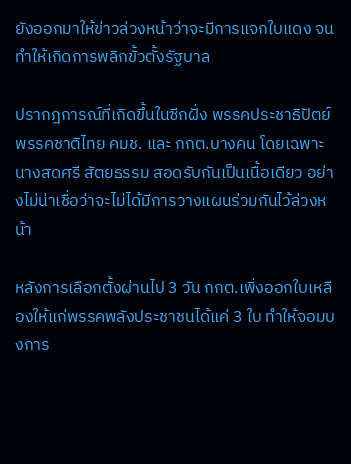ยังออกมาให้ข่าวล่วงหน้าว่าจะมีการแจกใบแดง จนทำให้เกิดการพลิกขั้วตั้งรัฐบาล

ปรากฎการณ์ที่เกิดขึ้นในซีกฝั่ง พรรคประชาธิปัตย์ พรรคชาติไทย คมช. และ กกต.บางคน โดยเฉพาะนางสดศรี สัตยธรรม สอดรับกันเป็นเนื้อเดียว อย่างไม่น่าเชื่อว่าจะไม่ได้มีการวางแผนร่วมกันไว้ล่วงหน้า

หลังการเลือกตั้งผ่านไป 3 วัน กกต.เพิ่งออกใบเหลืองให้แก่พรรคพลังประชาชนได้แค่ 3 ใบ ทำให้จอมบงการ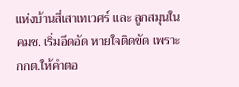แห่งบ้านสี่เสาเทเวศร์ และ ลูกสมุนในคมช. เริ่มอึดอัด หายใจติดขัด เพราะกกต.ให้คำตอ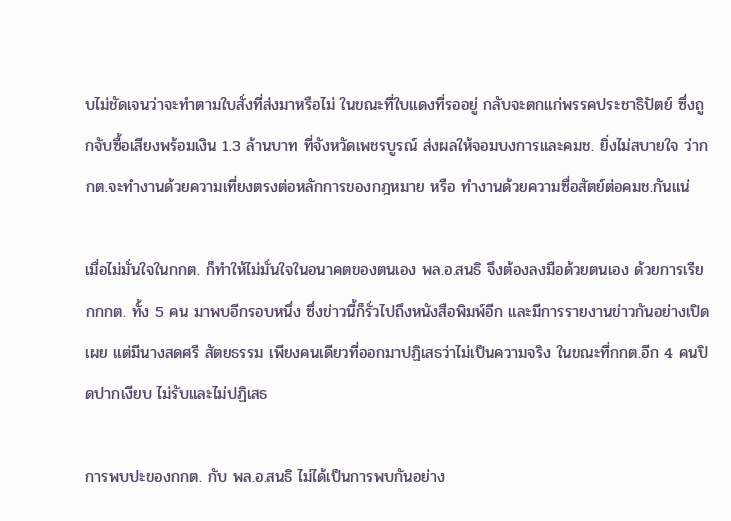บไม่ชัดเจนว่าจะทำตามใบสั่งที่ส่งมาหรือไม่ ในขณะที่ใบแดงที่รออยู่ กลับจะตกแก่พรรคประชาธิปัตย์ ซึ่งถูกจับซื้อเสียงพร้อมเงิน 1.3 ล้านบาท ที่จังหวัดเพชรบูรณ์ ส่งผลให้จอมบงการและคมช. ยิ่งไม่สบายใจ ว่ากกต.จะทำงานด้วยความเที่ยงตรงต่อหลักการของกฎหมาย หรือ ทำงานด้วยความซื่อสัตย์ต่อคมช.กันแน่

เมื่อไม่มั่นใจในกกต. ก็ทำให้ไม่มั่นใจในอนาคตของตนเอง พล.อ.สนธิ จึงต้องลงมือด้วยตนเอง ด้วยการเรียกกกต. ทั้ง 5 คน มาพบอีกรอบหนึ่ง ซึ่งข่าวนี้ก็รั่วไปถึงหนังสือพิมพ์อีก และมีการรายงานข่าวกันอย่างเปิดเผย แต่มีนางสดศรี สัตยธรรม เพียงคนเดียวที่ออกมาปฏิเสธว่าไม่เป็นความจริง ในขณะที่กกต.อีก 4 คนปิดปากเงียบ ไม่รับและไม่ปฏิเสธ

การพบปะของกกต. กับ พล.อ.สนธิ ไม่ได้เป็นการพบกันอย่าง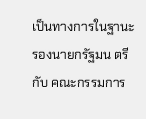เป็นทางการในฐานะรองนายกรัฐมน ตรี กับ คณะกรรมการ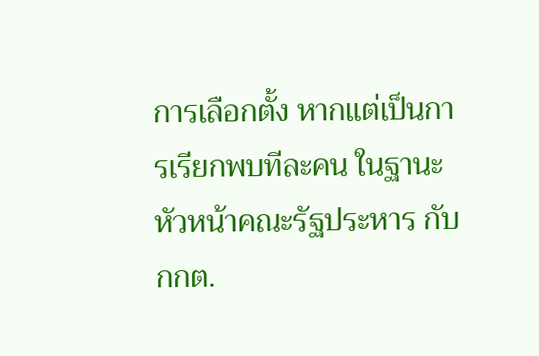การเลือกตั้ง หากแต่เป็นการเรียกพบทีละคน ในฐานะหัวหน้าคณะรัฐประหาร กับ กกต.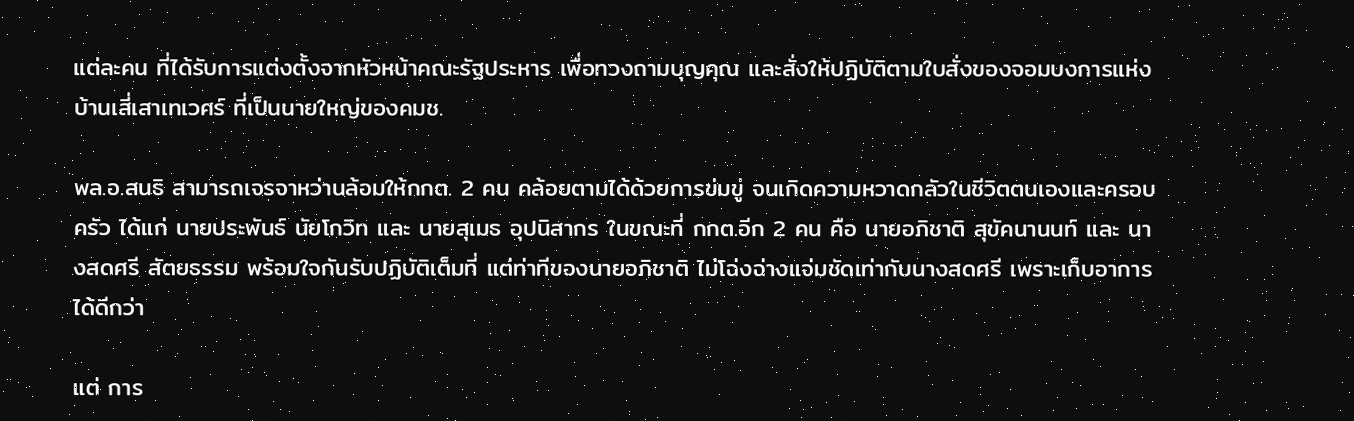แต่ละคน ที่ได้รับการแต่งตั้งจากหัวหน้าคณะรัฐประหาร เพื่อทวงถามบุญคุณ และสั่งให้ปฏิบัติตามใบสั่งของจอมบงการแห่งบ้านเสี่เสาเทเวศร์ ที่เป็นนายใหญ่ของคมช.

พล.อ.สนธิ สามารถเจรจาหว่านล้อมให้กกต. 2 คน คล้อยตามได้ด้วยการข่มขู่ จนเกิดความหวาดกลัวในชีวิตตนเองและครอบครัว ได้แก่ นายประพันธ์ นัยโกวิท และ นายสุเมธ อุปนิสากร ในขณะที่ กกต.อีก 2 คน คือ นายอภิชาติ สุขัคนานนท์ และ นางสดศรี สัตยธรรม พร้อมใจกันรับปฏิบัติเต็มที่ แต่ท่าทีของนายอภิชาติ ไม่โฉ่งฉ่างแจ่มชัดเท่ากับนางสดศรี เพราะเก็บอาการได้ดีกว่า

แต่ การ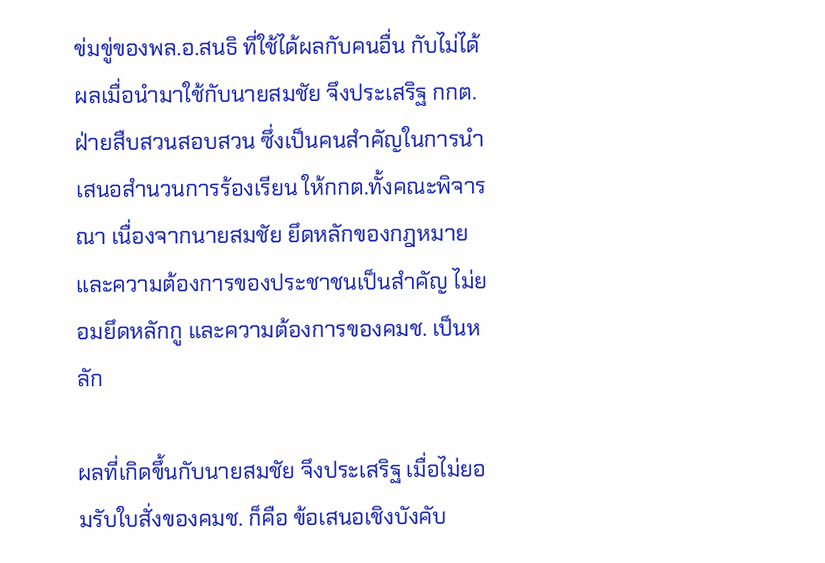ข่มขู่ของพล.อ.สนธิ ที่ใช้ได้ผลกับคนอื่น กับไม่ได้ผลเมื่อนำมาใช้กับนายสมชัย จึงประเสริฐ กกต.ฝ่ายสืบสวนสอบสวน ซึ่งเป็นคนสำคัญในการนำเสนอสำนวนการร้องเรียน ให้กกต.ทั้งคณะพิจารณา เนื่องจากนายสมชัย ยึดหลักของกฎหมาย และความต้องการของประชาชนเป็นสำคัญ ไม่ยอมยึดหลักกู และความต้องการของคมช. เป็นหลัก

ผลที่เกิดขึ้นกับนายสมชัย จึงประเสริฐ เมื่อไม่ยอมรับใบสั่งของคมช. ก็คือ ข้อเสนอเชิงบังคับ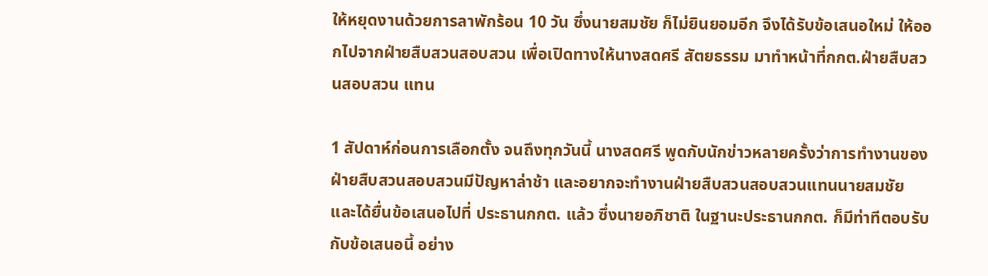ให้หยุดงานด้วยการลาพักร้อน 10 วัน ซึ่งนายสมชัย ก็ไม่ยินยอมอีก จึงได้รับข้อเสนอใหม่ ให้ออกไปจากฝ่ายสืบสวนสอบสวน เพื่อเปิดทางให้นางสดศรี สัตยธรรม มาทำหน้าที่กกต.ฝ่ายสืบสวนสอบสวน แทน

1 สัปดาห์ก่อนการเลือกตั้ง จนถึงทุกวันนี้ นางสดศรี พูดกับนักข่าวหลายครั้งว่าการทำงานของฝ่ายสืบสวนสอบสวนมีปัญหาล่าช้า และอยากจะทำงานฝ่ายสืบสวนสอบสวนแทนนายสมชัย และได้ยื่นข้อเสนอไปที่ ประธานกกต. แล้ว ซึ่งนายอภิชาติ ในฐานะประธานกกต. ก็มีท่าทีตอบรับกับข้อเสนอนี้ อย่าง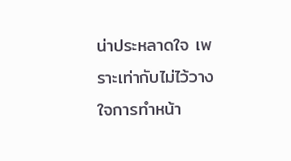น่าประหลาดใจ เพราะเท่ากับไม่ไว้วางใจการทำหน้า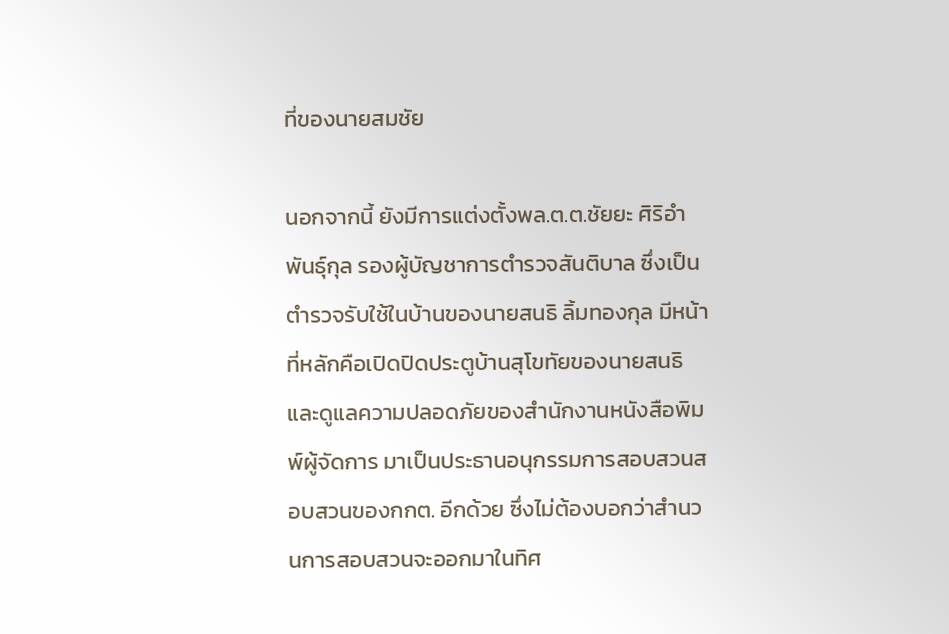ที่ของนายสมชัย

นอกจากนี้ ยังมีการแต่งตั้งพล.ต.ต.ชัยยะ ศิริอำพันธุ์กุล รองผู้บัญชาการตำรวจสันติบาล ซึ่งเป็นตำรวจรับใช้ในบ้านของนายสนธิ ลิ้มทองกุล มีหน้าที่หลักคือเปิดปิดประตูบ้านสุโขทัยของนายสนธิ และดูแลความปลอดภัยของสำนักงานหนังสือพิมพ์ผู้จัดการ มาเป็นประธานอนุกรรมการสอบสวนสอบสวนของกกต. อีกด้วย ซึ่งไม่ต้องบอกว่าสำนวนการสอบสวนจะออกมาในทิศ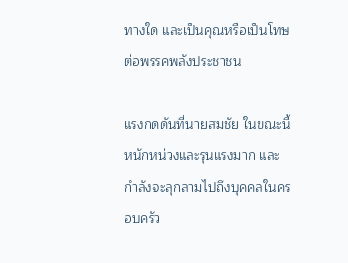ทางใด และเป็นคุณหรือเป็นโทษต่อพรรคพลังประชาชน

แรงกดดันที่นายสมชัย ในขณะนี้หนักหน่วงและรุนแรงมาก และกำลังจะลุกลามไปถึงบุคคลในครอบครัว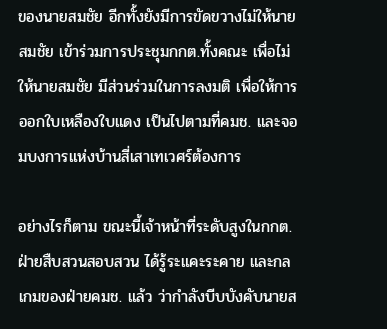ของนายสมชัย อีกทั้งยังมีการขัดขวางไม่ให้นายสมชัย เข้าร่วมการประชุมกกต.ทั้งคณะ เพื่อไม่ให้นายสมชัย มีส่วนร่วมในการลงมติ เพื่อให้การออกใบเหลืองใบแดง เป็นไปตามที่คมช. และจอมบงการแห่งบ้านสี่เสาเทเวศร์ต้องการ

อย่างไรก็ตาม ขณะนี้เจ้าหน้าที่ระดับสูงในกกต. ฝ่ายสืบสวนสอบสวน ได้รู้ระแคะระคาย และกลเกมของฝ่ายคมช. แล้ว ว่ากำลังบีบบังคับนายส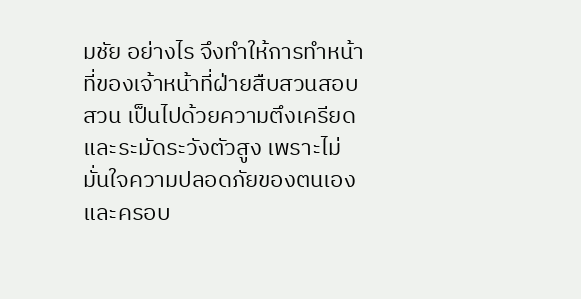มชัย อย่างไร จึงทำให้การทำหน้าที่ของเจ้าหน้าที่ฝ่ายสืบสวนสอบสวน เป็นไปด้วยความตึงเครียด และระมัดระวังตัวสูง เพราะไม่มั่นใจความปลอดภัยของตนเองและครอบ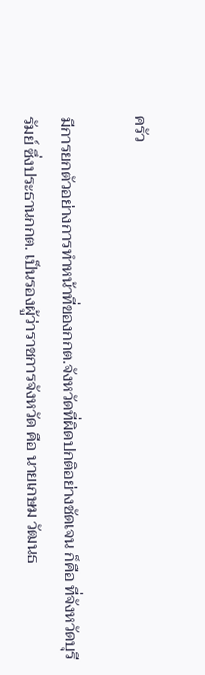ครัว

มีการยกตัวอย่างการทำหน้าที่ของกกต.จังหวัดที่ผิดปกติอย่างชัดเจน ก็คือ ที่จังหวัดบุรีรัมย์ ซึ่งประธานกกต. เป็นรองผู้ว่าราชการจังหวัด คือ นายเกษม วัฒนธ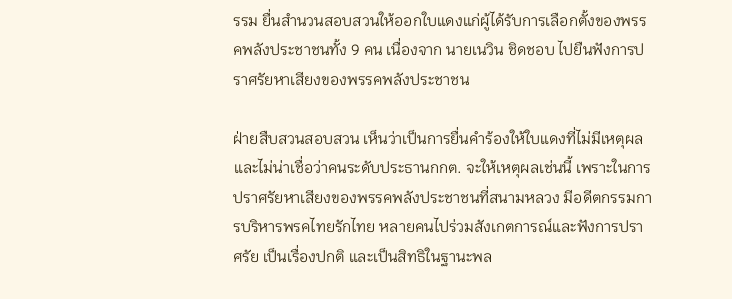รรม ยื่นสำนวนสอบสวนให้ออกใบแดงแก่ผู้ได้รับการเลือกตั้งของพรรคพลังประชาชนทั้ง 9 คน เนื่องจาก นายเนวิน ชิดชอบ ไปยืนฟังการปราศรัยหาเสียงของพรรคพลังประชาชน

ฝ่ายสืบสวนสอบสวน เห็นว่าเป็นการยื่นคำร้องให้ใบแดงที่ไม่มีเหตุผล และไม่น่าเชื่อว่าคนระดับประธานกกต. จะให้เหตุผลเช่นนี้ เพราะในการปราศรัยหาเสียงของพรรคพลังประชาชนที่สนามหลวง มีอดีตกรรมการบริหารพรคไทยรักไทย หลายคนไปร่วมสังเกตการณ์และฟังการปราศรัย เป็นเรื่องปกติ และเป็นสิทธิในฐานะพล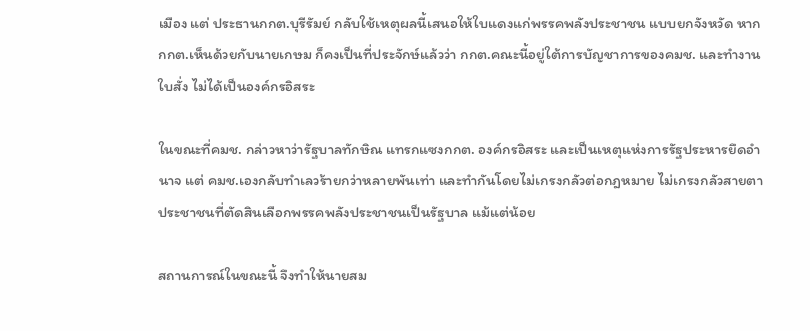เมือง แต่ ประธานกกต.บุรีรัมย์ กลับใช้เหตุผลนี้เสนอให้ใบแดงแก่พรรคพลังประชาชน แบบยกจังหวัด หากกกต.เห็นด้วยกับนายเกษม ก็คงเป็นที่ประจักษ์แล้วว่า กกต.คณะนี้อยู่ใต้การบัญชาการของคมช. และทำงานใบสั่ง ไม่ได้เป็นองค์กรอิสระ

ในขณะที่คมช. กล่าวหาว่ารัฐบาลทักษิณ แทรกแซงกกต. องค์กรอิสระ และเป็นเหตุแห่งการรัฐประหารยึดอำนาจ แต่ คมช.เองกลับทำเลวร้ายกว่าหลายพันเท่า และทำกันโดยไม่เกรงกลัวต่อกฎหมาย ไม่เกรงกลัวสายตาประชาชนที่ตัดสินเลือกพรรคพลังประชาชนเป็นรัฐบาล แม้แต่น้อย

สถานการณ์ในขณะนี้ จึงทำให้นายสม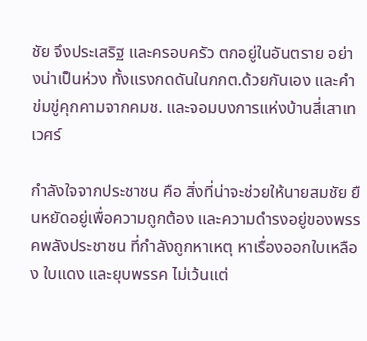ชัย จึงประเสริฐ และครอบครัว ตกอยู่ในอันตราย อย่างน่าเป็นห่วง ทั้งแรงกดดันในกกต.ด้วยกันเอง และคำข่มขู่คุกคามจากคมช. และจอมบงการแห่งบ้านสี่เสาเทเวศร์

กำลังใจจากประชาชน คือ สิ่งที่น่าจะช่วยให้นายสมชัย ยืนหยัดอยู่เพื่อความถูกต้อง และความดำรงอยู่ของพรรคพลังประชาชน ที่กำลังถูกหาเหตุ หาเรื่องออกใบเหลือง ใบแดง และยุบพรรค ไม่เว้นแต่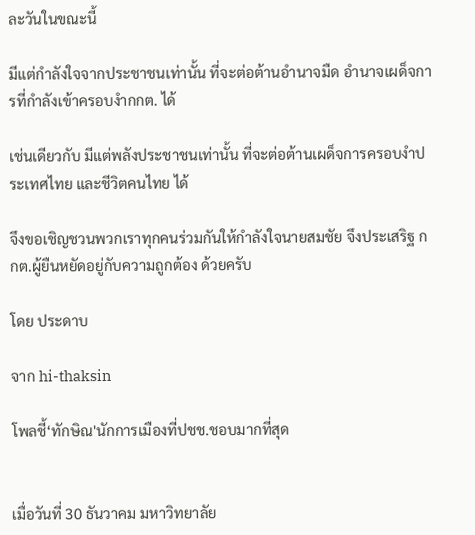ละวันในขณะนี้

มีแต่กำลังใจจากประชาชนเท่านั้น ที่จะต่อต้านอำนาจมืด อำนาจเผด็จการที่กำลังเข้าครอบงำกกต. ได้

เช่นเดียวกับ มีแต่พลังประชาชนเท่านั้น ที่จะต่อต้านเผด็จการครอบงำประเทศไทย และชีวิตคนไทย ได้

จึงขอเชิญชวนพวกเราทุกคนร่วมกันให้กำลังใจนายสมชัย จึงประเสริฐ กกต.ผู้ยืนหยัดอยู่กับความถูกต้อง ด้วยครับ

โดย ประดาบ

จาก hi-thaksin

โพลชี้‘ทักษิณ'นักการเมืองที่ปชช.ชอบมากที่สุด


เมื่อวันที่ 30 ธันวาคม มหาวิทยาลัย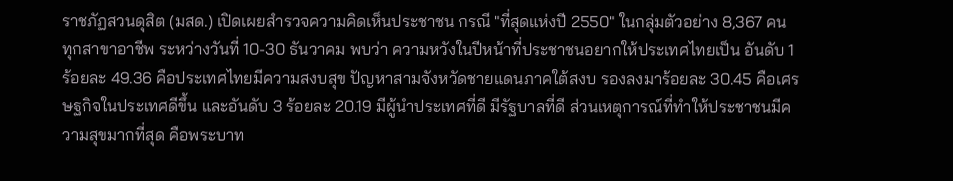ราชภัฏสวนดุสิต (มสด.) เปิดเผยสำรวจความคิดเห็นประชาชน กรณี "ที่สุดแห่งปี 2550" ในกลุ่มตัวอย่าง 8,367 คน ทุกสาขาอาชีพ ระหว่างวันที่ 10-30 ธันวาคม พบว่า ความหวังในปีหน้าที่ประชาชนอยากให้ประเทศไทยเป็น อันดับ 1 ร้อยละ 49.36 คือประเทศไทยมีความสงบสุข ปัญหาสามจังหวัดชายแดนภาคใต้สงบ รองลงมาร้อยละ 30.45 คือเศรษฐกิจในประเทศดีขึ้น และอันดับ 3 ร้อยละ 20.19 มีผู้นำประเทศที่ดี มีรัฐบาลที่ดี ส่วนเหตุการณ์ที่ทำให้ประชาชนมีความสุขมากที่สุด คือพระบาท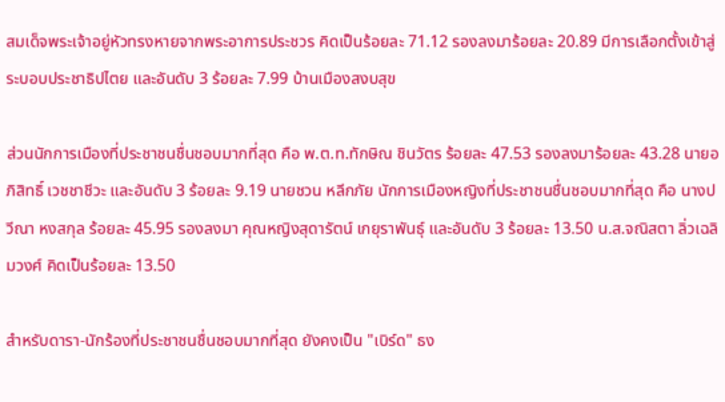สมเด็จพระเจ้าอยู่หัวทรงหายจากพระอาการประชวร คิดเป็นร้อยละ 71.12 รองลงมาร้อยละ 20.89 มีการเลือกตั้งเข้าสู่ระบอบประชาธิปไตย และอันดับ 3 ร้อยละ 7.99 บ้านเมืองสงบสุข

ส่วนนักการเมืองที่ประชาชนชื่นชอบมากที่สุด คือ พ.ต.ท.ทักษิณ ชินวัตร ร้อยละ 47.53 รองลงมาร้อยละ 43.28 นายอภิสิทธิ์ เวชชาชีวะ และอันดับ 3 ร้อยละ 9.19 นายชวน หลีกภัย นักการเมืองหญิงที่ประชาชนชื่นชอบมากที่สุด คือ นางปวีณา หงสกุล ร้อยละ 45.95 รองลงมา คุณหญิงสุดารัตน์ เกยุราพันธุ์ และอันดับ 3 ร้อยละ 13.50 น.ส.จณิสตา ลิ่วเฉลิมวงศ์ คิดเป็นร้อยละ 13.50

สำหรับดารา-นักร้องที่ประชาชนชื่นชอบมากที่สุด ยังคงเป็น "เบิร์ด" ธง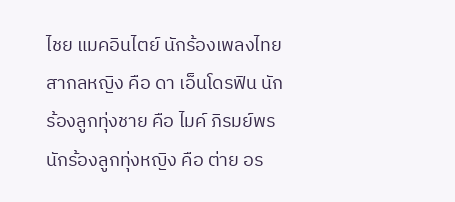ไชย แมคอินไตย์ นักร้องเพลงไทยสากลหญิง คือ ดา เอ็นโดรฟิน นักร้องลูกทุ่งชาย คือ ไมค์ ภิรมย์พร นักร้องลูกทุ่งหญิง คือ ต่าย อร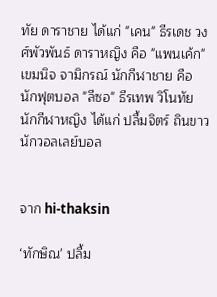ทัย ดาราชาย ได้แก่ "เคน" ธีรเดช วงศ์พัวพันธ์ ดาราหญิง คือ "แพนเค้ก" เขมนิจ จามิกรณ์ นักกีฬาชาย คือ นักฟุตบอล "ลีซอ" ธีรเทพ วิโนทัย นักกีฬาหญิง ได้แก่ ปลื้มจิตร์ ถินขาว นักวอลเลย์บอล


จาก hi-thaksin

‘ทักษิณ' ปลื้ม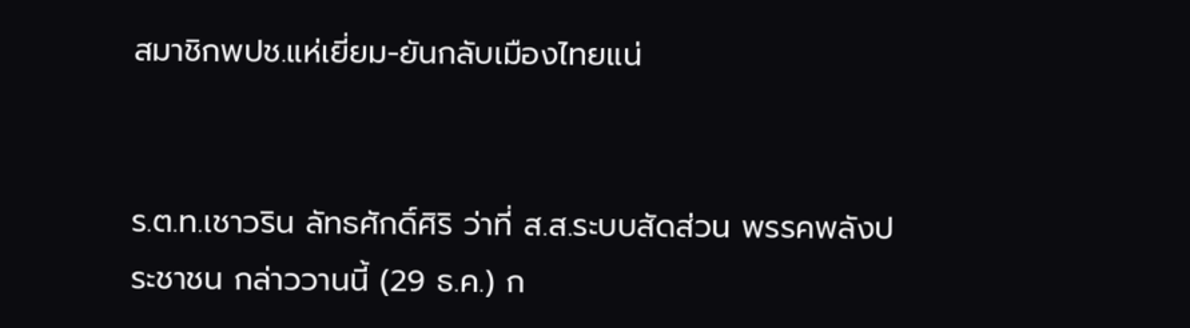สมาชิกพปช.แห่เยี่ยม-ยันกลับเมืองไทยแน่


ร.ต.ท.เชาวริน ลัทธศักดิ์ศิริ ว่าที่ ส.ส.ระบบสัดส่วน พรรคพลังประชาชน กล่าววานนี้ (29 ธ.ค.) ก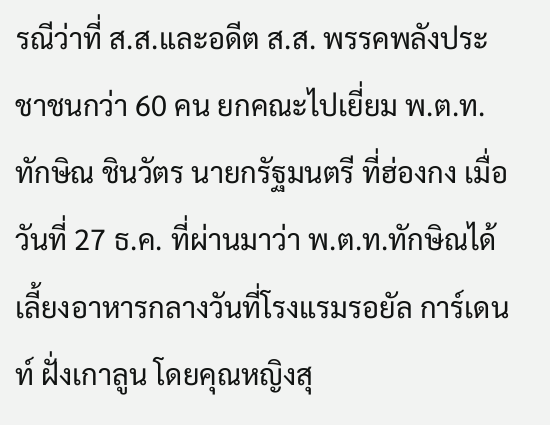รณีว่าที่ ส.ส.และอดีต ส.ส. พรรคพลังประชาชนกว่า 60 คน ยกคณะไปเยี่ยม พ.ต.ท. ทักษิณ ชินวัตร นายกรัฐมนตรี ที่ฮ่องกง เมื่อวันที่ 27 ธ.ค. ที่ผ่านมาว่า พ.ต.ท.ทักษิณได้เลี้ยงอาหารกลางวันที่โรงแรมรอยัล การ์เดนท์ ฝั่งเกาลูน โดยคุณหญิงสุ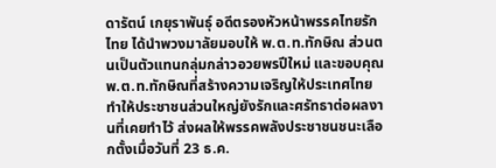ดารัตน์ เกยุราพันธุ์ อดีตรองหัวหน้าพรรคไทยรักไทย ได้นำพวงมาลัยมอบให้ พ.ต.ท.ทักษิณ ส่วนตนเป็นตัวแทนกลุ่มกล่าวอวยพรปีใหม่ และขอบคุณ พ.ต.ท.ทักษิณที่สร้างความเจริญให้ประเทศไทย ทำให้ประชาชนส่วนใหญ่ยังรักและศรัทธาต่อผลงานที่เคยทำไว้ ส่งผลให้พรรคพลังประชาชนชนะเลือกตั้งเมื่อวันที่ 23 ธ.ค.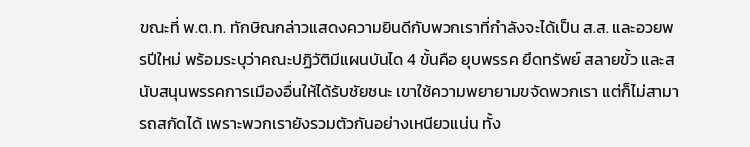ขณะที่ พ.ต.ท. ทักษิณกล่าวแสดงความยินดีกับพวกเราที่กำลังจะได้เป็น ส.ส. และอวยพรปีใหม่ พร้อมระบุว่าคณะปฏิวัติมีแผนบันได 4 ขั้นคือ ยุบพรรค ยึดทรัพย์ สลายขั้ว และสนับสนุนพรรคการเมืองอื่นให้ได้รับชัยชนะ เขาใช้ความพยายามขจัดพวกเรา แต่ก็ไม่สามารถสกัดได้ เพราะพวกเรายังรวมตัวกันอย่างเหนียวแน่น ทั้ง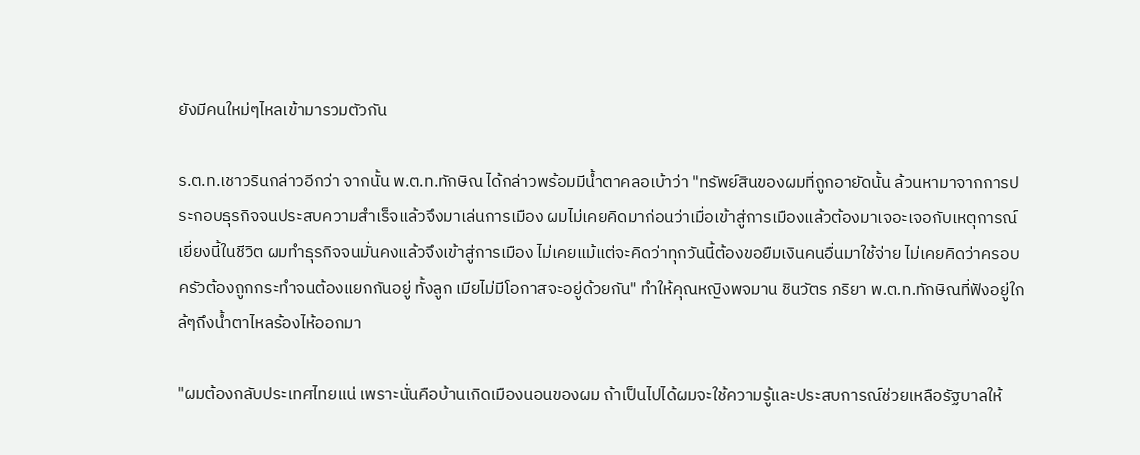ยังมีคนใหม่ๆไหลเข้ามารวมตัวกัน

ร.ต.ท.เชาวรินกล่าวอีกว่า จากนั้น พ.ต.ท.ทักษิณ ได้กล่าวพร้อมมีน้ำตาคลอเบ้าว่า "ทรัพย์สินของผมที่ถูกอายัดนั้น ล้วนหามาจากการประกอบธุรกิจจนประสบความสำเร็จแล้วจึงมาเล่นการเมือง ผมไม่เคยคิดมาก่อนว่าเมื่อเข้าสู่การเมืองแล้วต้องมาเจอะเจอกับเหตุการณ์เยี่ยงนี้ในชีวิต ผมทำธุรกิจจนมั่นคงแล้วจึงเข้าสู่การเมือง ไม่เคยแม้แต่จะคิดว่าทุกวันนี้ต้องขอยืมเงินคนอื่นมาใช้จ่าย ไม่เคยคิดว่าครอบครัวต้องถูกกระทำจนต้องแยกกันอยู่ ทั้งลูก เมียไม่มีโอกาสจะอยู่ด้วยกัน" ทำให้คุณหญิงพจมาน ชินวัตร ภริยา พ.ต.ท.ทักษิณที่ฟังอยู่ใกล้ๆถึงน้ำตาไหลร้องไห้ออกมา

"ผมต้องกลับประเทศไทยแน่ เพราะนั่นคือบ้านเกิดเมืองนอนของผม ถ้าเป็นไปได้ผมจะใช้ความรู้และประสบการณ์ช่วยเหลือรัฐบาลให้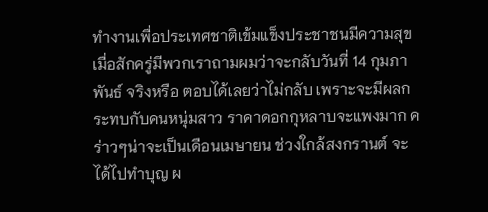ทำงานเพื่อประเทศชาติเข้มแข็งประชาชนมีความสุข เมื่อสักครู่มีพวกเราถามผมว่าจะกลับวันที่ 14 กุมภาพันธ์ จริงหรือ ตอบได้เลยว่าไม่กลับ เพราะจะมีผลกระทบกับคนหนุ่มสาว ราคาดอกกุหลาบจะแพงมาก คร่าวๆน่าจะเป็นเดือนเมษายน ช่วงใกล้สงกรานต์ จะได้ไปทำบุญ ผ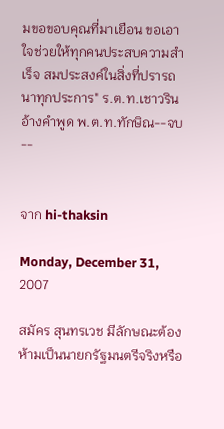มขอขอบคุณที่มาเยือน ขอเอาใจช่วยให้ทุกคนประสบความสำเร็จ สมประสงค์ในสิ่งที่ปรารถนาทุกประการ" ร.ต.ท.เชาวรินอ้างคำพูด พ.ต.ท.ทักษิณ--จบ--


จาก hi-thaksin

Monday, December 31, 2007

สมัคร สุนทรเวช มีลักษณะต้องห้ามเป็นนายกรัฐมนตรีจริงหรือ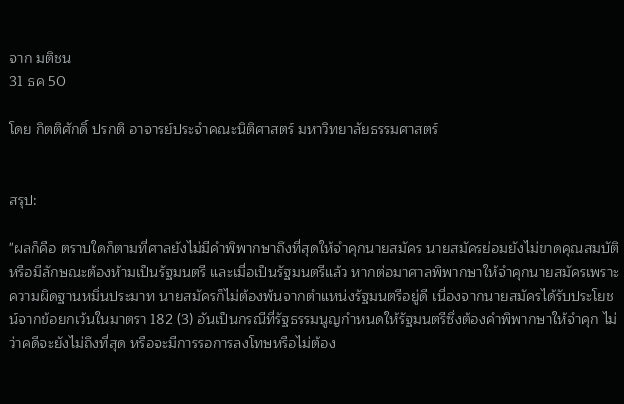จาก มติชน
31 ธค 50

โดย กิตติศักดิ์ ปรกติ อาจารย์ประจำคณะนิติศาสตร์ มหาวิทยาลัยธรรมศาสตร์


สรุป:

"ผลก็คือ ตราบใดก็ตามที่ศาลยังไม่มีคำพิพากษาถึงที่สุดให้จำคุกนายสมัคร นายสมัครย่อมยังไม่ขาดคุณสมบัติหรือมีลักษณะต้องห้ามเป็นรัฐมนตรี และเมื่อเป็นรัฐมนตรีแล้ว หากต่อมาศาลพิพากษาให้จำคุกนายสมัครเพราะความผิดฐานหมิ่นประมาท นายสมัครก็ไม่ต้องพ้นจากตำแหน่งรัฐมนตรีอยู่ดี เนื่องจากนายสมัครได้รับประโยชน์จากข้อยกเว้นในมาตรา 182 (3) อันเป็นกรณีที่รัฐธรรมนูญกำหนดให้รัฐมนตรีซึ่งต้องคำพิพากษาให้จำคุก ไม่ว่าคดีจะยังไม่ถึงที่สุด หรือจะมีการรอการลงโทษหรือไม่ต้อง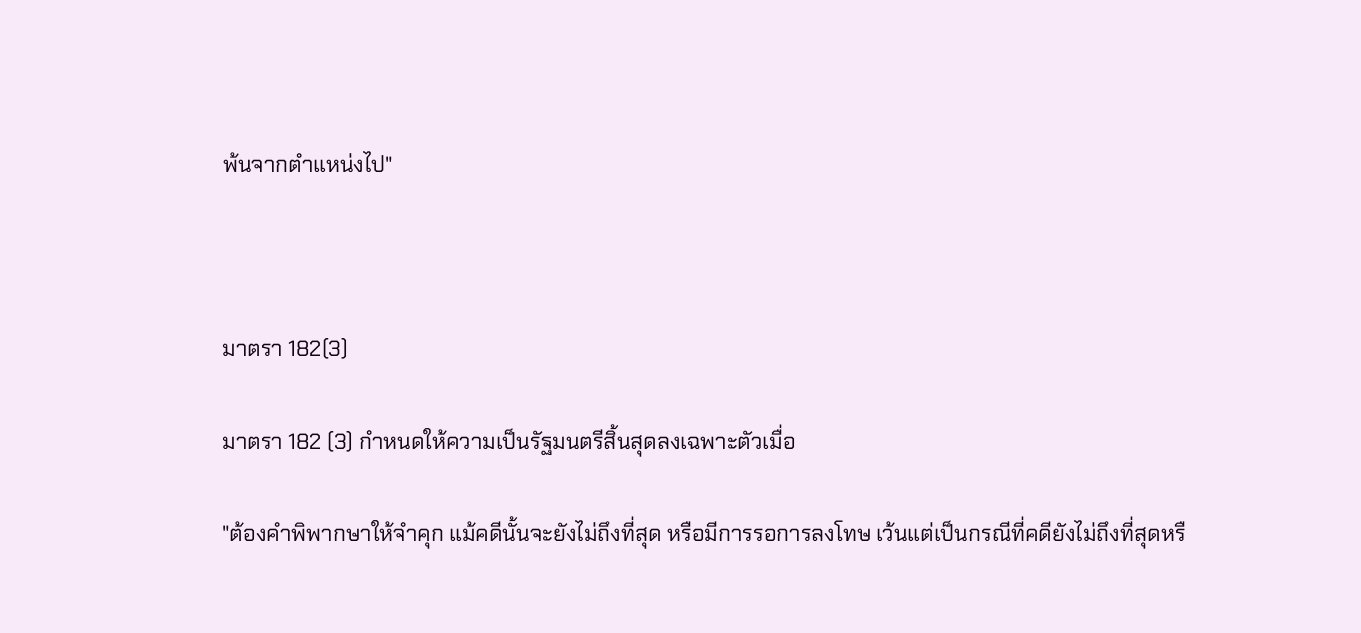พ้นจากตำแหน่งไป"



มาตรา 182(3)

มาตรา 182 (3) กำหนดให้ความเป็นรัฐมนตรีสิ้นสุดลงเฉพาะตัวเมื่อ

"ต้องคำพิพากษาให้จำคุก แม้คดีนั้นจะยังไม่ถึงที่สุด หรือมีการรอการลงโทษ เว้นแต่เป็นกรณีที่คดียังไม่ถึงที่สุดหรื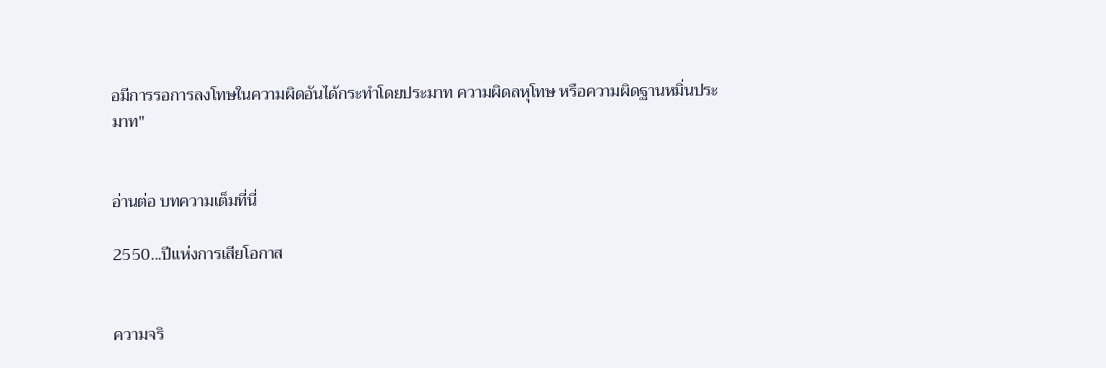อมีการรอการลงโทษในความผิดอันได้กระทำโดยประมาท ความผิดลหุโทษ หรือความผิดฐานหมิ่นประมาท"


อ่านต่อ บทความเต็มที่นี่

2550...ปีแห่งการเสียโอกาส


ความจริ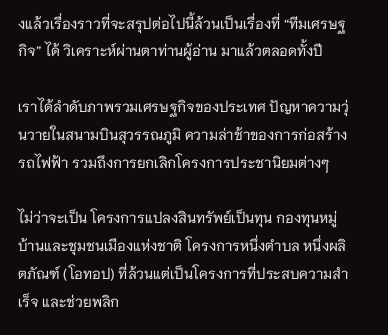งแล้วเรื่องราวที่จะสรุปต่อไปนี้ล้วนเป็นเรื่องที่ “ทีมเศรษฐกิจ” ได้ วิเคราะห์ผ่านตาท่านผู้อ่าน มาแล้วตลอดทั้งปี

เราได้ลำดับภาพรวมเศรษฐกิจของประเทศ ปัญหาความวุ่นวายในสนามบินสุวรรณภูมิ ความล่าช้าของการก่อสร้างรถไฟฟ้า รวมถึงการยกเลิกโครงการประชานิยมต่างๆ

ไม่ว่าจะเป็น โครงการแปลงสินทรัพย์เป็นทุน กองทุนหมู่บ้านและชุมชนเมืองแห่งชาติ โครงการหนึ่งตำบล หนึ่งผลิตภัณฑ์ (โอทอป) ที่ล้วนแต่เป็นโครงการที่ประสบความสำเร็จ และช่วยพลิก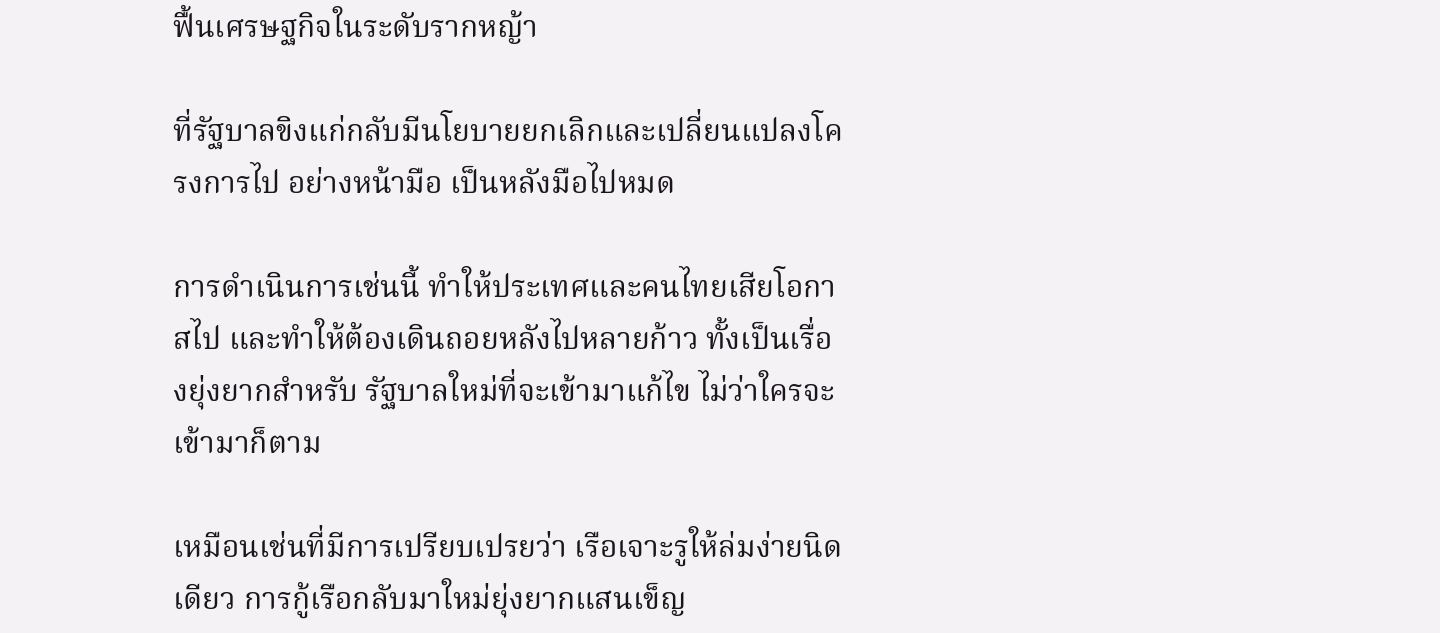ฟื้นเศรษฐกิจในระดับรากหญ้า

ที่รัฐบาลขิงแก่กลับมีนโยบายยกเลิกและเปลี่ยนแปลงโครงการไป อย่างหน้ามือ เป็นหลังมือไปหมด

การดำเนินการเช่นนี้ ทำให้ประเทศและคนไทยเสียโอกาสไป และทำให้ต้องเดินถอยหลังไปหลายก้าว ทั้งเป็นเรื่องยุ่งยากสำหรับ รัฐบาลใหม่ที่จะเข้ามาแก้ไข ไม่ว่าใครจะเข้ามาก็ตาม

เหมือนเช่นที่มีการเปรียบเปรยว่า เรือเจาะรูให้ล่มง่ายนิดเดียว การกู้เรือกลับมาใหม่ยุ่งยากแสนเข็ญ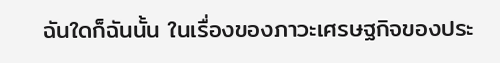ฉันใดก็ฉันนั้น ในเรื่องของภาวะเศรษฐกิจของประ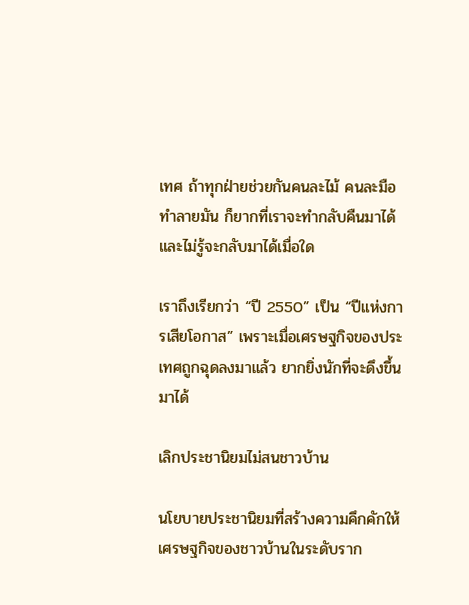เทศ ถ้าทุกฝ่ายช่วยกันคนละไม้ คนละมือ ทำลายมัน ก็ยากที่เราจะทำกลับคืนมาได้ และไม่รู้จะกลับมาได้เมื่อใด

เราถึงเรียกว่า “ปี 2550” เป็น “ปีแห่งการเสียโอกาส” เพราะเมื่อเศรษฐกิจของประเทศถูกฉุดลงมาแล้ว ยากยิ่งนักที่จะดึงขึ้นมาได้

เลิกประชานิยมไม่สนชาวบ้าน

นโยบายประชานิยมที่สร้างความคึกคักให้เศรษฐกิจของชาวบ้านในระดับราก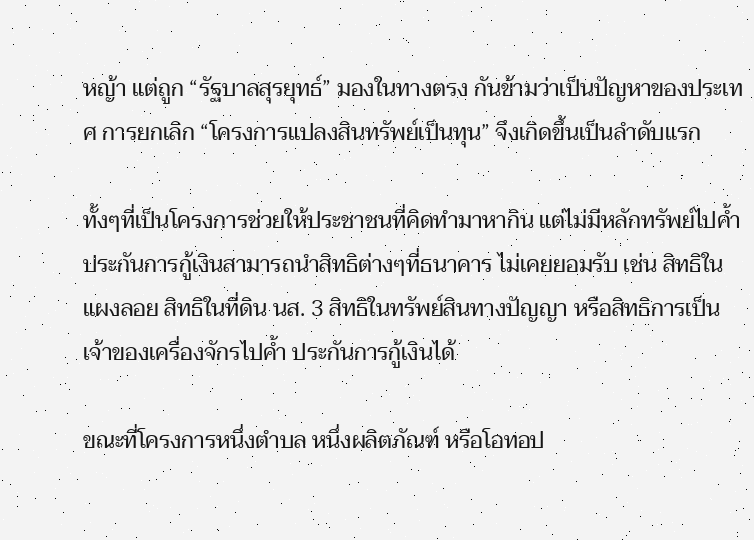หญ้า แต่ถูก “รัฐบาลสุรยุทธ์” มองในทางตรง กันข้ามว่าเป็นปัญหาของประเทศ การยกเลิก “โครงการแปลงสินทรัพย์เป็นทุน” จึงเกิดขึ้นเป็นลำดับแรก

ทั้งๆที่เป็นโครงการช่วยให้ประชาชนที่คิดทำมาหากิน แต่ไม่มีหลักทรัพย์ไปค้ำประกันการกู้เงินสามารถนำสิทธิต่างๆที่ธนาคาร ไม่เคยยอมรับ เช่น สิทธิในแผงลอย สิทธิในที่ดิน นส. 3 สิทธิในทรัพย์สินทางปัญญา หรือสิทธิการเป็นเจ้าของเครื่องจักรไปค้ำ ประกันการกู้เงินได้

ขณะที่โครงการหนึ่งตำบล หนึ่งผลิตภัณฑ์ หรือโอทอป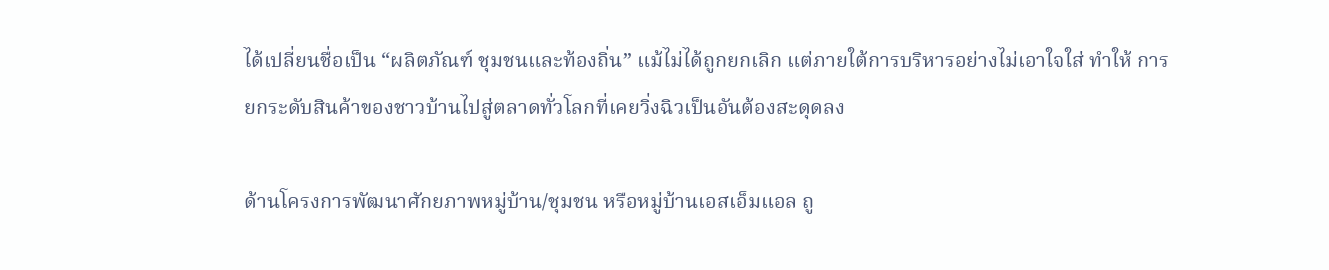ได้เปลี่ยนชื่อเป็น “ผลิตภัณฑ์ ชุมชนและท้องถิ่น” แม้ไม่ได้ถูกยกเลิก แต่ภายใต้การบริหารอย่างไม่เอาใจใส่ ทำให้ การยกระดับสินค้าของชาวบ้านไปสู่ตลาดทั่วโลกที่เคยวิ่งฉิวเป็นอันต้องสะดุดลง

ด้านโครงการพัฒนาศักยภาพหมู่บ้าน/ชุมชน หรือหมู่บ้านเอสเอ็มแอล ถู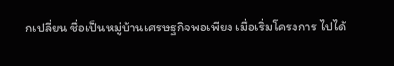กเปลี่ยน ชื่อเป็นหมู่บ้านเศรษฐกิจพอเพียง เมื่อเริ่มโครงการ ไปได้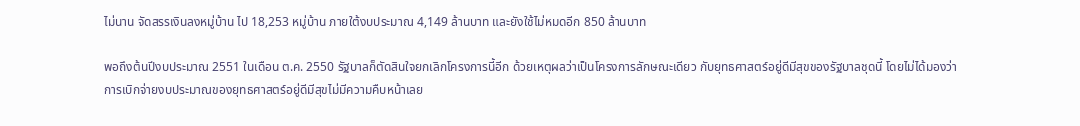ไม่นาน จัดสรรเงินลงหมู่บ้าน ไป 18,253 หมู่บ้าน ภายใต้งบประมาณ 4,149 ล้านบาท และยังใช้ไม่หมดอีก 850 ล้านบาท

พอถึงต้นปีงบประมาณ 2551 ในเดือน ต.ค. 2550 รัฐบาลก็ตัดสินใจยกเลิกโครงการนี้อีก ด้วยเหตุผลว่าเป็นโครงการลักษณะเดียว กับยุทธศาสตร์อยู่ดีมีสุขของรัฐบาลชุดนี้ โดยไม่ได้มองว่าการเบิกจ่ายงบประมาณของยุทธศาสตร์อยู่ดีมีสุขไม่มีความคืบหน้าเลย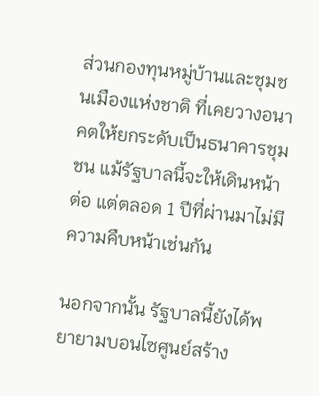ส่วนกองทุนหมู่บ้านและชุมชนเมืองแห่งชาติ ที่เคยวางอนาคตให้ยกระดับเป็นธนาคารชุมชน แม้รัฐบาลนี้จะให้เดินหน้าต่อ แต่ตลอด 1 ปีที่ผ่านมาไม่มีความคืบหน้าเช่นกัน

นอกจากนั้น รัฐบาลนี้ยังได้พยายามบอนไซศูนย์สร้าง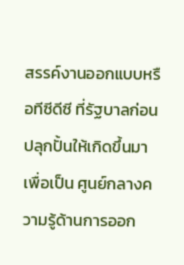สรรค์งานออกแบบหรือทีซีดีซี ที่รัฐบาลก่อนปลุกปั้นให้เกิดขึ้นมา เพื่อเป็น ศูนย์กลางความรู้ด้านการออก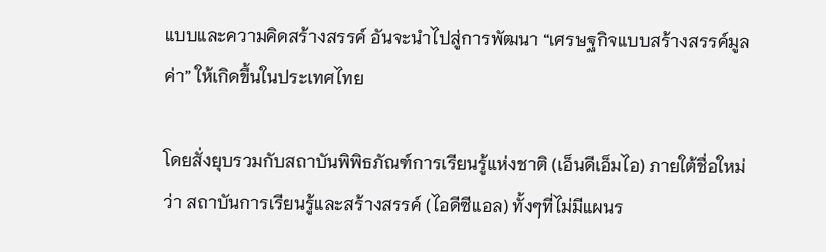แบบและความคิดสร้างสรรค์ อันจะนำไปสู่การพัฒนา “เศรษฐกิจแบบสร้างสรรค์มูลค่า” ให้เกิดขึ้นในประเทศไทย

โดยสั่งยุบรวมกับสถาบันพิพิธภัณฑ์การเรียนรู้แห่งชาติ (เอ็นดีเอ็มไอ) ภายใต้ชื่อใหม่ว่า สถาบันการเรียนรู้และสร้างสรรค์ (ไอดีซีแอล) ทั้งๆที่ไม่มีแผนร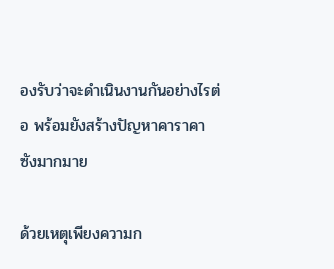องรับว่าจะดำเนินงานกันอย่างไรต่อ พร้อมยังสร้างปัญหาคาราคาซังมากมาย

ด้วยเหตุเพียงความก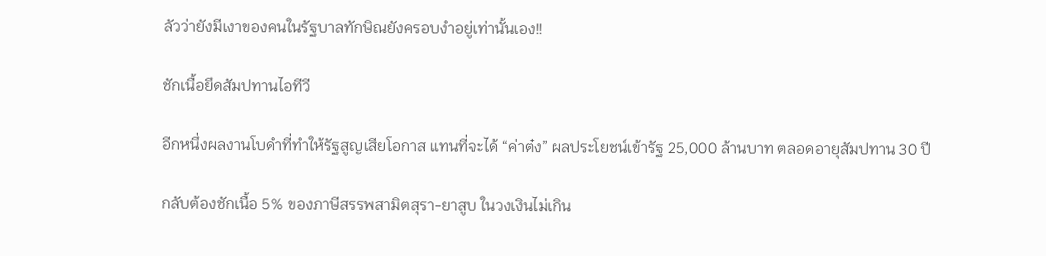ลัวว่ายังมีเงาของคนในรัฐบาลทักษิณยังครอบงำอยู่เท่านั้นเอง!!

ชักเนื้อยึดสัมปทานไอทีวี

อีกหนึ่งผลงานโบดำที่ทำให้รัฐสูญเสียโอกาส แทนที่จะได้ “ค่าต๋ง” ผลประโยชน์เข้ารัฐ 25,000 ล้านบาท ตลอดอายุสัมปทาน 30 ปี

กลับต้องชักเนื้อ 5% ของภาษีสรรพสามิตสุรา-ยาสูบ ในวงเงินไม่เกิน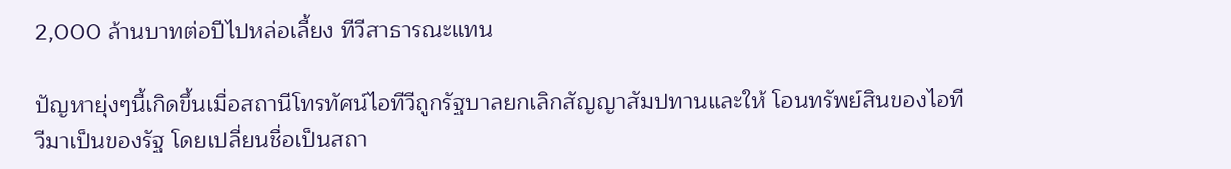2,000 ล้านบาทต่อปีไปหล่อเลี้ยง ทีวีสาธารณะแทน

ปัญหายุ่งๆนี้เกิดขึ้นเมื่อสถานีโทรทัศน์ไอทีวีถูกรัฐบาลยกเลิกสัญญาสัมปทานและให้ โอนทรัพย์สินของไอทีวีมาเป็นของรัฐ โดยเปลี่ยนชื่อเป็นสถา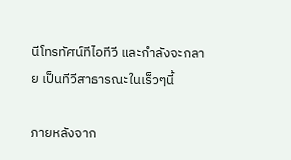นีโทรทัศน์ทีไอทีวี และกำลังจะกลาย เป็นทีวีสาธารณะในเร็วๆนี้

ภายหลังจาก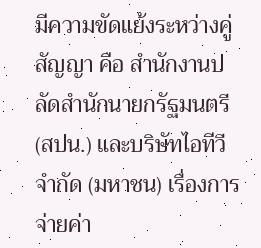มีความขัดแย้งระหว่างคู่สัญญา คือ สำนักงานปลัดสำนักนายกรัฐมนตรี (สปน.) และบริษัทไอทีวี จำกัด (มหาชน) เรื่องการจ่ายค่า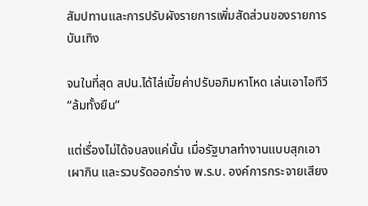สัมปทานและการปรับผังรายการเพิ่มสัดส่วนของรายการบันเทิง

จนในที่สุด สปน.ได้ไล่เบี้ยค่าปรับอภิมหาโหด เล่นเอาไอทีวี “ล้มทั้งยืน”

แต่เรื่องไม่ได้จบลงแค่นั้น เมื่อรัฐบาลทำงานแบบสุกเอาเผากิน และรวบรัดออกร่าง พ.ร.บ. องค์การกระจายเสียง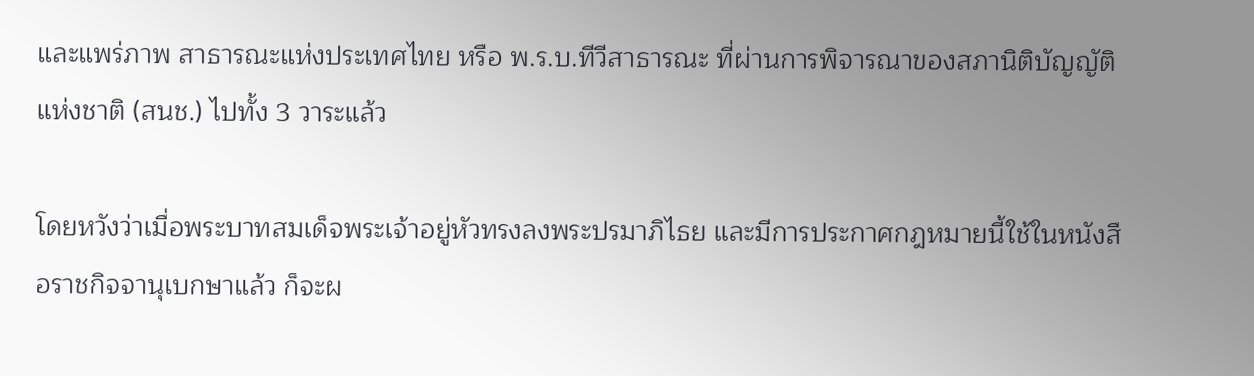และแพร่ภาพ สาธารณะแห่งประเทศไทย หรือ พ.ร.บ.ทีวีสาธารณะ ที่ผ่านการพิจารณาของสภานิติบัญญัติแห่งชาติ (สนช.) ไปทั้ง 3 วาระแล้ว

โดยหวังว่าเมื่อพระบาทสมเด็จพระเจ้าอยู่หัวทรงลงพระปรมาภิไธย และมีการประกาศกฎหมายนี้ใช้ในหนังสือราชกิจจานุเบกษาแล้ว ก็จะผ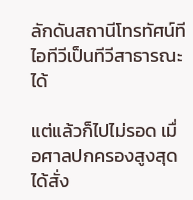ลักดันสถานีโทรทัศน์ทีไอทีวีเป็นทีวีสาธารณะได้

แต่แล้วก็ไปไม่รอด เมื่อศาลปกครองสูงสุดได้สั่ง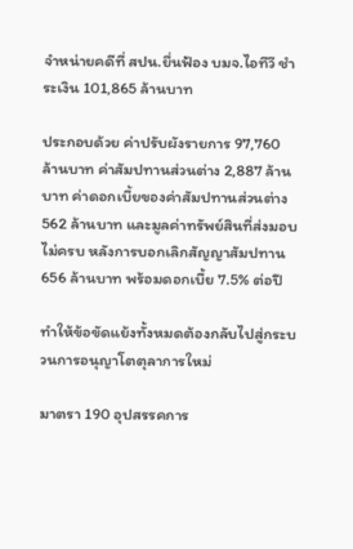จำหน่ายคดีที่ สปน.ยื่นฟ้อง บมจ.ไอทีวี ชำระเงิน 101,865 ล้านบาท

ประกอบด้วย ค่าปรับผังรายการ 97,760 ล้านบาท ค่าสัมปทานส่วนต่าง 2,887 ล้านบาท ค่าดอกเบี้ยของค่าสัมปทานส่วนต่าง 562 ล้านบาท และมูลค่าทรัพย์สินที่ส่งมอบไม่ครบ หลังการบอกเลิกสัญญาสัมปทาน 656 ล้านบาท พร้อมดอกเบี้ย 7.5% ต่อปี

ทำให้ข้อขัดแย้งทั้งหมดต้องกลับไปสู่กระบวนการอนุญาโตตุลาการใหม่

มาตรา 190 อุปสรรคการ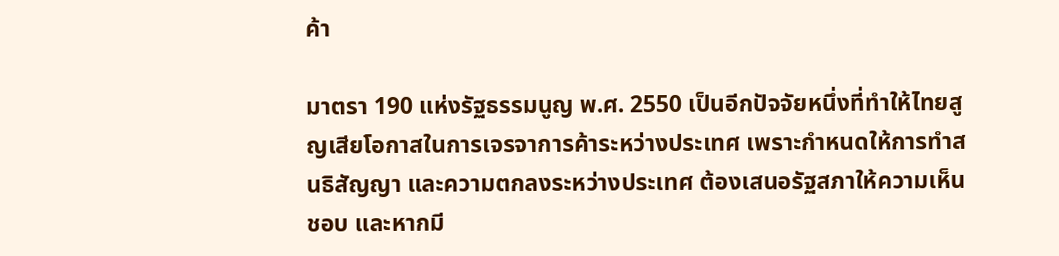ค้า

มาตรา 190 แห่งรัฐธรรมนูญ พ.ศ. 2550 เป็นอีกปัจจัยหนึ่งที่ทำให้ไทยสูญเสียโอกาสในการเจรจาการค้าระหว่างประเทศ เพราะกำหนดให้การทำสนธิสัญญา และความตกลงระหว่างประเทศ ต้องเสนอรัฐสภาให้ความเห็นชอบ และหากมี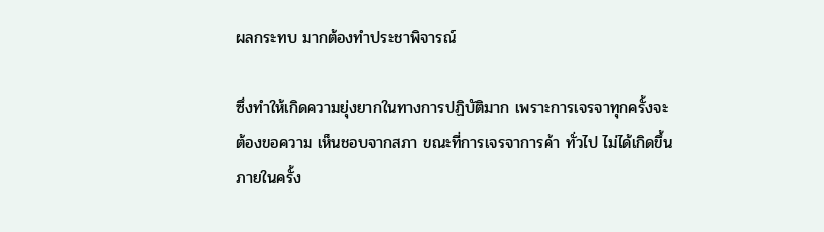ผลกระทบ มากต้องทำประชาพิจารณ์

ซึ่งทำให้เกิดความยุ่งยากในทางการปฏิบัติมาก เพราะการเจรจาทุกครั้งจะต้องขอความ เห็นชอบจากสภา ขณะที่การเจรจาการค้า ทั่วไป ไม่ได้เกิดขึ้นภายในครั้ง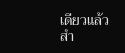เดียวแล้วสำ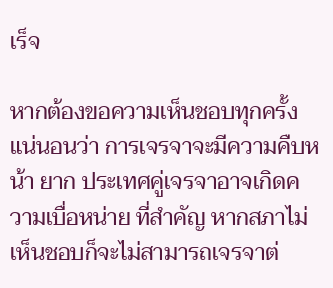เร็จ

หากต้องขอความเห็นชอบทุกครั้ง แน่นอนว่า การเจรจาจะมีความคืบหน้า ยาก ประเทศคู่เจรจาอาจเกิดความเบื่อหน่าย ที่สำคัญ หากสภาไม่เห็นชอบก็จะไม่สามารถเจรจาต่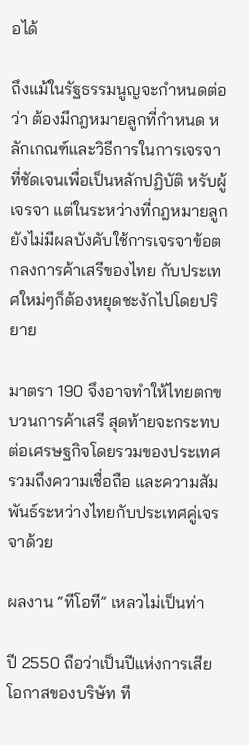อได้

ถึงแม้ในรัฐธรรมนูญจะกำหนดต่อว่า ต้องมีกฎหมายลูกที่กำหนด หลักเกณฑ์และวิธีการในการเจรจาที่ชัดเจนเพื่อเป็นหลักปฏิบัติ หรับผู้เจรจา แต่ในระหว่างที่กฎหมายลูกยังไม่มีผลบังคับใช้การเจรจาข้อตกลงการค้าเสรีของไทย กับประเทศใหม่ๆก็ต้องหยุดชะงักไปโดยปริยาย

มาตรา 190 จึงอาจทำให้ไทยตกขบวนการค้าเสรี สุดท้ายจะกระทบต่อเศรษฐกิจโดยรวมของประเทศ รวมถึงความเชื่อถือ และความสัมพันธ์ระหว่างไทยกับประเทศคู่เจรจาด้วย

ผลงาน “ทีโอที” เหลวไม่เป็นท่า

ปี 2550 ถือว่าเป็นปีแห่งการเสียโอกาสของบริษัท ที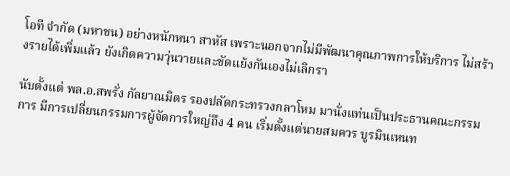โอที จำกัด (มหาชน) อย่างหนักหนา สาหัส เพราะนอกจากไม่มีพัฒนาคุณภาพการให้บริการ ไม่สร้างรายได้เพิ่มแล้ว ยังเกิดความวุ่นวายและขัดแย้งกันเองไม่เลิกรา

นับตั้งแต่ พล.อ.สพรั่ง กัลยาณมิตร รองปลัดกระทรวงกลาโหม มานั่งแท่นเป็นประธานคณะกรรมการ มีการเปลี่ยนกรรมการผู้จัดการใหญ่ถึง 4 คน เริ่มตั้งแต่นายสมควร บูรมินเหนท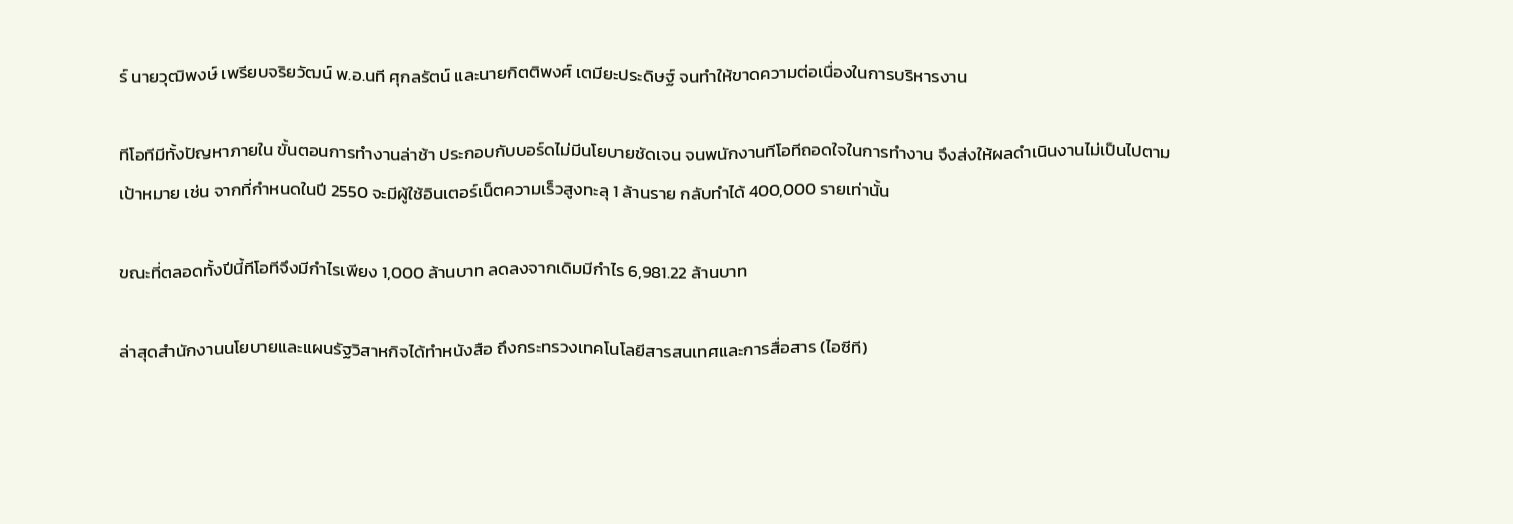ร์ นายวุฒิพงษ์ เพรียบจริยวัฒน์ พ.อ.นที ศุกลรัตน์ และนายกิตติพงศ์ เตมียะประดิษฐ์ จนทำให้ขาดความต่อเนื่องในการบริหารงาน

ทีโอทีมีทั้งปัญหาภายใน ขั้นตอนการทำงานล่าช้า ประกอบกับบอร์ดไม่มีนโยบายชัดเจน จนพนักงานทีโอทีถอดใจในการทำงาน จึงส่งให้ผลดำเนินงานไม่เป็นไปตามเป้าหมาย เช่น จากที่กำหนดในปี 2550 จะมีผู้ใช้อินเตอร์เน็ตความเร็วสูงทะลุ 1 ล้านราย กลับทำได้ 400,000 รายเท่านั้น

ขณะที่ตลอดทั้งปีนี้ทีโอทีจึงมีกำไรเพียง 1,000 ล้านบาท ลดลงจากเดิมมีกำไร 6,981.22 ล้านบาท

ล่าสุดสำนักงานนโยบายและแผนรัฐวิสาหกิจได้ทำหนังสือ ถึงกระทรวงเทคโนโลยีสารสนเทศและการสื่อสาร (ไอซีที)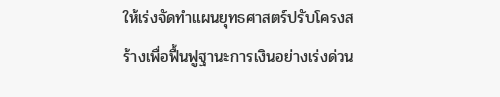ให้เร่งจัดทำแผนยุทธศาสตร์ปรับโครงสร้างเพื่อฟื้นฟูฐานะการเงินอย่างเร่งด่วน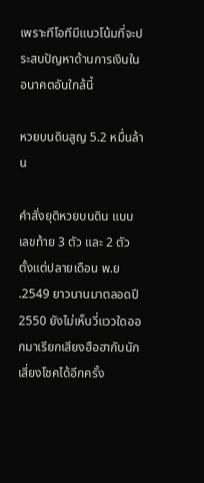เพราะทีโอทีมีแนวโน้มที่จะประสบปัญหาด้านการเงินในอนาคตอันใกล้นี้

หวยบนดินสูญ 5.2 หมื่นล้าน

คำสั่งยุติหวยบนดิน แบบเลขท้าย 3 ตัว และ 2 ตัว ตั้งแต่ปลายเดือน พ.ย.2549 ยาวนานมาตลอดปี 2550 ยังไม่เห็นวี่แววใดออกมาเรียกเสียงฮือฮากับนักเสี่ยงโชคได้อีกครั้ง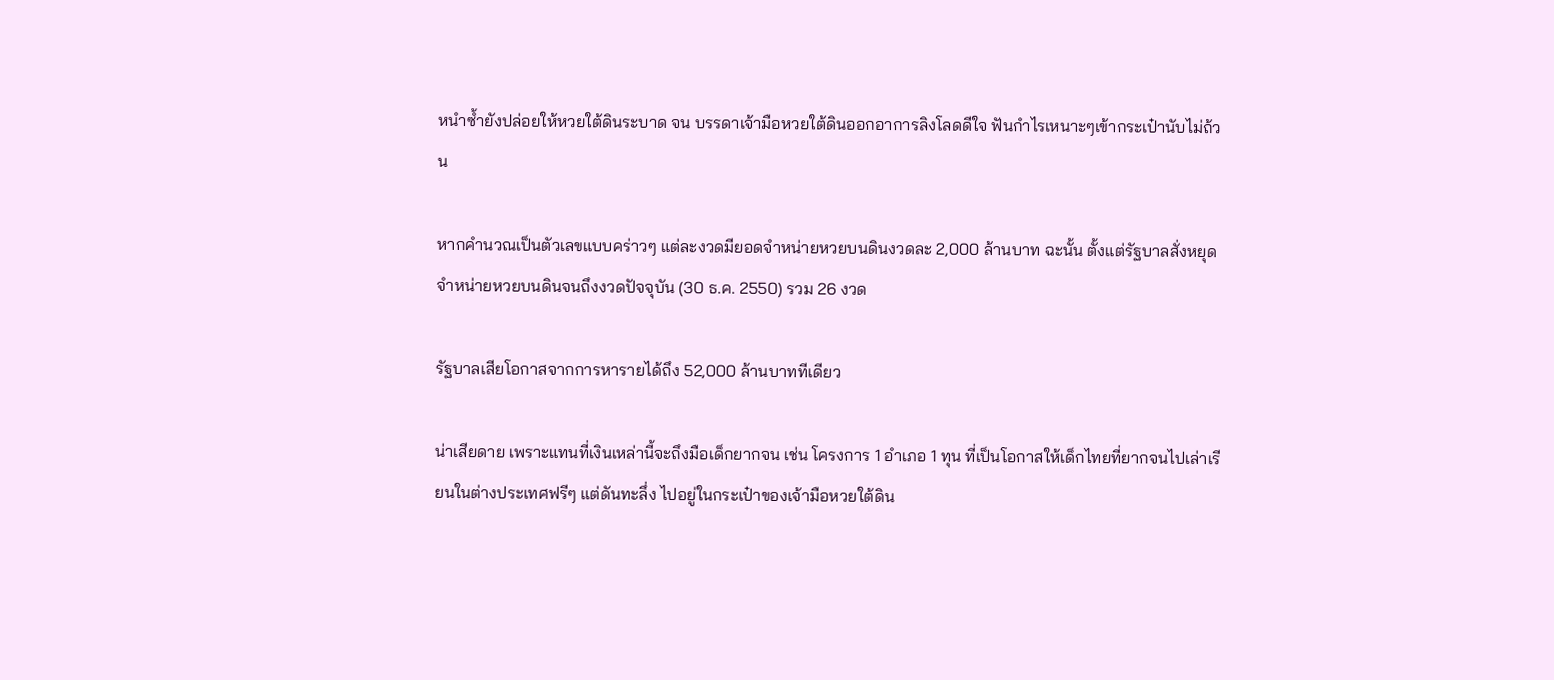หนำซ้ำยังปล่อยให้หวยใต้ดินระบาด จน บรรดาเจ้ามือหวยใต้ดินออกอาการลิงโลดดีใจ ฟันกำไรเหนาะๆเข้ากระเป๋านับไม่ถ้วน

หากคำนวณเป็นตัวเลขแบบคร่าวๆ แต่ละงวดมียอดจำหน่ายหวยบนดินงวดละ 2,000 ล้านบาท ฉะนั้น ตั้งแต่รัฐบาลสั่งหยุดจำหน่ายหวยบนดินจนถึงงวดปัจจุบัน (30 ธ.ค. 2550) รวม 26 งวด

รัฐบาลเสียโอกาสจากการหารายได้ถึง 52,000 ล้านบาททีเดียว

น่าเสียดาย เพราะแทนที่เงินเหล่านี้จะถึงมือเด็กยากจน เช่น โครงการ 1 อำเภอ 1 ทุน ที่เป็นโอกาสให้เด็กไทยที่ยากจนไปเล่าเรียนในต่างประเทศฟรีๆ แต่ดันทะลึ่ง ไปอยู่ในกระเป๋าของเจ้ามือหวยใต้ดิน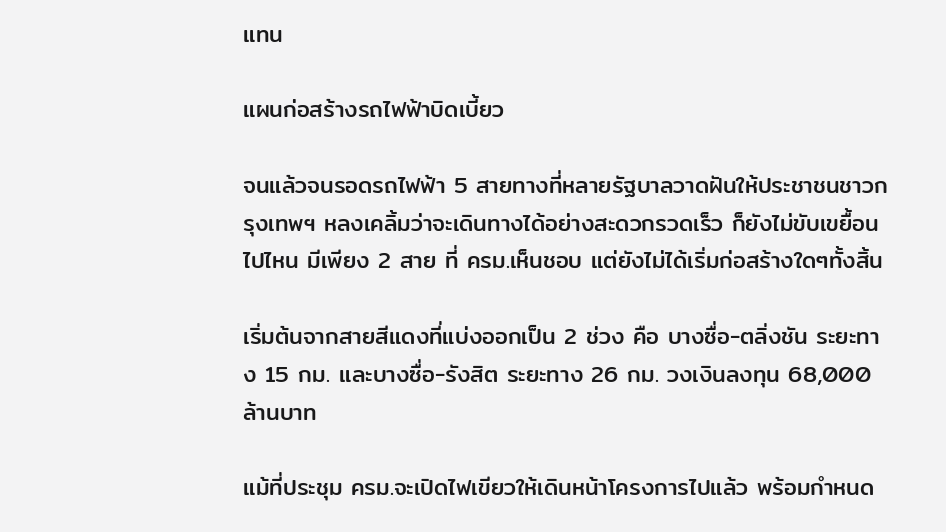แทน

แผนก่อสร้างรถไฟฟ้าบิดเบี้ยว

จนแล้วจนรอดรถไฟฟ้า 5 สายทางที่หลายรัฐบาลวาดฝันให้ประชาชนชาวกรุงเทพฯ หลงเคลิ้มว่าจะเดินทางได้อย่างสะดวกรวดเร็ว ก็ยังไม่ขับเขยื้อนไปไหน มีเพียง 2 สาย ที่ ครม.เห็นชอบ แต่ยังไม่ได้เริ่มก่อสร้างใดๆทั้งสิ้น

เริ่มต้นจากสายสีแดงที่แบ่งออกเป็น 2 ช่วง คือ บางซื่อ-ตลิ่งชัน ระยะทาง 15 กม. และบางซื่อ-รังสิต ระยะทาง 26 กม. วงเงินลงทุน 68,000 ล้านบาท

แม้ที่ประชุม ครม.จะเปิดไฟเขียวให้เดินหน้าโครงการไปแล้ว พร้อมกำหนด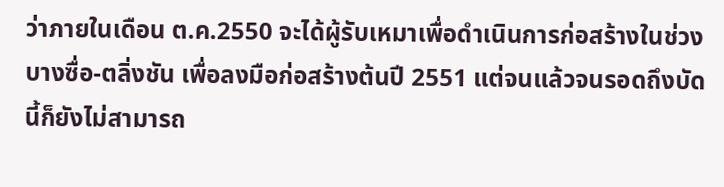ว่าภายในเดือน ต.ค.2550 จะได้ผู้รับเหมาเพื่อดำเนินการก่อสร้างในช่วงบางซื่อ-ตลิ่งชัน เพื่อลงมือก่อสร้างต้นปี 2551 แต่จนแล้วจนรอดถึงบัดนี้ก็ยังไม่สามารถ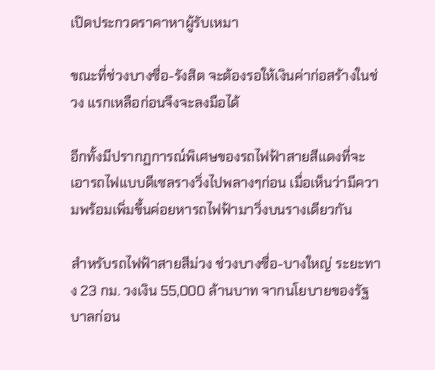เปิดประกวดราคาหาผู้รับเหมา

ขณะที่ช่วงบางซื่อ-รังสิต จะต้องรอให้เงินค่าก่อสร้างในช่วง แรกเหลือก่อนจึงจะลงมือได้

อีกทั้งมีปรากฏการณ์พิเศษของรถไฟฟ้าสายสีแดงที่จะเอารถไฟแบบดีเซลรางวิ่งไปพลางๆก่อน เมื่อเห็นว่ามีความพร้อมเพิ่มขึ้นค่อยหารถไฟฟ้ามาวิ่งบนรางเดียวกัน

สำหรับรถไฟฟ้าสายสีม่วง ช่วงบางซื่อ-บางใหญ่ ระยะทาง 23 กม. วงเงิน 55,000 ล้านบาท จากนโยบายของรัฐบาลก่อน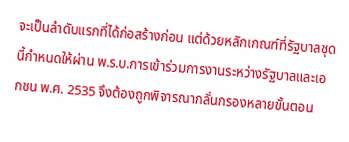จะเป็นลำดับแรกที่ได้ก่อสร้างก่อน แต่ด้วยหลักเกณฑ์ที่รัฐบาลชุดนี้กำหนดให้ผ่าน พ.ร.บ.การเข้าร่วมการงานระหว่างรัฐบาลและเอกชน พ.ศ. 2535 จึงต้องถูกพิจารณากลั่นกรองหลายขั้นตอน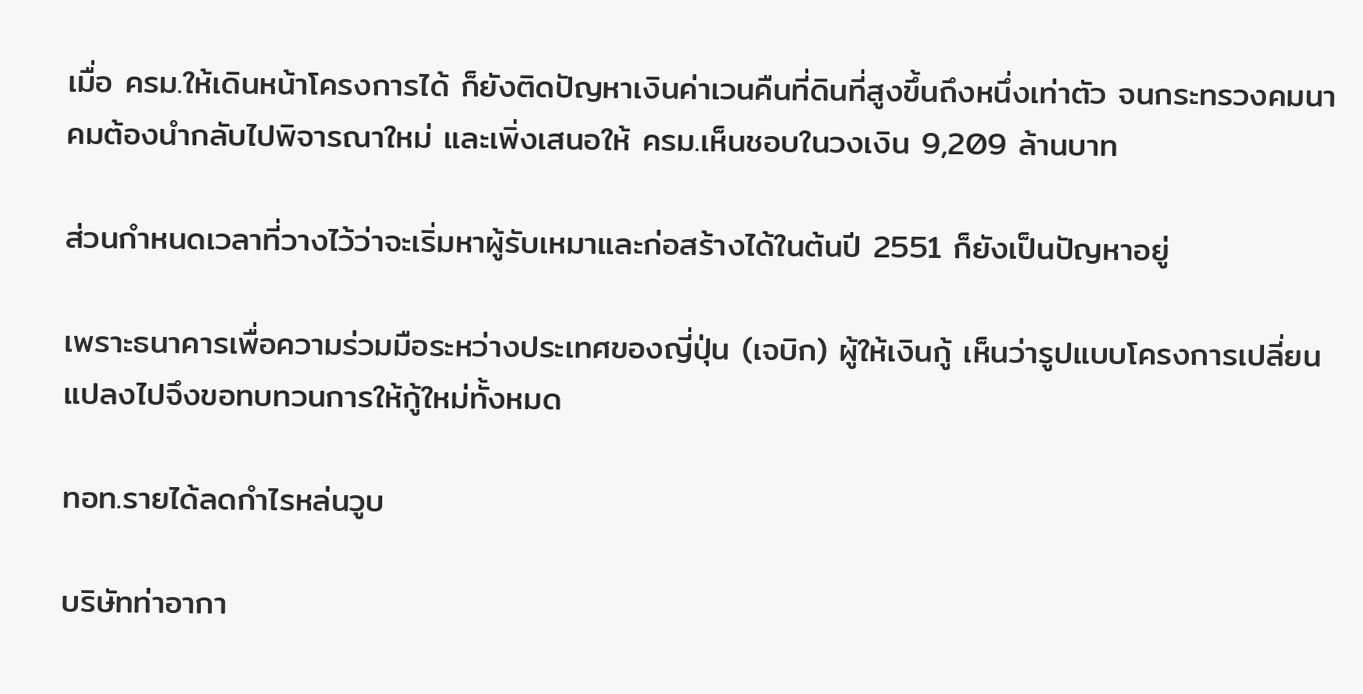เมื่อ ครม.ให้เดินหน้าโครงการได้ ก็ยังติดปัญหาเงินค่าเวนคืนที่ดินที่สูงขึ้นถึงหนึ่งเท่าตัว จนกระทรวงคมนาคมต้องนำกลับไปพิจารณาใหม่ และเพิ่งเสนอให้ ครม.เห็นชอบในวงเงิน 9,209 ล้านบาท

ส่วนกำหนดเวลาที่วางไว้ว่าจะเริ่มหาผู้รับเหมาและก่อสร้างได้ในต้นปี 2551 ก็ยังเป็นปัญหาอยู่

เพราะธนาคารเพื่อความร่วมมือระหว่างประเทศของญี่ปุ่น (เจบิก) ผู้ให้เงินกู้ เห็นว่ารูปแบบโครงการเปลี่ยนแปลงไปจึงขอทบทวนการให้กู้ใหม่ทั้งหมด

ทอท.รายได้ลดกำไรหล่นวูบ

บริษัทท่าอากา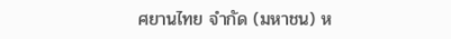ศยานไทย จำกัด (มหาชน) ห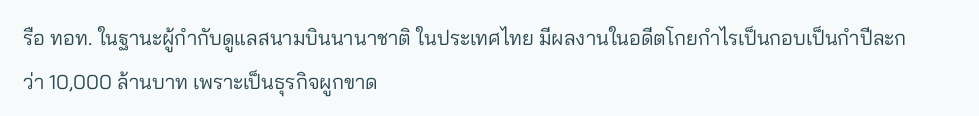รือ ทอท. ในฐานะผู้กำกับดูแลสนามบินนานาชาติ ในประเทศไทย มีผลงานในอดีตโกยกำไรเป็นกอบเป็นกำปีละกว่า 10,000 ล้านบาท เพราะเป็นธุรกิจผูกขาด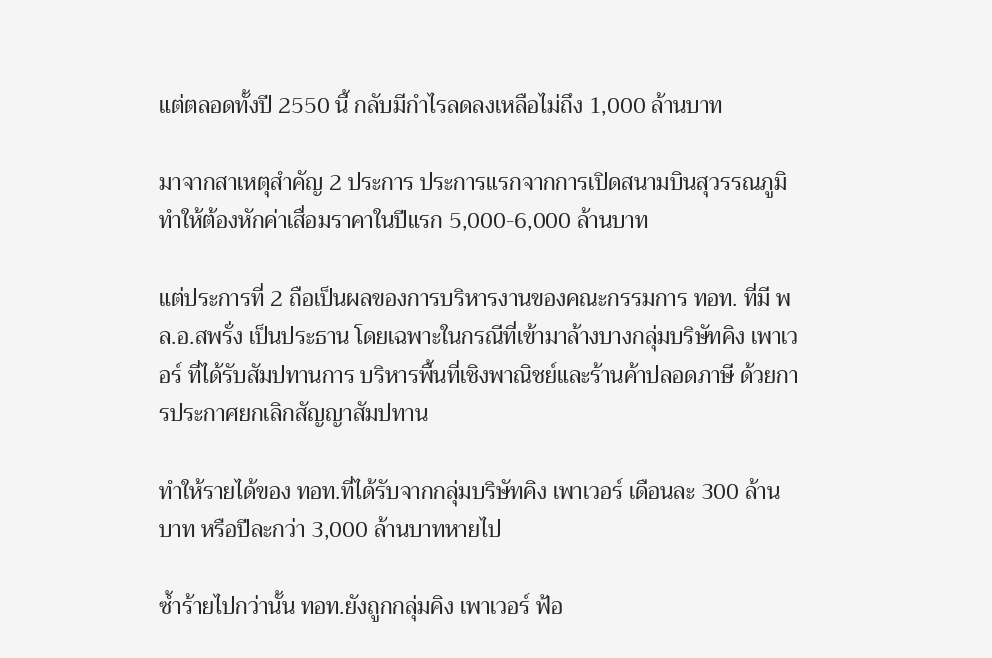แต่ตลอดทั้งปี 2550 นี้ กลับมีกำไรลดลงเหลือไม่ถึง 1,000 ล้านบาท

มาจากสาเหตุสำคัญ 2 ประการ ประการแรกจากการเปิดสนามบินสุวรรณภูมิ ทำให้ต้องหักค่าเสื่อมราคาในปีแรก 5,000-6,000 ล้านบาท

แต่ประการที่ 2 ถือเป็นผลของการบริหารงานของคณะกรรมการ ทอท. ที่มี พล.อ.สพรั่ง เป็นประธาน โดยเฉพาะในกรณีที่เข้ามาล้างบางกลุ่มบริษัทคิง เพาเวอร์ ที่ได้รับสัมปทานการ บริหารพื้นที่เชิงพาณิชย์และร้านค้าปลอดภาษี ด้วยการประกาศยกเลิกสัญญาสัมปทาน

ทำให้รายได้ของ ทอท.ที่ได้รับจากกลุ่มบริษัทคิง เพาเวอร์ เดือนละ 300 ล้านบาท หรือปีละกว่า 3,000 ล้านบาทหายไป

ซ้ำร้ายไปกว่านั้น ทอท.ยังถูกกลุ่มคิง เพาเวอร์ ฟ้อ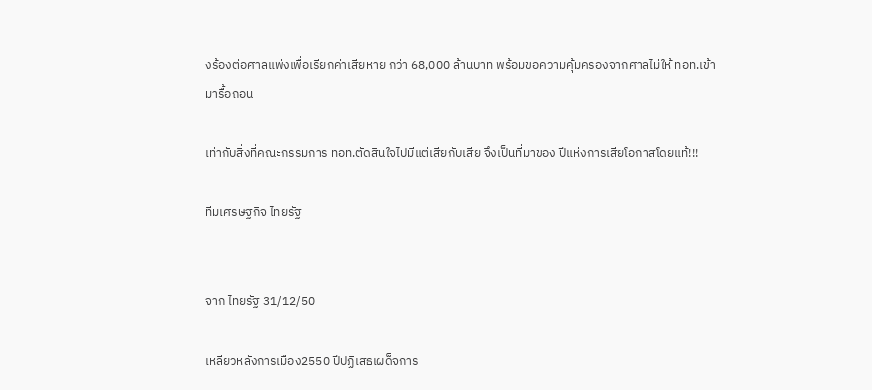งร้องต่อศาลแพ่งเพื่อเรียกค่าเสียหาย กว่า 68,000 ล้านบาท พร้อมขอความคุ้มครองจากศาลไม่ให้ ทอท.เข้ามารื้อถอน

เท่ากับสิ่งที่คณะกรรมการ ทอท.ตัดสินใจไปมีแต่เสียกับเสีย จึงเป็นที่มาของ ปีแห่งการเสียโอกาสโดยแท้!!!

ทีมเศรษฐกิจ ไทยรัฐ


จาก ไทยรัฐ 31/12/50

เหลียวหลังการเมือง2550 ปีปฏิเสธเผด็จการ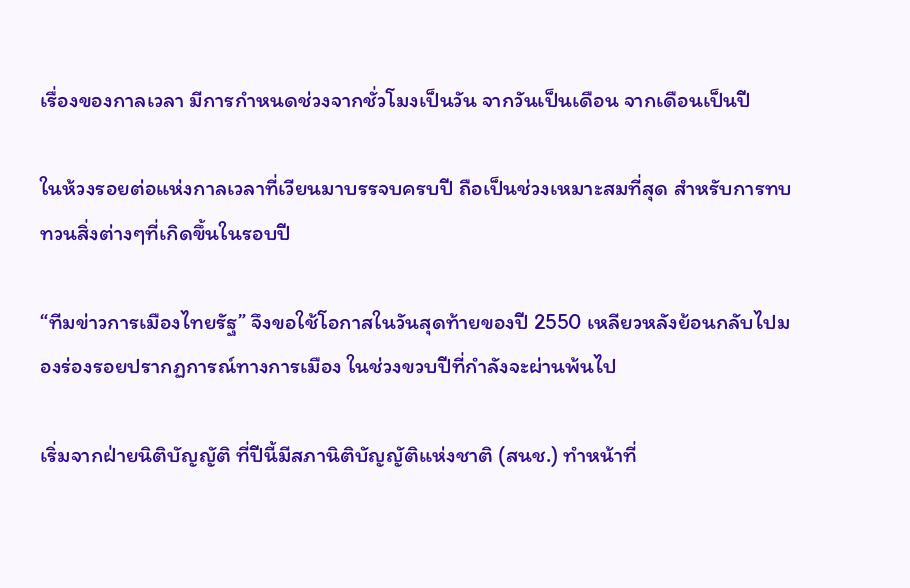เรื่องของกาลเวลา มีการกำหนดช่วงจากชั่วโมงเป็นวัน จากวันเป็นเดือน จากเดือนเป็นปี

ในห้วงรอยต่อแห่งกาลเวลาที่เวียนมาบรรจบครบปี ถือเป็นช่วงเหมาะสมที่สุด สำหรับการทบทวนสิ่งต่างๆที่เกิดขึ้นในรอบปี

“ทีมข่าวการเมืองไทยรัฐ” จึงขอใช้โอกาสในวันสุดท้ายของปี 2550 เหลียวหลังย้อนกลับไปมองร่องรอยปรากฏการณ์ทางการเมือง ในช่วงขวบปีที่กำลังจะผ่านพ้นไป

เริ่มจากฝ่ายนิติบัญญัติ ที่ปีนี้มีสภานิติบัญญัติแห่งชาติ (สนช.) ทำหน้าที่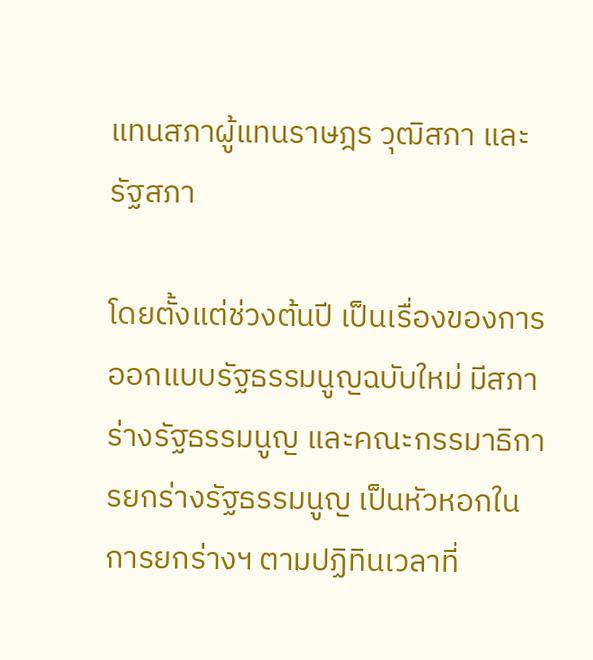แทนสภาผู้แทนราษฎร วุฒิสภา และรัฐสภา

โดยตั้งแต่ช่วงต้นปี เป็นเรื่องของการออกแบบรัฐธรรมนูญฉบับใหม่ มีสภาร่างรัฐธรรมนูญ และคณะกรรมาธิการยกร่างรัฐธรรมนูญ เป็นหัวหอกในการยกร่างฯ ตามปฏิทินเวลาที่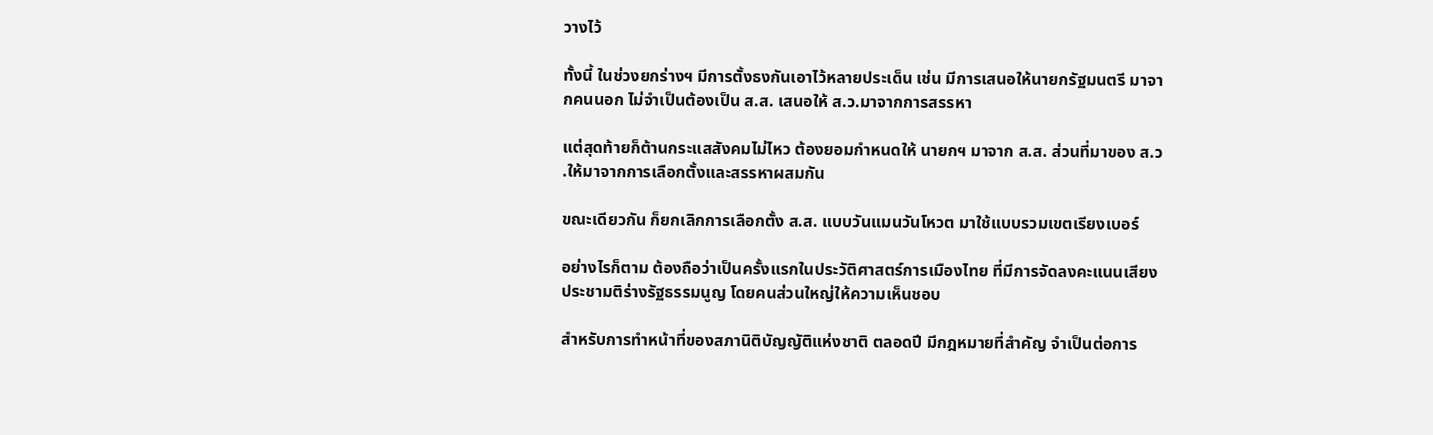วางไว้

ทั้งนี้ ในช่วงยกร่างฯ มีการตั้งธงกันเอาไว้หลายประเด็น เช่น มีการเสนอให้นายกรัฐมนตรี มาจากคนนอก ไม่จำเป็นต้องเป็น ส.ส. เสนอให้ ส.ว.มาจากการสรรหา

แต่สุดท้ายก็ต้านกระแสสังคมไม่ไหว ต้องยอมกำหนดให้ นายกฯ มาจาก ส.ส. ส่วนที่มาของ ส.ว.ให้มาจากการเลือกตั้งและสรรหาผสมกัน

ขณะเดียวกัน ก็ยกเลิกการเลือกตั้ง ส.ส. แบบวันแมนวันโหวต มาใช้แบบรวมเขตเรียงเบอร์

อย่างไรก็ตาม ต้องถือว่าเป็นครั้งแรกในประวัติศาสตร์การเมืองไทย ที่มีการจัดลงคะแนนเสียง ประชามติร่างรัฐธรรมนูญ โดยคนส่วนใหญ่ให้ความเห็นชอบ

สำหรับการทำหน้าที่ของสภานิติบัญญัติแห่งชาติ ตลอดปี มีกฎหมายที่สำคัญ จำเป็นต่อการ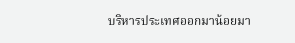บริหารประเทศออกมาน้อยมา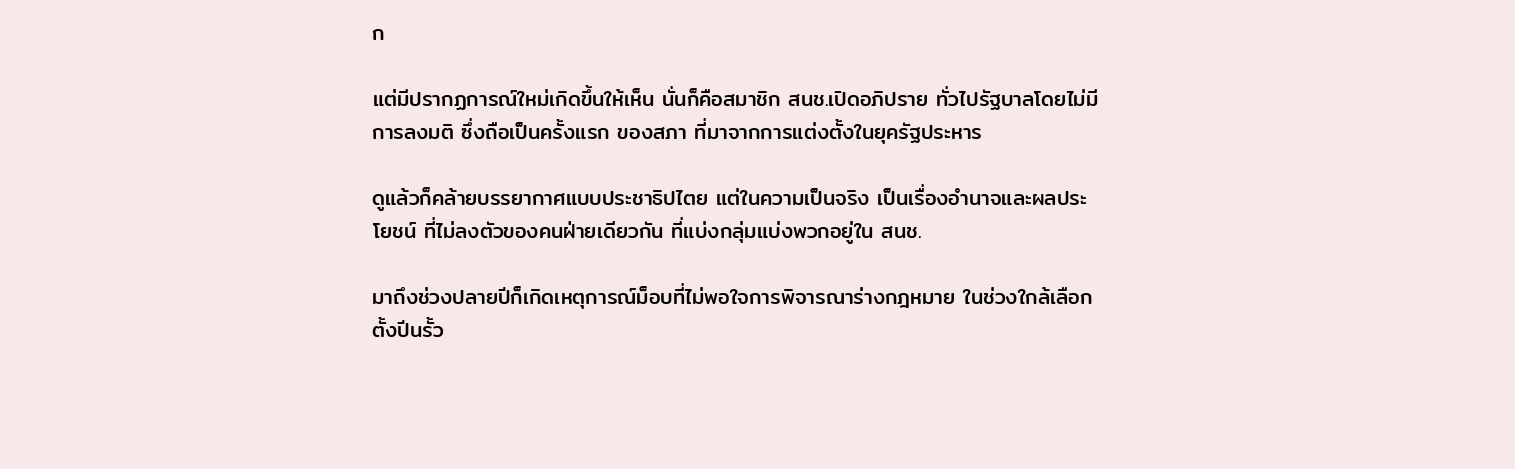ก

แต่มีปรากฏการณ์ใหม่เกิดขึ้นให้เห็น นั่นก็คือสมาชิก สนช.เปิดอภิปราย ทั่วไปรัฐบาลโดยไม่มีการลงมติ ซึ่งถือเป็นครั้งแรก ของสภา ที่มาจากการแต่งตั้งในยุครัฐประหาร

ดูแล้วก็คล้ายบรรยากาศแบบประชาธิปไตย แต่ในความเป็นจริง เป็นเรื่องอำนาจและผลประโยชน์ ที่ไม่ลงตัวของคนฝ่ายเดียวกัน ที่แบ่งกลุ่มแบ่งพวกอยู่ใน สนช.

มาถึงช่วงปลายปีก็เกิดเหตุการณ์ม็อบที่ไม่พอใจการพิจารณาร่างกฎหมาย ในช่วงใกล้เลือกตั้งปีนรั้ว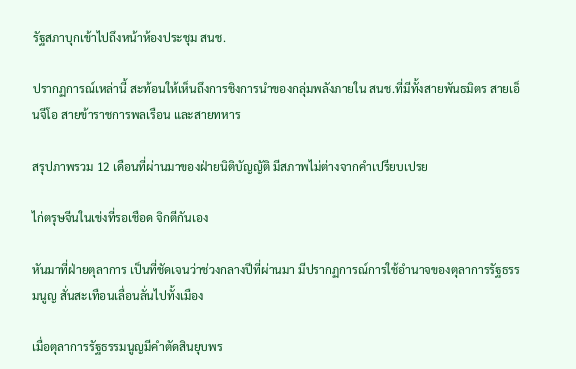รัฐสภาบุกเข้าไปถึงหน้าห้องประชุม สนช.

ปรากฏการณ์เหล่านี้ สะท้อนให้เห็นถึงการชิงการนำของกลุ่มพลังภายใน สนช.ที่มีทั้งสายพันธมิตร สายเอ็นจีโอ สายข้าราชการพลเรือน และสายทหาร

สรุปภาพรวม 12 เดือนที่ผ่านมาของฝ่ายนิติบัญญัติ มีสภาพไม่ต่างจากคำเปรียบเปรย

ไก่ตรุษจีนในเข่งที่รอเชือด จิกตีกันเอง

หันมาที่ฝ่ายตุลาการ เป็นที่ชัดเจนว่าช่วงกลางปีที่ผ่านมา มีปรากฏการณ์การใช้อำนาจของตุลาการรัฐธรรมนูญ สั่นสะเทือนเลื่อนลั่นไปทั้งเมือง

เมื่อตุลาการรัฐธรรมนูญมีคำตัดสินยุบพร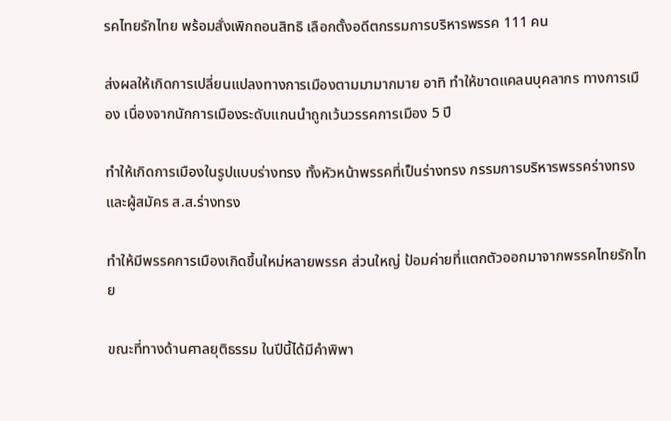รคไทยรักไทย พร้อมสั่งเพิกถอนสิทธิ เลือกตั้งอดีตกรรมการบริหารพรรค 111 คน

ส่งผลให้เกิดการเปลี่ยนแปลงทางการเมืองตามมามากมาย อาทิ ทำให้ขาดแคลนบุคลากร ทางการเมือง เนื่องจากนักการเมืองระดับแกนนำถูกเว้นวรรคการเมือง 5 ปี

ทำให้เกิดการเมืองในรูปแบบร่างทรง ทั้งหัวหน้าพรรคที่เป็นร่างทรง กรรมการบริหารพรรคร่างทรง และผู้สมัคร ส.ส.ร่างทรง

ทำให้มีพรรคการเมืองเกิดขึ้นใหม่หลายพรรค ส่วนใหญ่ ป้อมค่ายที่แตกตัวออกมาจากพรรคไทยรักไทย

ขณะที่ทางด้านศาลยุติธรรม ในปีนี้ได้มีคำพิพา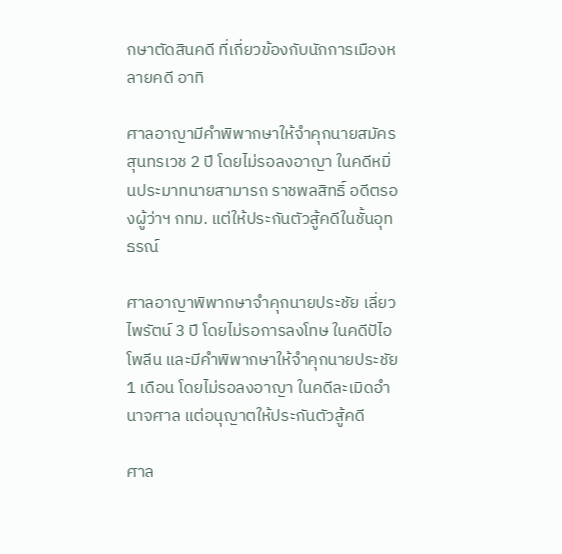กษาตัดสินคดี ที่เกี่ยวข้องกับนักการเมืองหลายคดี อาทิ

ศาลอาญามีคำพิพากษาให้จำคุกนายสมัคร สุนทรเวช 2 ปี โดยไม่รอลงอาญา ในคดีหมิ่นประมาทนายสามารถ ราชพลสิทธิ์ อดีตรองผู้ว่าฯ กทม. แต่ให้ประกันตัวสู้คดีในชั้นอุทธรณ์

ศาลอาญาพิพากษาจำคุกนายประชัย เลี่ยวไพรัตน์ 3 ปี โดยไม่รอการลงโทษ ในคดีปัไอโพลีน และมีคำพิพากษาให้จำคุกนายประชัย 1 เดือน โดยไม่รอลงอาญา ในคดีละเมิดอำนาจศาล แต่อนุญาตให้ประกันตัวสู้คดี

ศาล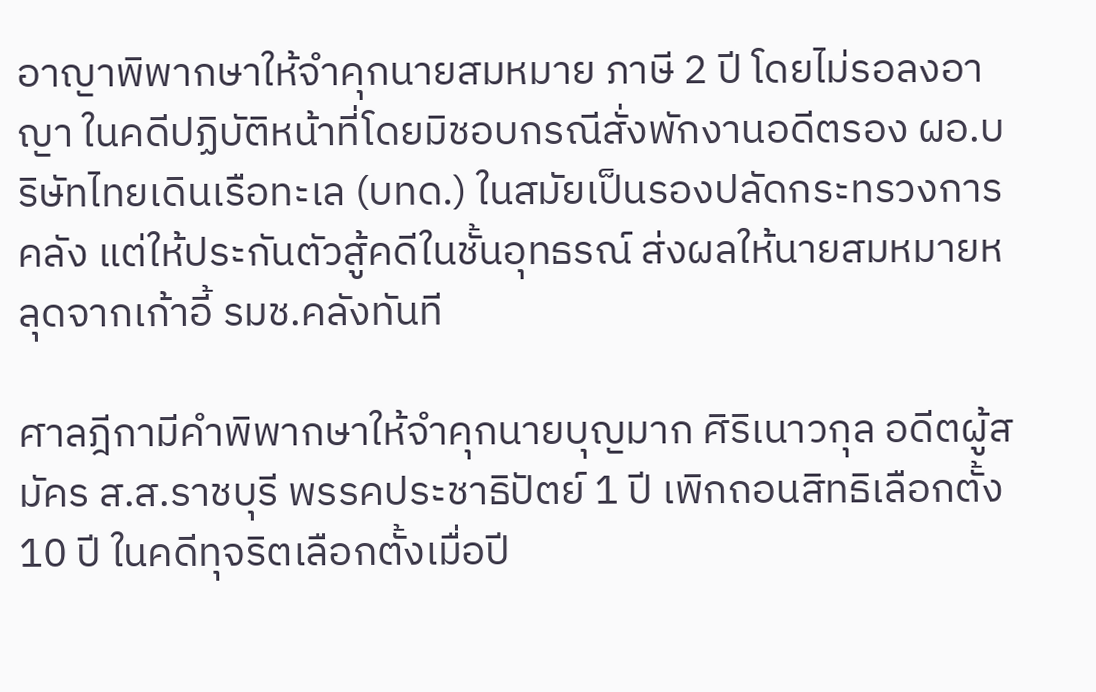อาญาพิพากษาให้จำคุกนายสมหมาย ภาษี 2 ปี โดยไม่รอลงอาญา ในคดีปฏิบัติหน้าที่โดยมิชอบกรณีสั่งพักงานอดีตรอง ผอ.บริษัทไทยเดินเรือทะเล (บทด.) ในสมัยเป็นรองปลัดกระทรวงการคลัง แต่ให้ประกันตัวสู้คดีในชั้นอุทธรณ์ ส่งผลให้นายสมหมายหลุดจากเก้าอี้ รมช.คลังทันที

ศาลฎีกามีคำพิพากษาให้จำคุกนายบุญมาก ศิริเนาวกุล อดีตผู้สมัคร ส.ส.ราชบุรี พรรคประชาธิปัตย์ 1 ปี เพิกถอนสิทธิเลือกตั้ง 10 ปี ในคดีทุจริตเลือกตั้งเมื่อปี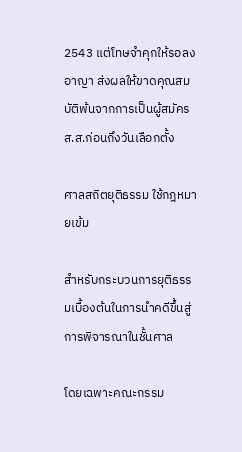2543 แต่โทษจำคุกให้รอลงอาญา ส่งผลให้ขาดคุณสมบัติพ้นจากการเป็นผู้สมัคร ส.ส.ก่อนถึงวันเลือกตั้ง

ศาลสถิตยุติธรรม ใช้กฎหมายเข้ม

สำหรับกระบวนการยุติธรรมเบื้องต้นในการนำคดีขึ้นสู่การพิจารณาในชั้นศาล

โดยเฉพาะคณะกรรม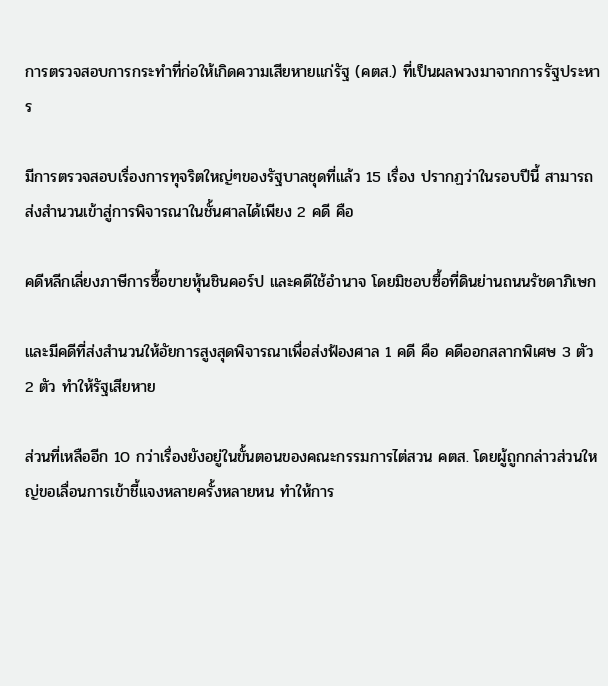การตรวจสอบการกระทำที่ก่อให้เกิดความเสียหายแก่รัฐ (คตส.) ที่เป็นผลพวงมาจากการรัฐประหาร

มีการตรวจสอบเรื่องการทุจริตใหญ่ๆของรัฐบาลชุดที่แล้ว 15 เรื่อง ปรากฏว่าในรอบปีนี้ สามารถส่งสำนวนเข้าสู่การพิจารณาในชั้นศาลได้เพียง 2 คดี คือ

คดีหลีกเลี่ยงภาษีการซื้อขายหุ้นชินคอร์ป และคดีใช้อำนาจ โดยมิชอบซื้อที่ดินย่านถนนรัชดาภิเษก

และมีคดีที่ส่งสำนวนให้อัยการสูงสุดพิจารณาเพื่อส่งฟ้องศาล 1 คดี คือ คดีออกสลากพิเศษ 3 ตัว 2 ตัว ทำให้รัฐเสียหาย

ส่วนที่เหลืออีก 10 กว่าเรื่องยังอยู่ในขั้นตอนของคณะกรรมการไต่สวน คตส. โดยผู้ถูกกล่าวส่วนใหญ่ขอเลื่อนการเข้าชี้แจงหลายครั้งหลายหน ทำให้การ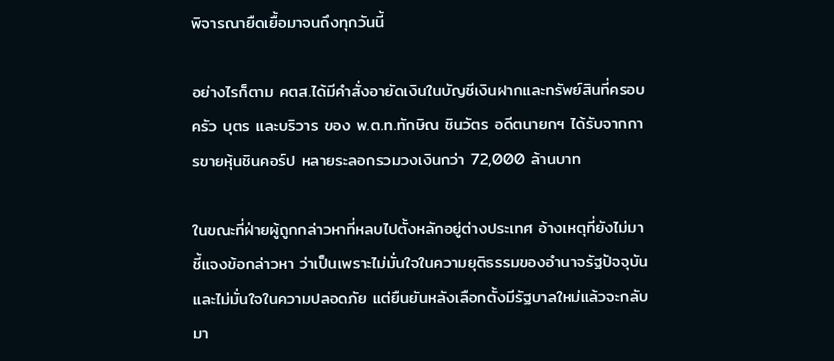พิจารณายืดเยื้อมาจนถึงทุกวันนี้

อย่างไรก็ตาม คตส.ได้มีคำสั่งอายัดเงินในบัญชีเงินฝากและทรัพย์สินที่ครอบครัว บุตร และบริวาร ของ พ.ต.ท.ทักษิณ ชินวัตร อดีตนายกฯ ได้รับจากการขายหุ้นชินคอร์ป หลายระลอกรวมวงเงินกว่า 72,000 ล้านบาท

ในขณะที่ฝ่ายผู้ถูกกล่าวหาที่หลบไปตั้งหลักอยู่ต่างประเทศ อ้างเหตุที่ยังไม่มาชี้แจงข้อกล่าวหา ว่าเป็นเพราะไม่มั่นใจในความยุติธรรมของอำนาจรัฐปัจจุบัน และไม่มั่นใจในความปลอดภัย แต่ยืนยันหลังเลือกตั้งมีรัฐบาลใหม่แล้วจะกลับมา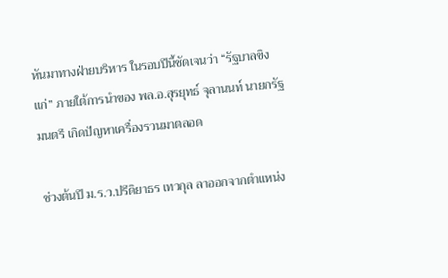หันมาทางฝ่ายบริหาร ในรอบปีนี้ชัดเจนว่า “รัฐบาลขิงแก่” ภายใต้การนำของ พล.อ.สุรยุทธ์ จุลานนท์ นายกรัฐมนตรี เกิดปัญหาเครื่องรวนมาตลอด

ช่วงต้นปี ม.ร.ว.ปรีดิยาธร เทวกุล ลาออกจากตำแหน่ง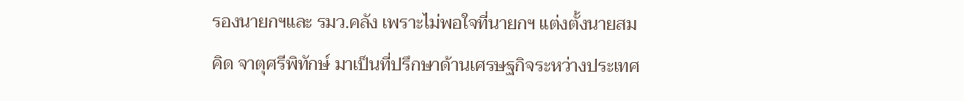รองนายกฯและ รมว.คลัง เพราะไม่พอใจที่นายกฯ แต่งตั้งนายสมคิด จาตุศรีพิทักษ์ มาเป็นที่ปรึกษาด้านเศรษฐกิจระหว่างประเทศ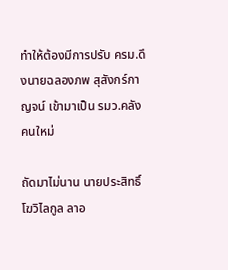ทำให้ต้องมีการปรับ ครม.ดึงนายฉลองภพ สุสังกร์กาญจน์ เข้ามาเป็น รมว.คลังคนใหม่

ถัดมาไม่นาน นายประสิทธิ์ โฆวิไลกูล ลาอ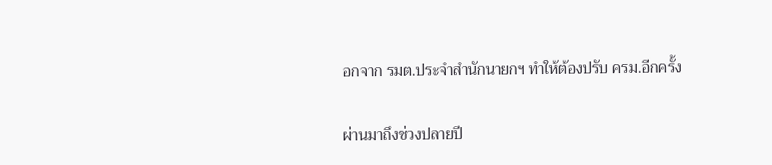อกจาก รมต.ประจำสำนักนายกฯ ทำให้ต้องปรับ ครม.อีกครั้ง

ผ่านมาถึงช่วงปลายปี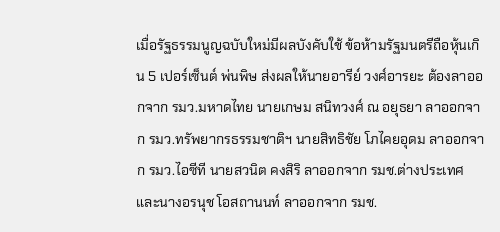เมื่อรัฐธรรมนูญฉบับใหม่มีผลบังคับใช้ ข้อห้ามรัฐมนตรีถือหุ้นเกิน 5 เปอร์เซ็นต์ พ่นพิษ ส่งผลให้นายอารีย์ วงศ์อารยะ ต้องลาออกจาก รมว.มหาดไทย นายเกษม สนิทวงศ์ ณ อยุธยา ลาออกจาก รมว.ทรัพยากรธรรมชาติฯ นายสิทธิชัย โภไคยอุดม ลาออกจาก รมว.ไอซีที นายสวนิต คงสิริ ลาออกจาก รมช.ต่างประเทศ และนางอรนุช โอสถานนท์ ลาออกจาก รมช.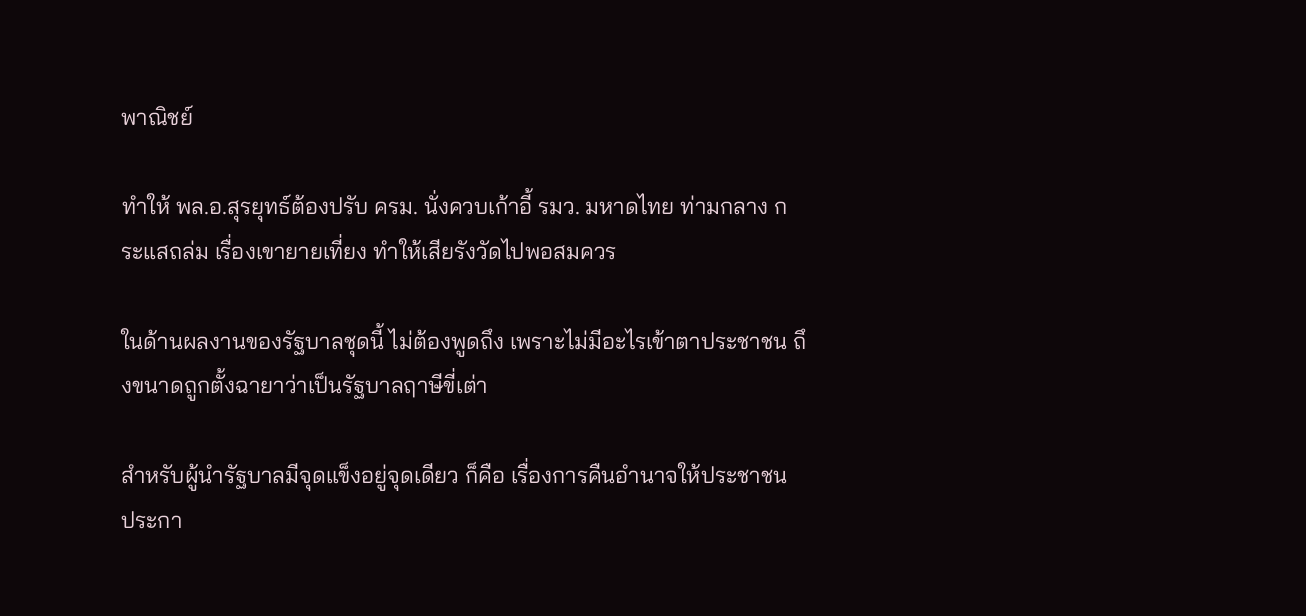พาณิชย์

ทำให้ พล.อ.สุรยุทธ์ต้องปรับ ครม. นั่งควบเก้าอี้ รมว. มหาดไทย ท่ามกลาง กระแสถล่ม เรื่องเขายายเที่ยง ทำให้เสียรังวัดไปพอสมควร

ในด้านผลงานของรัฐบาลชุดนี้ ไม่ต้องพูดถึง เพราะไม่มีอะไรเข้าตาประชาชน ถึงขนาดถูกตั้งฉายาว่าเป็นรัฐบาลฤาษีขี่เต่า

สำหรับผู้นำรัฐบาลมีจุดแข็งอยู่จุดเดียว ก็คือ เรื่องการคืนอำนาจให้ประชาชน ประกา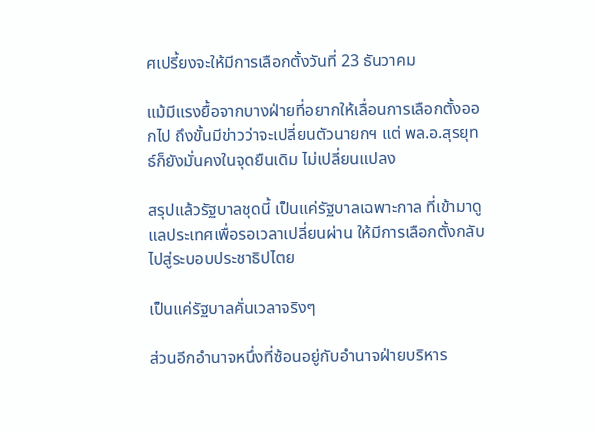ศเปรี้ยงจะให้มีการเลือกตั้งวันที่ 23 ธันวาคม

แม้มีแรงยื้อจากบางฝ่ายที่อยากให้เลื่อนการเลือกตั้งออกไป ถึงขั้นมีข่าวว่าจะเปลี่ยนตัวนายกฯ แต่ พล.อ.สุรยุทธ์ก็ยังมั่นคงในจุดยืนเดิม ไม่เปลี่ยนแปลง

สรุปแล้วรัฐบาลชุดนี้ เป็นแค่รัฐบาลเฉพาะกาล ที่เข้ามาดูแลประเทศเพื่อรอเวลาเปลี่ยนผ่าน ให้มีการเลือกตั้งกลับไปสู่ระบอบประชาธิปไตย

เป็นแค่รัฐบาลคั่นเวลาจริงๆ

ส่วนอีกอำนาจหนึ่งที่ซ้อนอยู่กับอำนาจฝ่ายบริหาร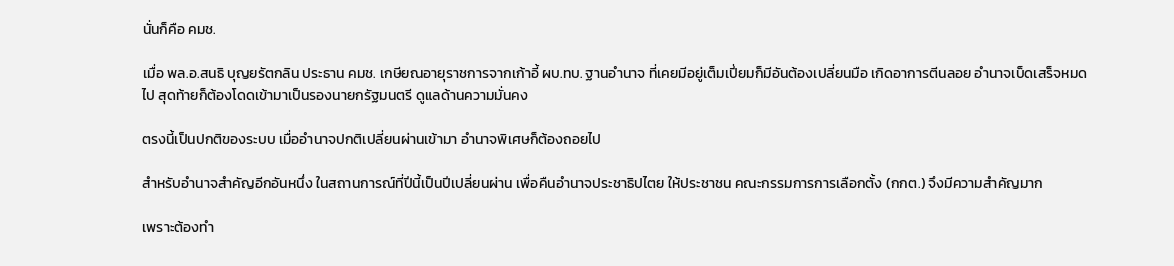นั่นก็คือ คมช.

เมื่อ พล.อ.สนธิ บุญยรัตกลิน ประธาน คมช. เกษียณอายุราชการจากเก้าอี้ ผบ.ทบ. ฐานอำนาจ ที่เคยมีอยู่เต็มเปี่ยมก็มีอันต้องเปลี่ยนมือ เกิดอาการตีนลอย อำนาจเบ็ดเสร็จหมดไป สุดท้ายก็ต้องโดดเข้ามาเป็นรองนายกรัฐมนตรี ดูแลด้านความมั่นคง

ตรงนี้เป็นปกติของระบบ เมื่ออำนาจปกติเปลี่ยนผ่านเข้ามา อำนาจพิเศษก็ต้องถอยไป

สำหรับอำนาจสำคัญอีกอันหนึ่ง ในสถานการณ์ที่ปีนี้เป็นปีเปลี่ยนผ่าน เพื่อคืนอำนาจประชาธิปไตย ให้ประชาชน คณะกรรมการการเลือกตั้ง (กกต.) จึงมีความสำคัญมาก

เพราะต้องทำ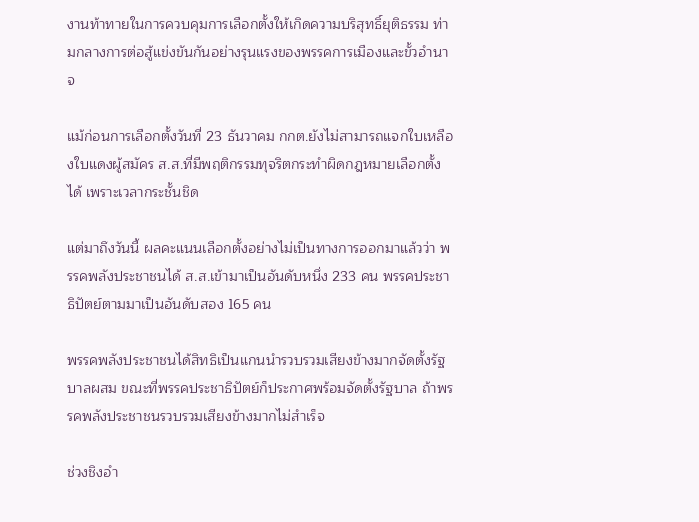งานท้าทายในการควบคุมการเลือกตั้งให้เกิดความบริสุทธิ์ยุติธรรม ท่ามกลางการต่อสู้แข่งขันกันอย่างรุนแรงของพรรคการเมืองและขั้วอำนาจ

แม้ก่อนการเลือกตั้งวันที่ 23 ธันวาคม กกต.ยังไม่สามารถแจกใบเหลืองใบแดงผู้สมัคร ส.ส.ที่มีพฤติกรรมทุจริตกระทำผิดกฎหมายเลือกตั้งได้ เพราะเวลากระชั้นชิด

แต่มาถึงวันนี้ ผลคะแนนเลือกตั้งอย่างไม่เป็นทางการออกมาแล้วว่า พรรคพลังประชาชนได้ ส.ส.เข้ามาเป็นอันดับหนึ่ง 233 คน พรรคประชาธิปัตย์ตามมาเป็นอันดับสอง 165 คน

พรรคพลังประชาชนได้สิทธิเป็นแกนนำรวบรวมเสียงข้างมากจัดตั้งรัฐบาลผสม ขณะที่พรรคประชาธิปัตย์ก็ประกาศพร้อมจัดตั้งรัฐบาล ถ้าพรรคพลังประชาชนรวบรวมเสียงข้างมากไม่สำเร็จ

ช่วงชิงอำ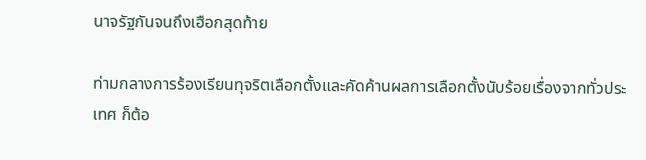นาจรัฐกันจนถึงเฮือกสุดท้าย

ท่ามกลางการร้องเรียนทุจริตเลือกตั้งและคัดค้านผลการเลือกตั้งนับร้อยเรื่องจากทั่วประเทศ ก็ต้อ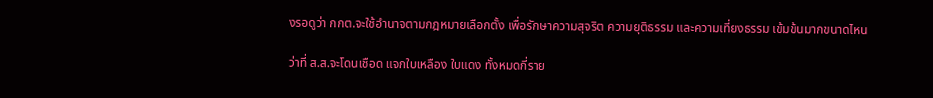งรอดูว่า กกต.จะใช้อำนาจตามกฎหมายเลือกตั้ง เพื่อรักษาความสุจริต ความยุติธรรม และความเที่ยงธรรม เข้มข้นมากขนาดไหน

ว่าที่ ส.ส.จะโดนเชือด แจกใบเหลือง ใบแดง ทั้งหมดกี่ราย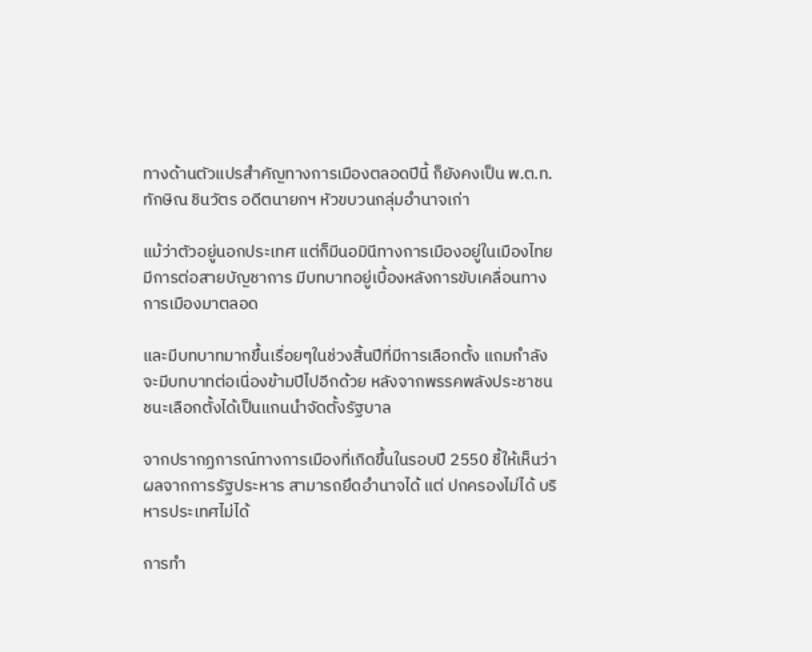ทางด้านตัวแปรสำคัญทางการเมืองตลอดปีนี้ ก็ยังคงเป็น พ.ต.ท.ทักษิณ ชินวัตร อดีตนายกฯ หัวขบวนกลุ่มอำนาจเก่า

แม้ว่าตัวอยู่นอกประเทศ แต่ก็มีนอมินีทางการเมืองอยู่ในเมืองไทย มีการต่อสายบัญชาการ มีบทบาทอยู่เบื้องหลังการขับเคลื่อนทางการเมืองมาตลอด

และมีบทบาทมากขึ้นเรื่อยๆในช่วงสิ้นปีที่มีการเลือกตั้ง แถมกำลังจะมีบทบาทต่อเนื่องข้ามปีไปอีกด้วย หลังจากพรรคพลังประชาชนชนะเลือกตั้งได้เป็นแกนนำจัดตั้งรัฐบาล

จากปรากฏการณ์ทางการเมืองที่เกิดขึ้นในรอบปี 2550 ชี้ให้เห็นว่า ผลจากการรัฐประหาร สามารถยึดอำนาจได้ แต่ ปกครองไม่ได้ บริหารประเทศไม่ได้

การทำ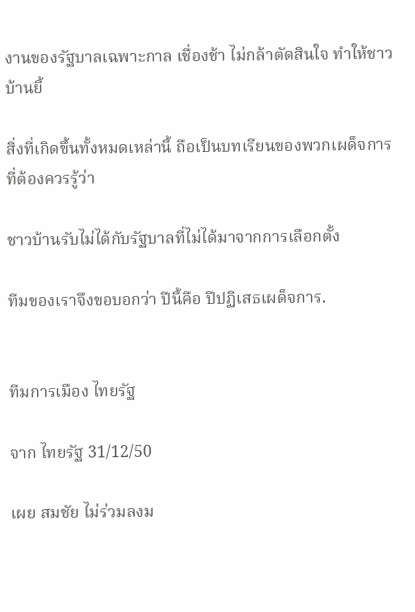งานของรัฐบาลเฉพาะกาล เชื่องช้า ไม่กล้าตัดสินใจ ทำให้ชาวบ้านยี้

สิ่งที่เกิดขึ้นทั้งหมดเหล่านี้ ถือเป็นบทเรียนของพวกเผด็จการ ที่ต้องควรรู้ว่า

ชาวบ้านรับไม่ได้กับรัฐบาลที่ไม่ได้มาจากการเลือกตั้ง

ทีมของเราจึงขอบอกว่า ปีนี้คือ ปีปฏิเสธเผด็จการ.


ทีมการเมือง ไทยรัฐ

จาก ไทยรัฐ 31/12/50

เผย สมชัย ไม่ร่วมลงม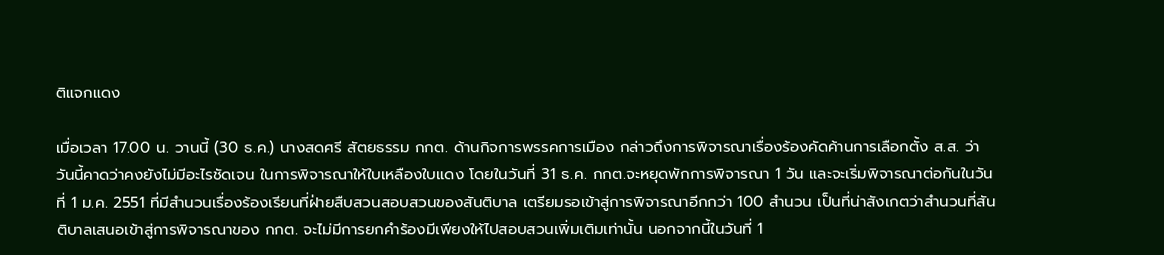ติแจกแดง

เมื่อเวลา 17.00 น. วานนี้ (30 ธ.ค.) นางสดศรี สัตยธรรม กกต. ด้านกิจการพรรคการเมือง กล่าวถึงการพิจารณาเรื่องร้องคัดค้านการเลือกตั้ง ส.ส. ว่า วันนี้คาดว่าคงยังไม่มีอะไรชัดเจน ในการพิจารณาให้ใบเหลืองใบแดง โดยในวันที่ 31 ธ.ค. กกต.จะหยุดพักการพิจารณา 1 วัน และจะเริ่มพิจารณาต่อกันในวันที่ 1 ม.ค. 2551 ที่มีสำนวนเรื่องร้องเรียนที่ฝ่ายสืบสวนสอบสวนของสันติบาล เตรียมรอเข้าสู่การพิจารณาอีกกว่า 100 สำนวน เป็นที่น่าสังเกตว่าสำนวนที่สันติบาลเสนอเข้าสู่การพิจารณาของ กกต. จะไม่มีการยกคำร้องมีเพียงให้ไปสอบสวนเพิ่มเติมเท่านั้น นอกจากนี้ในวันที่ 1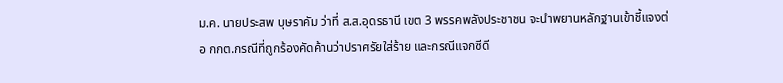ม.ค. นายประสพ บุษราคัม ว่าที่ ส.ส.อุดรธานี เขต 3 พรรคพลังประชาชน จะนำพยานหลักฐานเข้าชี้แจงต่อ กกต.กรณีที่ถูกร้องคัดค้านว่าปราศรัยใส่ร้าย และกรณีแจกซีดี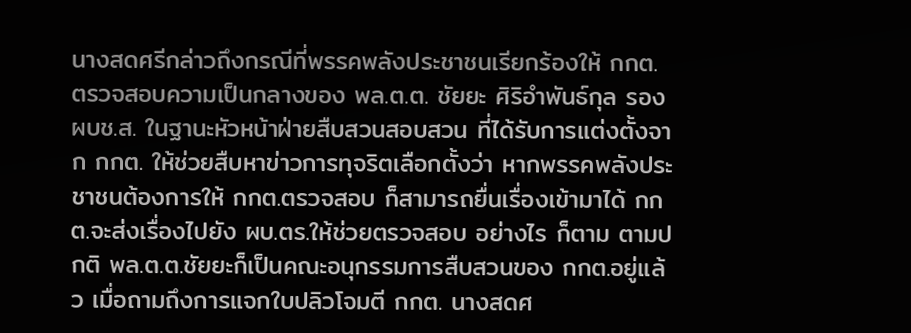นางสดศรีกล่าวถึงกรณีที่พรรคพลังประชาชนเรียกร้องให้ กกต. ตรวจสอบความเป็นกลางของ พล.ต.ต. ชัยยะ ศิริอำพันธ์กุล รอง ผบช.ส. ในฐานะหัวหน้าฝ่ายสืบสวนสอบสวน ที่ได้รับการแต่งตั้งจาก กกต. ให้ช่วยสืบหาข่าวการทุจริตเลือกตั้งว่า หากพรรคพลังประชาชนต้องการให้ กกต.ตรวจสอบ ก็สามารถยื่นเรื่องเข้ามาได้ กกต.จะส่งเรื่องไปยัง ผบ.ตร.ให้ช่วยตรวจสอบ อย่างไร ก็ตาม ตามปกติ พล.ต.ต.ชัยยะก็เป็นคณะอนุกรรมการสืบสวนของ กกต.อยู่แล้ว เมื่อถามถึงการแจกใบปลิวโจมตี กกต. นางสดศ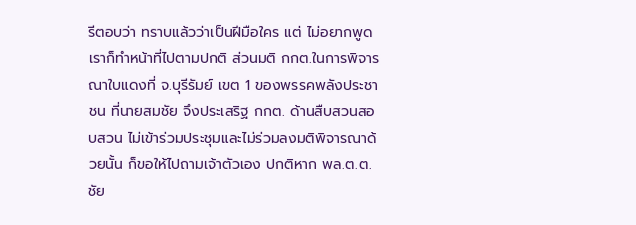รีตอบว่า ทราบแล้วว่าเป็นฝีมือใคร แต่ ไม่อยากพูด เราก็ทำหน้าที่ไปตามปกติ ส่วนมติ กกต.ในการพิจารณาใบแดงที่ จ.บุรีรัมย์ เขต 1 ของพรรคพลังประชาชน ที่นายสมชัย จึงประเสริฐ กกต. ด้านสืบสวนสอบสวน ไม่เข้าร่วมประชุมและไม่ร่วมลงมติพิจารณาด้วยนั้น ก็ขอให้ไปถามเจ้าตัวเอง ปกติหาก พล.ต.ต.ชัย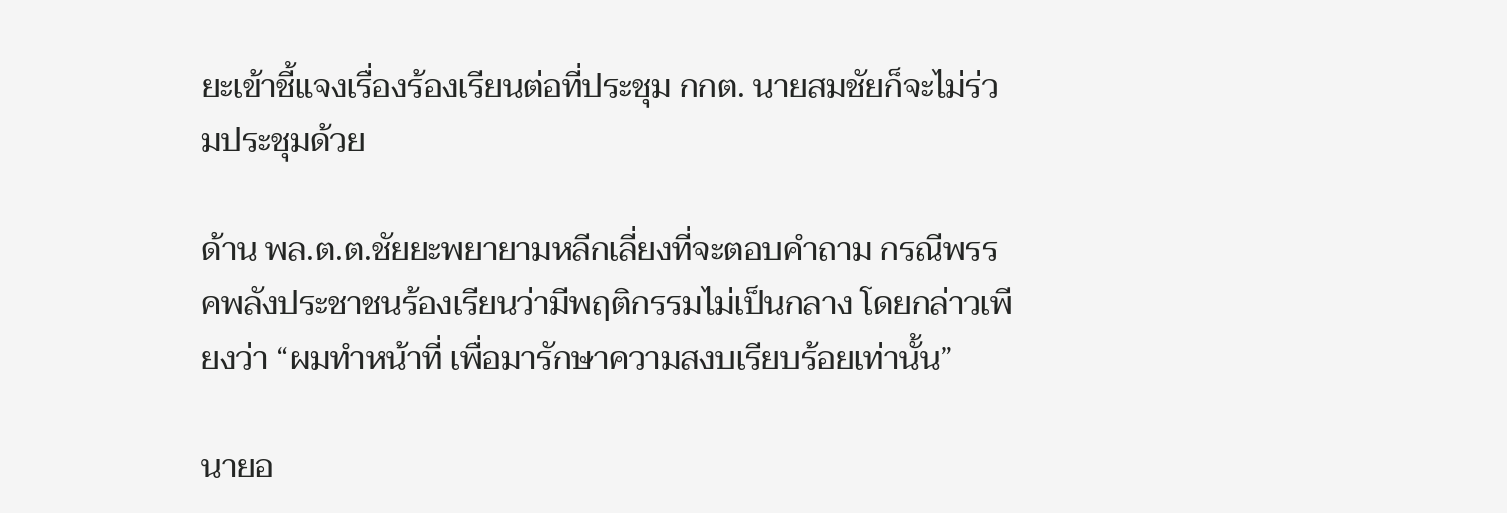ยะเข้าชี้แจงเรื่องร้องเรียนต่อที่ประชุม กกต. นายสมชัยก็จะไม่ร่วมประชุมด้วย

ด้าน พล.ต.ต.ชัยยะพยายามหลีกเลี่ยงที่จะตอบคำถาม กรณีพรรคพลังประชาชนร้องเรียนว่ามีพฤติกรรมไม่เป็นกลาง โดยกล่าวเพียงว่า “ผมทำหน้าที่ เพื่อมารักษาความสงบเรียบร้อยเท่านั้น”

นายอ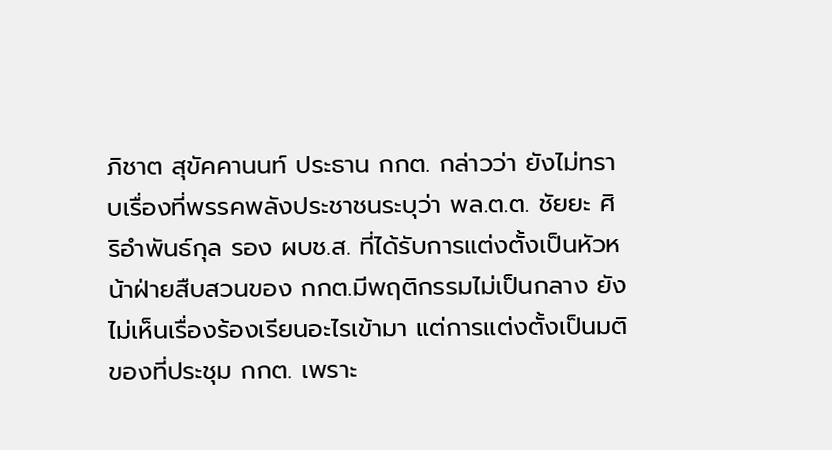ภิชาต สุขัคคานนท์ ประธาน กกต. กล่าวว่า ยังไม่ทราบเรื่องที่พรรคพลังประชาชนระบุว่า พล.ต.ต. ชัยยะ ศิริอำพันธ์กุล รอง ผบช.ส. ที่ได้รับการแต่งตั้งเป็นหัวหน้าฝ่ายสืบสวนของ กกต.มีพฤติกรรมไม่เป็นกลาง ยังไม่เห็นเรื่องร้องเรียนอะไรเข้ามา แต่การแต่งตั้งเป็นมติของที่ประชุม กกต. เพราะ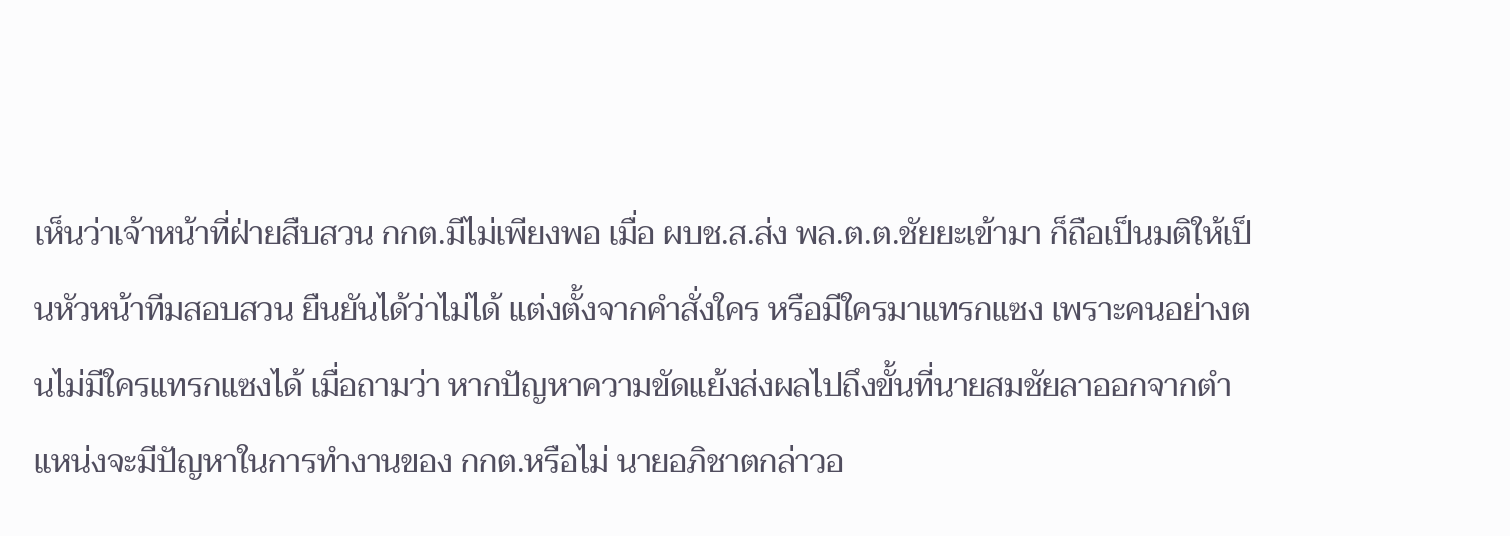เห็นว่าเจ้าหน้าที่ฝ่ายสืบสวน กกต.มีไม่เพียงพอ เมื่อ ผบช.ส.ส่ง พล.ต.ต.ชัยยะเข้ามา ก็ถือเป็นมติให้เป็นหัวหน้าทีมสอบสวน ยืนยันได้ว่าไม่ได้ แต่งตั้งจากคำสั่งใคร หรือมีใครมาแทรกแซง เพราะคนอย่างตนไม่มีใครแทรกแซงได้ เมื่อถามว่า หากปัญหาความขัดแย้งส่งผลไปถึงขั้นที่นายสมชัยลาออกจากตำแหน่งจะมีปัญหาในการทำงานของ กกต.หรือไม่ นายอภิชาตกล่าวอ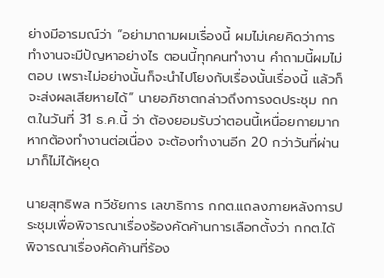ย่างมีอารมณ์ว่า “อย่ามาถามผมเรื่องนี้ ผมไม่เคยคิดว่าการทำงานจะมีปัญหาอย่างไร ตอนนี้ทุกคนทำงาน คำถามนี้ผมไม่ตอบ เพราะไม่อย่างนั้นก็จะนำไปโยงกับเรื่องนั้นเรื่องนี้ แล้วก็จะส่งผลเสียหายได้” นายอภิชาตกล่าวถึงการงดประชุม กกต.ในวันที่ 31 ธ.ค.นี้ ว่า ต้องยอมรับว่าตอนนี้เหนื่อยกายมาก หากต้องทำงานต่อเนื่อง จะต้องทำงานอีก 20 กว่าวันที่ผ่านมาก็ไม่ได้หยุด

นายสุทธิพล ทวีชัยการ เลขาธิการ กกต.แถลงภายหลังการประชุมเพื่อพิจารณาเรื่องร้องคัดค้านการเลือกตั้งว่า กกต.ได้พิจารณาเรื่องคัดค้านที่ร้อง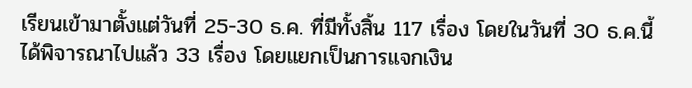เรียนเข้ามาตั้งแต่วันที่ 25-30 ธ.ค. ที่มีทั้งสิ้น 117 เรื่อง โดยในวันที่ 30 ธ.ค.นี้ ได้พิจารณาไปแล้ว 33 เรื่อง โดยแยกเป็นการแจกเงิน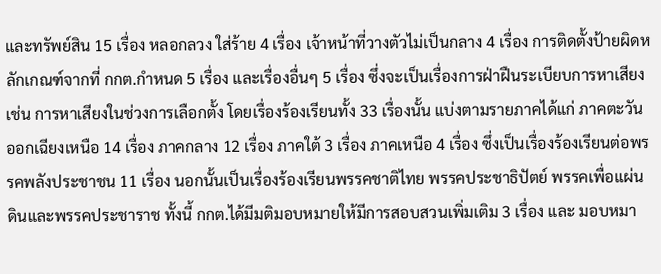และทรัพย์สิน 15 เรื่อง หลอกลวง ใส่ร้าย 4 เรื่อง เจ้าหน้าที่วางตัวไม่เป็นกลาง 4 เรื่อง การติดตั้งป้ายผิดหลักเกณฑ์จากที่ กกต.กำหนด 5 เรื่อง และเรื่องอื่นๆ 5 เรื่อง ซึ่งจะเป็นเรื่องการฝ่าฝืนระเบียบการหาเสียง เช่น การหาเสียงในช่วงการเลือกตั้ง โดยเรื่องร้องเรียนทั้ง 33 เรื่องนั้น แบ่งตามรายภาคได้แก่ ภาคตะวันออกเฉียงเหนือ 14 เรื่อง ภาคกลาง 12 เรื่อง ภาคใต้ 3 เรื่อง ภาคเหนือ 4 เรื่อง ซึ่งเป็นเรื่องร้องเรียนต่อพรรคพลังประชาชน 11 เรื่อง นอกนั้นเป็นเรื่องร้องเรียนพรรคชาติไทย พรรคประชาธิปัตย์ พรรคเพื่อแผ่นดินและพรรคประชาราช ทั้งนี้ กกต.ได้มีมติมอบหมายให้มีการสอบสวนเพิ่มเติม 3 เรื่อง และ มอบหมา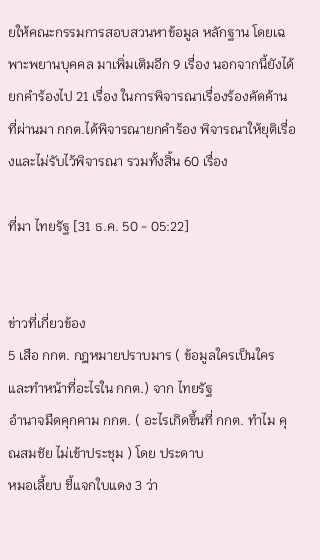ยให้คณะกรรมการสอบสวนหาข้อมูล หลักฐาน โดยเฉพาะพยานบุคคล มาเพิ่มเติมอีก 9 เรื่อง นอกจากนี้ยังได้ยกคำร้องไป 21 เรื่อง ในการพิจารณาเรื่องร้องคัดค้านที่ผ่านมา กกต.ได้พิจารณายกคำร้อง พิจารณาให้ยุติเรื่องและไม่รับไว้พิจารณา รวมทั้งสิ้น 60 เรื่อง

ที่มา ไทยรัฐ [31 ธ.ค. 50 - 05:22]


ข่าวที่เกี่ยวข้อง
5 เสือ กกต. กฎหมายปราบมาร ( ข้อมูลใครเป็นใครและทำหน้าที่อะไรใน กกต.) จาก ไทยรัฐ
อำนาจมืดคุกคาม กกต. ( อะไรเกิดขึ้นที่ กกต. ทำไม คุณสมชัย ไม่เข้าประชุม ) โดย ประดาบ
หมอเลี้ยบ ชี้แจกใบแดง 3 ว่า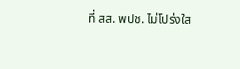ที่ สส. พปช. ไม่โปร่งใส